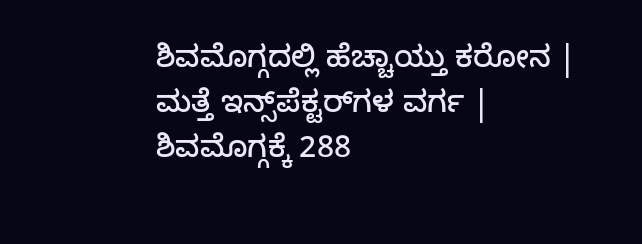ಶಿವಮೊಗ್ಗದಲ್ಲಿ ಹೆಚ್ಚಾಯ್ತು ಕರೋನ | ಮತ್ತೆ ಇನ್ಸ್‌ಪೆಕ್ಟರ್‌ಗಳ ವರ್ಗ | ಶಿವಮೊಗ್ಗಕ್ಕೆ 288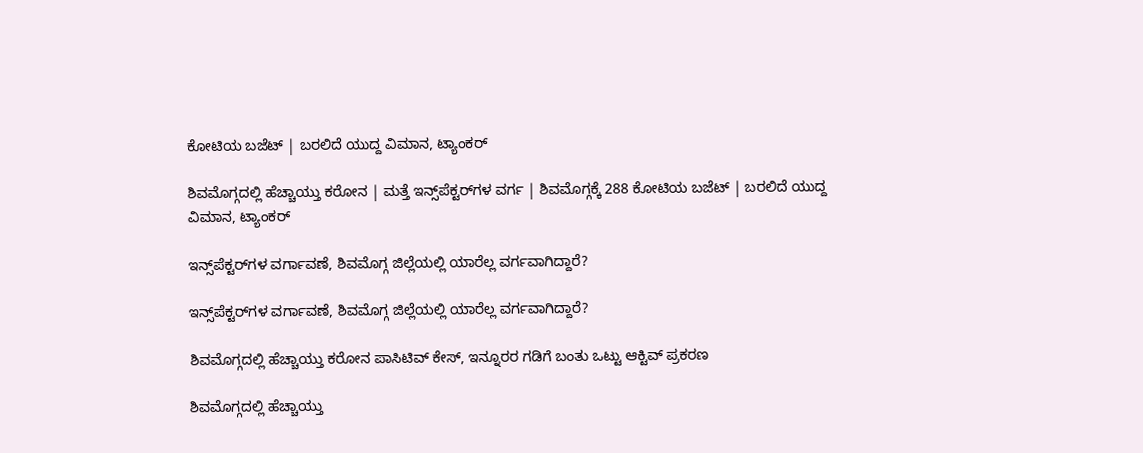ಕೋಟಿಯ ಬಜೆಟ್ | ಬರಲಿದೆ ಯುದ್ದ ವಿಮಾನ, ಟ್ಯಾಂಕರ್

ಶಿವಮೊಗ್ಗದಲ್ಲಿ ಹೆಚ್ಚಾಯ್ತು ಕರೋನ | ಮತ್ತೆ ಇನ್ಸ್‌ಪೆಕ್ಟರ್‌ಗಳ ವರ್ಗ | ಶಿವಮೊಗ್ಗಕ್ಕೆ 288 ಕೋಟಿಯ ಬಜೆಟ್ | ಬರಲಿದೆ ಯುದ್ದ ವಿಮಾನ, ಟ್ಯಾಂಕರ್

ಇನ್ಸ್‌ಪೆಕ್ಟರ್‌ಗಳ ವರ್ಗಾವಣೆ, ಶಿವಮೊಗ್ಗ ಜಿಲ್ಲೆಯಲ್ಲಿ ಯಾರೆಲ್ಲ ವರ್ಗವಾಗಿದ್ದಾರೆ?

ಇನ್ಸ್‌ಪೆಕ್ಟರ್‌ಗಳ ವರ್ಗಾವಣೆ, ಶಿವಮೊಗ್ಗ ಜಿಲ್ಲೆಯಲ್ಲಿ ಯಾರೆಲ್ಲ ವರ್ಗವಾಗಿದ್ದಾರೆ?

ಶಿವಮೊಗ್ಗದಲ್ಲಿ ಹೆಚ್ಚಾಯ್ತು ಕರೋನ ಪಾಸಿಟಿವ್ ಕೇಸ್, ಇನ್ನೂರರ ಗಡಿಗೆ ಬಂತು ಒಟ್ಟು ಆಕ್ಟಿವ್ ಪ್ರಕರಣ

ಶಿವಮೊಗ್ಗದಲ್ಲಿ ಹೆಚ್ಚಾಯ್ತು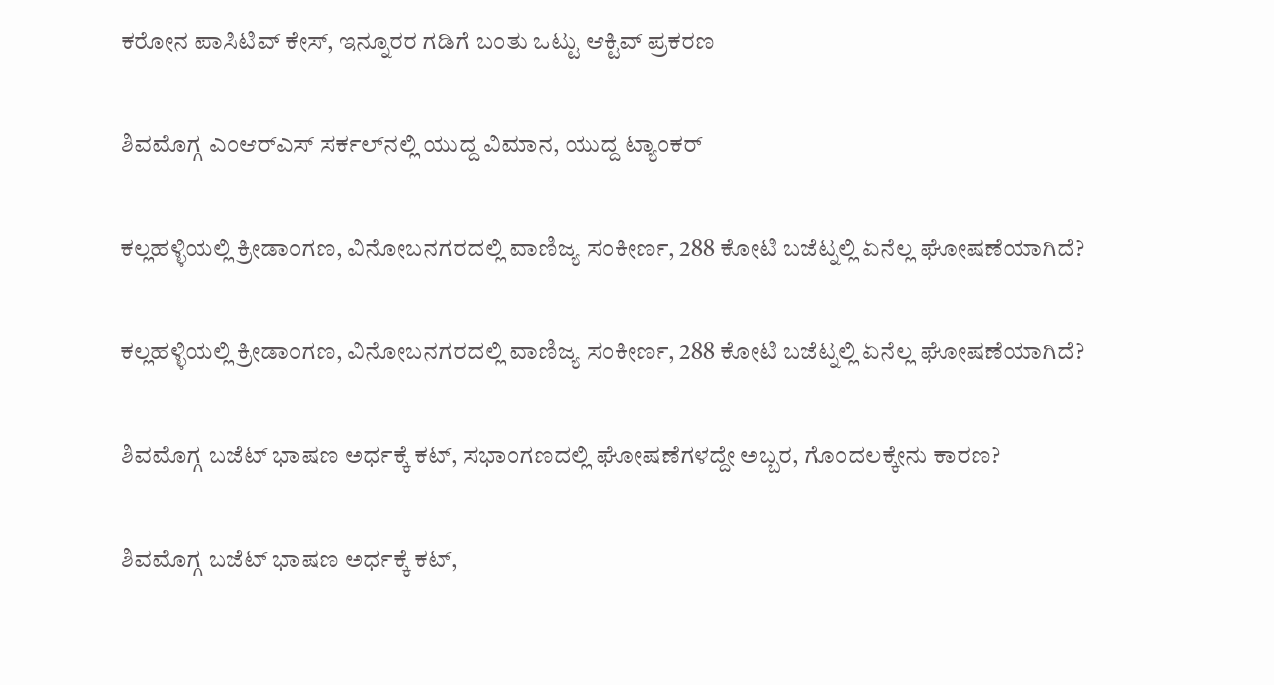ಕರೋನ ಪಾಸಿಟಿವ್ ಕೇಸ್, ಇನ್ನೂರರ ಗಡಿಗೆ ಬಂತು ಒಟ್ಟು ಆಕ್ಟಿವ್ ಪ್ರಕರಣ

ಶಿವಮೊಗ್ಗ ಎಂಆರ್‌ಎಸ್‌ ಸರ್ಕಲ್‌ನಲ್ಲಿ ಯುದ್ದ ವಿಮಾನ, ಯುದ್ದ ಟ್ಯಾಂಕರ್

ಕಲ್ಲಹಳ್ಳಿಯಲ್ಲಿ ಕ್ರೀಡಾಂಗಣ, ವಿನೋಬನಗರದಲ್ಲಿ ವಾಣಿಜ್ಯ ಸಂಕೀರ್ಣ, 288 ಕೋಟಿ ಬಜೆಟ್ನಲ್ಲಿ ಏನೆಲ್ಲ ಘೋಷಣೆಯಾಗಿದೆ?

ಕಲ್ಲಹಳ್ಳಿಯಲ್ಲಿ ಕ್ರೀಡಾಂಗಣ, ವಿನೋಬನಗರದಲ್ಲಿ ವಾಣಿಜ್ಯ ಸಂಕೀರ್ಣ, 288 ಕೋಟಿ ಬಜೆಟ್ನಲ್ಲಿ ಏನೆಲ್ಲ ಘೋಷಣೆಯಾಗಿದೆ?

ಶಿವಮೊಗ್ಗ ಬಜೆಟ್ ಭಾಷಣ ಅರ್ಧಕ್ಕೆ ಕಟ್, ಸಭಾಂಗಣದಲ್ಲಿ ಘೋಷಣೆಗಳದ್ದೇ ಅಬ್ಬರ, ಗೊಂದಲಕ್ಕೇನು ಕಾರಣ?

ಶಿವಮೊಗ್ಗ ಬಜೆಟ್ ಭಾಷಣ ಅರ್ಧಕ್ಕೆ ಕಟ್,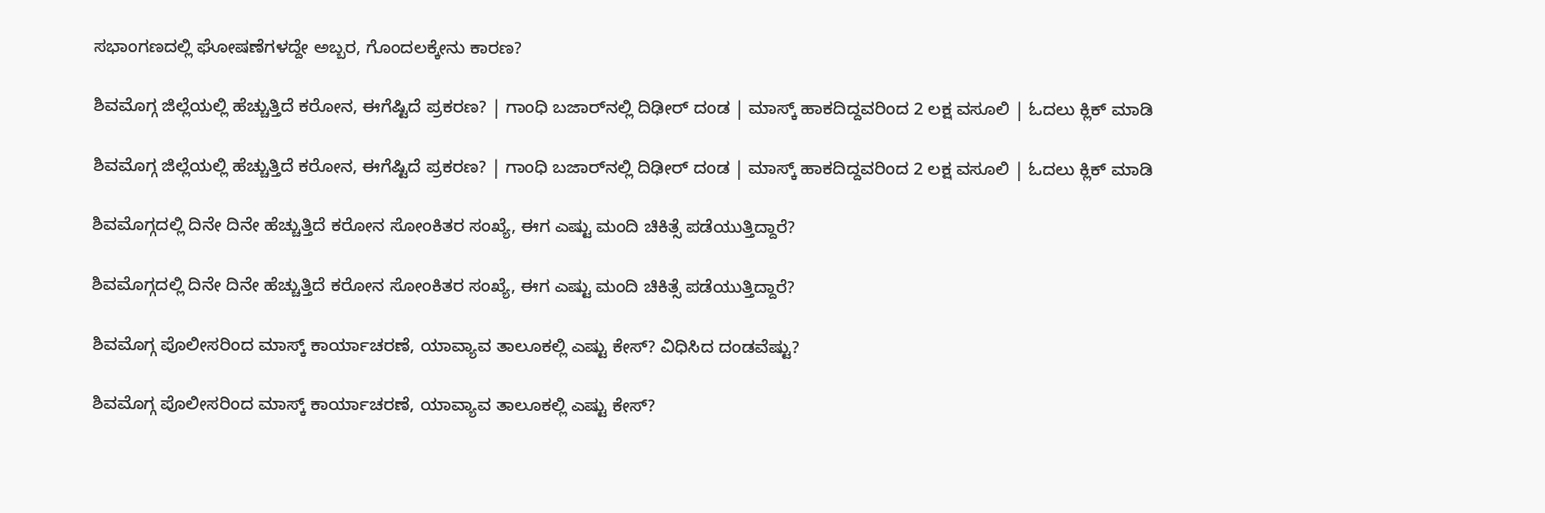ಸಭಾಂಗಣದಲ್ಲಿ ಘೋಷಣೆಗಳದ್ದೇ ಅಬ್ಬರ, ಗೊಂದಲಕ್ಕೇನು ಕಾರಣ?

ಶಿವಮೊಗ್ಗ ಜಿಲ್ಲೆಯಲ್ಲಿ ಹೆಚ್ಚುತ್ತಿದೆ ಕರೋನ, ಈಗೆಷ್ಟಿದೆ ಪ್ರಕರಣ? | ಗಾಂಧಿ ಬಜಾರ್‌ನಲ್ಲಿ ದಿಢೀರ್ ದಂಡ | ಮಾಸ್ಕ್ ಹಾಕದಿದ್ದವರಿಂದ 2 ಲಕ್ಷ ವಸೂಲಿ | ಓದಲು ಕ್ಲಿಕ್ ಮಾಡಿ

ಶಿವಮೊಗ್ಗ ಜಿಲ್ಲೆಯಲ್ಲಿ ಹೆಚ್ಚುತ್ತಿದೆ ಕರೋನ, ಈಗೆಷ್ಟಿದೆ ಪ್ರಕರಣ? | ಗಾಂಧಿ ಬಜಾರ್‌ನಲ್ಲಿ ದಿಢೀರ್ ದಂಡ | ಮಾಸ್ಕ್ ಹಾಕದಿದ್ದವರಿಂದ 2 ಲಕ್ಷ ವಸೂಲಿ | ಓದಲು ಕ್ಲಿಕ್ ಮಾಡಿ

ಶಿವಮೊಗ್ಗದಲ್ಲಿ ದಿನೇ ದಿನೇ ಹೆಚ್ಚುತ್ತಿದೆ ಕರೋನ ಸೋಂಕಿತರ ಸಂಖ್ಯೆ, ಈಗ ಎಷ್ಟು ಮಂದಿ ಚಿಕಿತ್ಸೆ ಪಡೆಯುತ್ತಿದ್ದಾರೆ?

ಶಿವಮೊಗ್ಗದಲ್ಲಿ ದಿನೇ ದಿನೇ ಹೆಚ್ಚುತ್ತಿದೆ ಕರೋನ ಸೋಂಕಿತರ ಸಂಖ್ಯೆ, ಈಗ ಎಷ್ಟು ಮಂದಿ ಚಿಕಿತ್ಸೆ ಪಡೆಯುತ್ತಿದ್ದಾರೆ?

ಶಿವಮೊಗ್ಗ ಪೊಲೀಸರಿಂದ ಮಾಸ್ಕ್ ಕಾರ್ಯಾಚರಣೆ, ಯಾವ್ಯಾವ ತಾಲೂಕಲ್ಲಿ ಎಷ್ಟು ಕೇಸ್? ವಿಧಿಸಿದ ದಂಡವೆಷ್ಟು?

ಶಿವಮೊಗ್ಗ ಪೊಲೀಸರಿಂದ ಮಾಸ್ಕ್ ಕಾರ್ಯಾಚರಣೆ, ಯಾವ್ಯಾವ ತಾಲೂಕಲ್ಲಿ ಎಷ್ಟು ಕೇಸ್?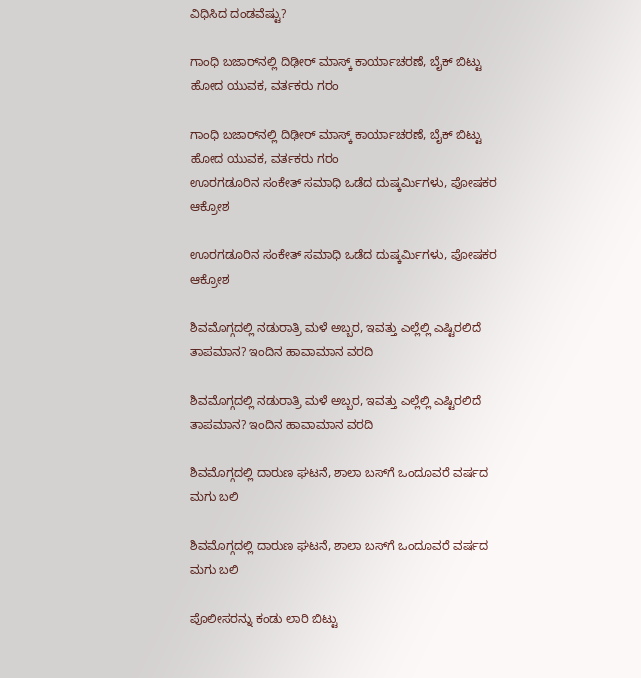ವಿಧಿಸಿದ ದಂಡವೆಷ್ಟು?

ಗಾಂಧಿ ಬಜಾರ್‌ನಲ್ಲಿ ದಿಢೀರ್ ಮಾಸ್ಕ್ ಕಾರ್ಯಾಚರಣೆ, ಬೈಕ್ ಬಿಟ್ಟು ಹೋದ ಯುವಕ, ವರ್ತಕರು ಗರಂ

ಗಾಂಧಿ ಬಜಾರ್‌ನಲ್ಲಿ ದಿಢೀರ್ ಮಾಸ್ಕ್ ಕಾರ್ಯಾಚರಣೆ, ಬೈಕ್ ಬಿಟ್ಟು ಹೋದ ಯುವಕ, ವರ್ತಕರು ಗರಂ
ಊರಗಡೂರಿನ ಸಂಕೇತ್‌ ಸಮಾಧಿ ಒಡೆದ ದುಷ್ಕರ್ಮಿಗಳು, ಪೋಷಕರ ಆಕ್ರೋಶ

ಊರಗಡೂರಿನ ಸಂಕೇತ್‌ ಸಮಾಧಿ ಒಡೆದ ದುಷ್ಕರ್ಮಿಗಳು, ಪೋಷಕರ ಆಕ್ರೋಶ

ಶಿವಮೊಗ್ಗದಲ್ಲಿ ನಡುರಾತ್ರಿ ಮಳೆ ಅಬ್ಬರ, ಇವತ್ತು ಎಲ್ಲೆಲ್ಲಿ ಎಷ್ಟಿರಲಿದೆ ತಾಪಮಾನ? ಇಂದಿನ ಹಾವಾಮಾನ ವರದಿ

ಶಿವಮೊಗ್ಗದಲ್ಲಿ ನಡುರಾತ್ರಿ ಮಳೆ ಅಬ್ಬರ, ಇವತ್ತು ಎಲ್ಲೆಲ್ಲಿ ಎಷ್ಟಿರಲಿದೆ ತಾಪಮಾನ? ಇಂದಿನ ಹಾವಾಮಾನ ವರದಿ

ಶಿವಮೊಗ್ಗದಲ್ಲಿ ದಾರುಣ ಘಟನೆ, ಶಾಲಾ ಬಸ್‌ಗೆ ಒಂದೂವರೆ ವರ್ಷದ ಮಗು ಬಲಿ

ಶಿವಮೊಗ್ಗದಲ್ಲಿ ದಾರುಣ ಘಟನೆ, ಶಾಲಾ ಬಸ್‌ಗೆ ಒಂದೂವರೆ ವರ್ಷದ ಮಗು ಬಲಿ

ಪೊಲೀಸರನ್ನು ಕಂಡು ಲಾರಿ ಬಿಟ್ಟು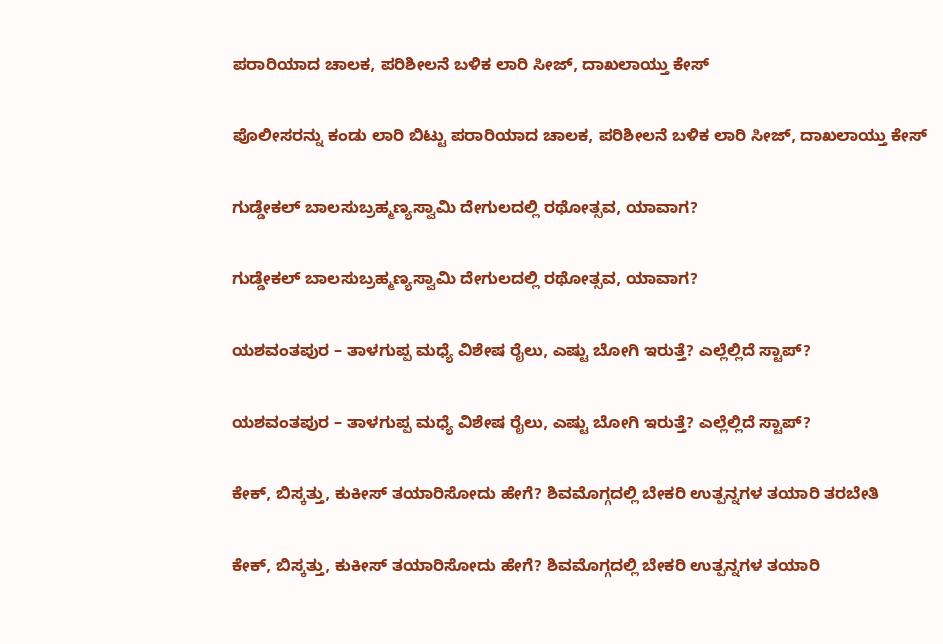ಪರಾರಿಯಾದ ಚಾಲಕ, ಪರಿಶೀಲನೆ ಬಳಿಕ ಲಾರಿ ಸೀಜ್‌, ದಾಖಲಾಯ್ತು ಕೇಸ್

ಪೊಲೀಸರನ್ನು ಕಂಡು ಲಾರಿ ಬಿಟ್ಟು ಪರಾರಿಯಾದ ಚಾಲಕ, ಪರಿಶೀಲನೆ ಬಳಿಕ ಲಾರಿ ಸೀಜ್‌, ದಾಖಲಾಯ್ತು ಕೇಸ್

ಗುಡ್ಡೇಕಲ್‌ ಬಾಲಸುಬ್ರಹ್ಮಣ್ಯಸ್ವಾಮಿ ದೇಗುಲದಲ್ಲಿ ರಥೋತ್ಸವ, ಯಾವಾಗ?

ಗುಡ್ಡೇಕಲ್‌ ಬಾಲಸುಬ್ರಹ್ಮಣ್ಯಸ್ವಾಮಿ ದೇಗುಲದಲ್ಲಿ ರಥೋತ್ಸವ, ಯಾವಾಗ?

ಯಶವಂತಪುರ – ತಾಳಗುಪ್ಪ ಮಧ್ಯೆ ವಿಶೇಷ ರೈಲು, ಎಷ್ಟು ಬೋಗಿ ಇರುತ್ತೆ? ಎಲ್ಲೆಲ್ಲಿದೆ ಸ್ಟಾಪ್?

ಯಶವಂತಪುರ – ತಾಳಗುಪ್ಪ ಮಧ್ಯೆ ವಿಶೇಷ ರೈಲು, ಎಷ್ಟು ಬೋಗಿ ಇರುತ್ತೆ? ಎಲ್ಲೆಲ್ಲಿದೆ ಸ್ಟಾಪ್?

ಕೇಕ್‌, ಬಿಸ್ಕತ್ತು, ಕುಕೀಸ್‌ ತಯಾರಿಸೋದು ಹೇಗೆ? ಶಿವಮೊಗ್ಗದಲ್ಲಿ ಬೇಕರಿ ಉತ್ಪನ್ನಗಳ ತಯಾರಿ ತರಬೇತಿ

ಕೇಕ್‌, ಬಿಸ್ಕತ್ತು, ಕುಕೀಸ್‌ ತಯಾರಿಸೋದು ಹೇಗೆ? ಶಿವಮೊಗ್ಗದಲ್ಲಿ ಬೇಕರಿ ಉತ್ಪನ್ನಗಳ ತಯಾರಿ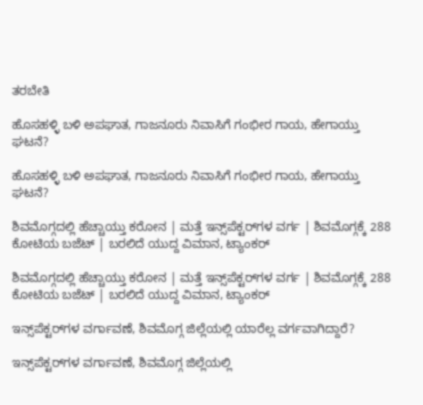ತರಬೇತಿ

ಹೊಸಹಳ್ಳಿ ಬಳಿ ಅಪಘಾತ, ಗಾಜನೂರು ನಿವಾಸಿಗೆ ಗಂಭೀರ ಗಾಯ, ಹೇಗಾಯ್ತು ಘಟನೆ?

ಹೊಸಹಳ್ಳಿ ಬಳಿ ಅಪಘಾತ, ಗಾಜನೂರು ನಿವಾಸಿಗೆ ಗಂಭೀರ ಗಾಯ, ಹೇಗಾಯ್ತು ಘಟನೆ?

ಶಿವಮೊಗ್ಗದಲ್ಲಿ ಹೆಚ್ಚಾಯ್ತು ಕರೋನ | ಮತ್ತೆ ಇನ್ಸ್‌ಪೆಕ್ಟರ್‌ಗಳ ವರ್ಗ | ಶಿವಮೊಗ್ಗಕ್ಕೆ 288 ಕೋಟಿಯ ಬಜೆಟ್ | ಬರಲಿದೆ ಯುದ್ದ ವಿಮಾನ, ಟ್ಯಾಂಕರ್

ಶಿವಮೊಗ್ಗದಲ್ಲಿ ಹೆಚ್ಚಾಯ್ತು ಕರೋನ | ಮತ್ತೆ ಇನ್ಸ್‌ಪೆಕ್ಟರ್‌ಗಳ ವರ್ಗ | ಶಿವಮೊಗ್ಗಕ್ಕೆ 288 ಕೋಟಿಯ ಬಜೆಟ್ | ಬರಲಿದೆ ಯುದ್ದ ವಿಮಾನ, ಟ್ಯಾಂಕರ್

ಇನ್ಸ್‌ಪೆಕ್ಟರ್‌ಗಳ ವರ್ಗಾವಣೆ, ಶಿವಮೊಗ್ಗ ಜಿಲ್ಲೆಯಲ್ಲಿ ಯಾರೆಲ್ಲ ವರ್ಗವಾಗಿದ್ದಾರೆ?

ಇನ್ಸ್‌ಪೆಕ್ಟರ್‌ಗಳ ವರ್ಗಾವಣೆ, ಶಿವಮೊಗ್ಗ ಜಿಲ್ಲೆಯಲ್ಲಿ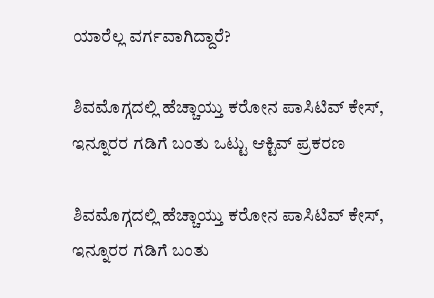ಯಾರೆಲ್ಲ ವರ್ಗವಾಗಿದ್ದಾರೆ?

ಶಿವಮೊಗ್ಗದಲ್ಲಿ ಹೆಚ್ಚಾಯ್ತು ಕರೋನ ಪಾಸಿಟಿವ್ ಕೇಸ್, ಇನ್ನೂರರ ಗಡಿಗೆ ಬಂತು ಒಟ್ಟು ಆಕ್ಟಿವ್ ಪ್ರಕರಣ

ಶಿವಮೊಗ್ಗದಲ್ಲಿ ಹೆಚ್ಚಾಯ್ತು ಕರೋನ ಪಾಸಿಟಿವ್ ಕೇಸ್, ಇನ್ನೂರರ ಗಡಿಗೆ ಬಂತು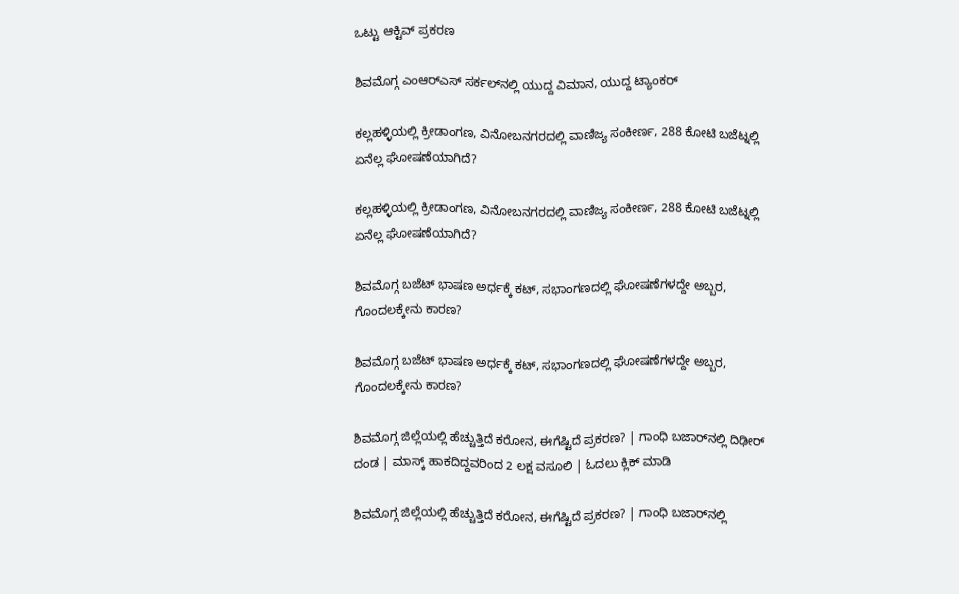ಒಟ್ಟು ಆಕ್ಟಿವ್ ಪ್ರಕರಣ

ಶಿವಮೊಗ್ಗ ಎಂಆರ್‌ಎಸ್‌ ಸರ್ಕಲ್‌ನಲ್ಲಿ ಯುದ್ದ ವಿಮಾನ, ಯುದ್ದ ಟ್ಯಾಂಕರ್

ಕಲ್ಲಹಳ್ಳಿಯಲ್ಲಿ ಕ್ರೀಡಾಂಗಣ, ವಿನೋಬನಗರದಲ್ಲಿ ವಾಣಿಜ್ಯ ಸಂಕೀರ್ಣ, 288 ಕೋಟಿ ಬಜೆಟ್ನಲ್ಲಿ ಏನೆಲ್ಲ ಘೋಷಣೆಯಾಗಿದೆ?

ಕಲ್ಲಹಳ್ಳಿಯಲ್ಲಿ ಕ್ರೀಡಾಂಗಣ, ವಿನೋಬನಗರದಲ್ಲಿ ವಾಣಿಜ್ಯ ಸಂಕೀರ್ಣ, 288 ಕೋಟಿ ಬಜೆಟ್ನಲ್ಲಿ ಏನೆಲ್ಲ ಘೋಷಣೆಯಾಗಿದೆ?

ಶಿವಮೊಗ್ಗ ಬಜೆಟ್ ಭಾಷಣ ಅರ್ಧಕ್ಕೆ ಕಟ್, ಸಭಾಂಗಣದಲ್ಲಿ ಘೋಷಣೆಗಳದ್ದೇ ಅಬ್ಬರ, ಗೊಂದಲಕ್ಕೇನು ಕಾರಣ?

ಶಿವಮೊಗ್ಗ ಬಜೆಟ್ ಭಾಷಣ ಅರ್ಧಕ್ಕೆ ಕಟ್, ಸಭಾಂಗಣದಲ್ಲಿ ಘೋಷಣೆಗಳದ್ದೇ ಅಬ್ಬರ, ಗೊಂದಲಕ್ಕೇನು ಕಾರಣ?

ಶಿವಮೊಗ್ಗ ಜಿಲ್ಲೆಯಲ್ಲಿ ಹೆಚ್ಚುತ್ತಿದೆ ಕರೋನ, ಈಗೆಷ್ಟಿದೆ ಪ್ರಕರಣ? | ಗಾಂಧಿ ಬಜಾರ್‌ನಲ್ಲಿ ದಿಢೀರ್ ದಂಡ | ಮಾಸ್ಕ್ ಹಾಕದಿದ್ದವರಿಂದ 2 ಲಕ್ಷ ವಸೂಲಿ | ಓದಲು ಕ್ಲಿಕ್ ಮಾಡಿ

ಶಿವಮೊಗ್ಗ ಜಿಲ್ಲೆಯಲ್ಲಿ ಹೆಚ್ಚುತ್ತಿದೆ ಕರೋನ, ಈಗೆಷ್ಟಿದೆ ಪ್ರಕರಣ? | ಗಾಂಧಿ ಬಜಾರ್‌ನಲ್ಲಿ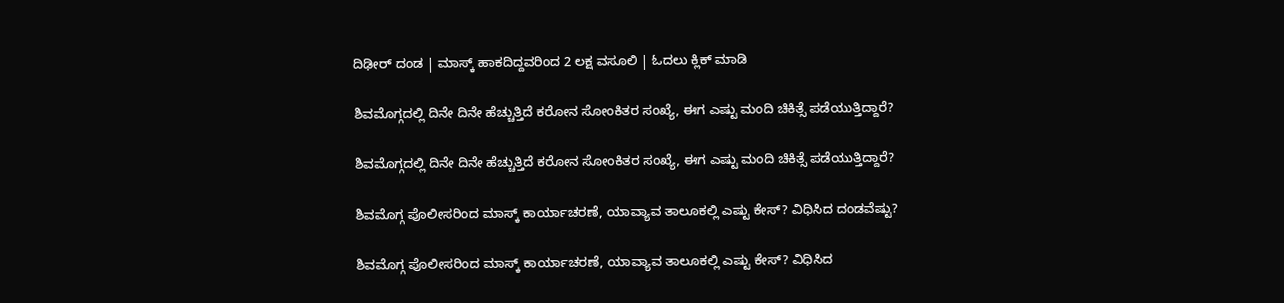ದಿಢೀರ್ ದಂಡ | ಮಾಸ್ಕ್ ಹಾಕದಿದ್ದವರಿಂದ 2 ಲಕ್ಷ ವಸೂಲಿ | ಓದಲು ಕ್ಲಿಕ್ ಮಾಡಿ

ಶಿವಮೊಗ್ಗದಲ್ಲಿ ದಿನೇ ದಿನೇ ಹೆಚ್ಚುತ್ತಿದೆ ಕರೋನ ಸೋಂಕಿತರ ಸಂಖ್ಯೆ, ಈಗ ಎಷ್ಟು ಮಂದಿ ಚಿಕಿತ್ಸೆ ಪಡೆಯುತ್ತಿದ್ದಾರೆ?

ಶಿವಮೊಗ್ಗದಲ್ಲಿ ದಿನೇ ದಿನೇ ಹೆಚ್ಚುತ್ತಿದೆ ಕರೋನ ಸೋಂಕಿತರ ಸಂಖ್ಯೆ, ಈಗ ಎಷ್ಟು ಮಂದಿ ಚಿಕಿತ್ಸೆ ಪಡೆಯುತ್ತಿದ್ದಾರೆ?

ಶಿವಮೊಗ್ಗ ಪೊಲೀಸರಿಂದ ಮಾಸ್ಕ್ ಕಾರ್ಯಾಚರಣೆ, ಯಾವ್ಯಾವ ತಾಲೂಕಲ್ಲಿ ಎಷ್ಟು ಕೇಸ್? ವಿಧಿಸಿದ ದಂಡವೆಷ್ಟು?

ಶಿವಮೊಗ್ಗ ಪೊಲೀಸರಿಂದ ಮಾಸ್ಕ್ ಕಾರ್ಯಾಚರಣೆ, ಯಾವ್ಯಾವ ತಾಲೂಕಲ್ಲಿ ಎಷ್ಟು ಕೇಸ್? ವಿಧಿಸಿದ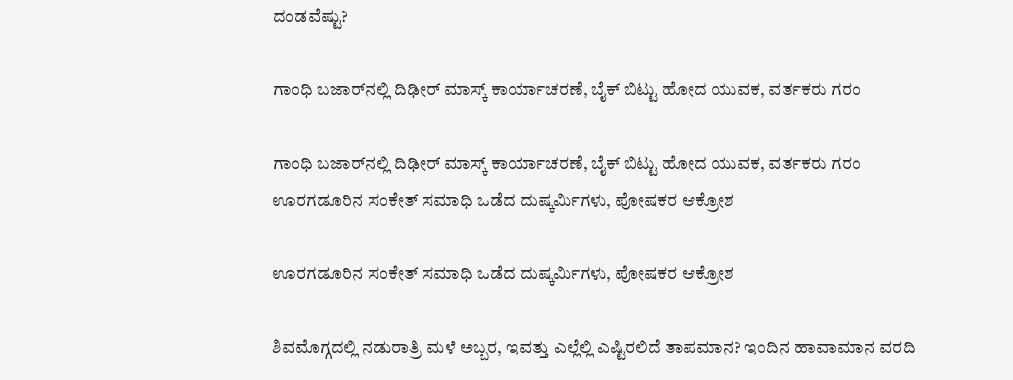ದಂಡವೆಷ್ಟು?

ಗಾಂಧಿ ಬಜಾರ್‌ನಲ್ಲಿ ದಿಢೀರ್ ಮಾಸ್ಕ್ ಕಾರ್ಯಾಚರಣೆ, ಬೈಕ್ ಬಿಟ್ಟು ಹೋದ ಯುವಕ, ವರ್ತಕರು ಗರಂ

ಗಾಂಧಿ ಬಜಾರ್‌ನಲ್ಲಿ ದಿಢೀರ್ ಮಾಸ್ಕ್ ಕಾರ್ಯಾಚರಣೆ, ಬೈಕ್ ಬಿಟ್ಟು ಹೋದ ಯುವಕ, ವರ್ತಕರು ಗರಂ
ಊರಗಡೂರಿನ ಸಂಕೇತ್‌ ಸಮಾಧಿ ಒಡೆದ ದುಷ್ಕರ್ಮಿಗಳು, ಪೋಷಕರ ಆಕ್ರೋಶ

ಊರಗಡೂರಿನ ಸಂಕೇತ್‌ ಸಮಾಧಿ ಒಡೆದ ದುಷ್ಕರ್ಮಿಗಳು, ಪೋಷಕರ ಆಕ್ರೋಶ

ಶಿವಮೊಗ್ಗದಲ್ಲಿ ನಡುರಾತ್ರಿ ಮಳೆ ಅಬ್ಬರ, ಇವತ್ತು ಎಲ್ಲೆಲ್ಲಿ ಎಷ್ಟಿರಲಿದೆ ತಾಪಮಾನ? ಇಂದಿನ ಹಾವಾಮಾನ ವರದಿ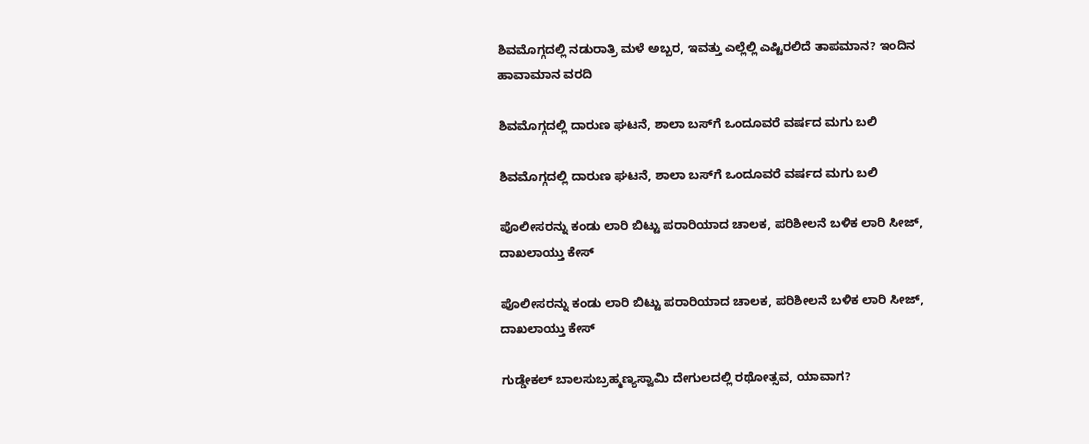ಶಿವಮೊಗ್ಗದಲ್ಲಿ ನಡುರಾತ್ರಿ ಮಳೆ ಅಬ್ಬರ, ಇವತ್ತು ಎಲ್ಲೆಲ್ಲಿ ಎಷ್ಟಿರಲಿದೆ ತಾಪಮಾನ? ಇಂದಿನ ಹಾವಾಮಾನ ವರದಿ

ಶಿವಮೊಗ್ಗದಲ್ಲಿ ದಾರುಣ ಘಟನೆ, ಶಾಲಾ ಬಸ್‌ಗೆ ಒಂದೂವರೆ ವರ್ಷದ ಮಗು ಬಲಿ

ಶಿವಮೊಗ್ಗದಲ್ಲಿ ದಾರುಣ ಘಟನೆ, ಶಾಲಾ ಬಸ್‌ಗೆ ಒಂದೂವರೆ ವರ್ಷದ ಮಗು ಬಲಿ

ಪೊಲೀಸರನ್ನು ಕಂಡು ಲಾರಿ ಬಿಟ್ಟು ಪರಾರಿಯಾದ ಚಾಲಕ, ಪರಿಶೀಲನೆ ಬಳಿಕ ಲಾರಿ ಸೀಜ್‌, ದಾಖಲಾಯ್ತು ಕೇಸ್

ಪೊಲೀಸರನ್ನು ಕಂಡು ಲಾರಿ ಬಿಟ್ಟು ಪರಾರಿಯಾದ ಚಾಲಕ, ಪರಿಶೀಲನೆ ಬಳಿಕ ಲಾರಿ ಸೀಜ್‌, ದಾಖಲಾಯ್ತು ಕೇಸ್

ಗುಡ್ಡೇಕಲ್‌ ಬಾಲಸುಬ್ರಹ್ಮಣ್ಯಸ್ವಾಮಿ ದೇಗುಲದಲ್ಲಿ ರಥೋತ್ಸವ, ಯಾವಾಗ?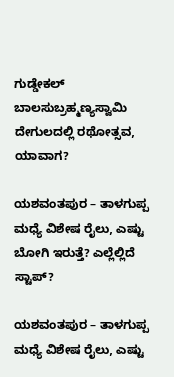ಗುಡ್ಡೇಕಲ್‌ ಬಾಲಸುಬ್ರಹ್ಮಣ್ಯಸ್ವಾಮಿ ದೇಗುಲದಲ್ಲಿ ರಥೋತ್ಸವ, ಯಾವಾಗ?

ಯಶವಂತಪುರ – ತಾಳಗುಪ್ಪ ಮಧ್ಯೆ ವಿಶೇಷ ರೈಲು, ಎಷ್ಟು ಬೋಗಿ ಇರುತ್ತೆ? ಎಲ್ಲೆಲ್ಲಿದೆ ಸ್ಟಾಪ್?

ಯಶವಂತಪುರ – ತಾಳಗುಪ್ಪ ಮಧ್ಯೆ ವಿಶೇಷ ರೈಲು, ಎಷ್ಟು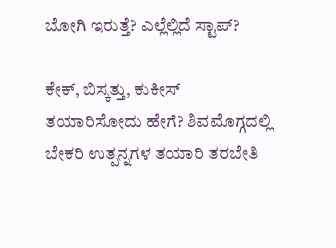ಬೋಗಿ ಇರುತ್ತೆ? ಎಲ್ಲೆಲ್ಲಿದೆ ಸ್ಟಾಪ್?

ಕೇಕ್‌, ಬಿಸ್ಕತ್ತು, ಕುಕೀಸ್‌ ತಯಾರಿಸೋದು ಹೇಗೆ? ಶಿವಮೊಗ್ಗದಲ್ಲಿ ಬೇಕರಿ ಉತ್ಪನ್ನಗಳ ತಯಾರಿ ತರಬೇತಿ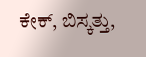ಕೇಕ್‌, ಬಿಸ್ಕತ್ತು,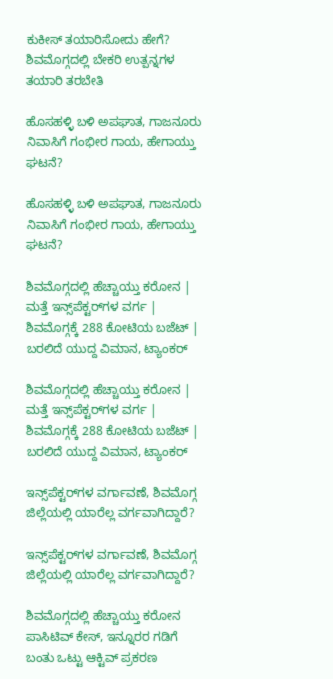ಕುಕೀಸ್‌ ತಯಾರಿಸೋದು ಹೇಗೆ? ಶಿವಮೊಗ್ಗದಲ್ಲಿ ಬೇಕರಿ ಉತ್ಪನ್ನಗಳ ತಯಾರಿ ತರಬೇತಿ

ಹೊಸಹಳ್ಳಿ ಬಳಿ ಅಪಘಾತ, ಗಾಜನೂರು ನಿವಾಸಿಗೆ ಗಂಭೀರ ಗಾಯ, ಹೇಗಾಯ್ತು ಘಟನೆ?

ಹೊಸಹಳ್ಳಿ ಬಳಿ ಅಪಘಾತ, ಗಾಜನೂರು ನಿವಾಸಿಗೆ ಗಂಭೀರ ಗಾಯ, ಹೇಗಾಯ್ತು ಘಟನೆ?

ಶಿವಮೊಗ್ಗದಲ್ಲಿ ಹೆಚ್ಚಾಯ್ತು ಕರೋನ | ಮತ್ತೆ ಇನ್ಸ್‌ಪೆಕ್ಟರ್‌ಗಳ ವರ್ಗ | ಶಿವಮೊಗ್ಗಕ್ಕೆ 288 ಕೋಟಿಯ ಬಜೆಟ್ | ಬರಲಿದೆ ಯುದ್ದ ವಿಮಾನ, ಟ್ಯಾಂಕರ್

ಶಿವಮೊಗ್ಗದಲ್ಲಿ ಹೆಚ್ಚಾಯ್ತು ಕರೋನ | ಮತ್ತೆ ಇನ್ಸ್‌ಪೆಕ್ಟರ್‌ಗಳ ವರ್ಗ | ಶಿವಮೊಗ್ಗಕ್ಕೆ 288 ಕೋಟಿಯ ಬಜೆಟ್ | ಬರಲಿದೆ ಯುದ್ದ ವಿಮಾನ, ಟ್ಯಾಂಕರ್

ಇನ್ಸ್‌ಪೆಕ್ಟರ್‌ಗಳ ವರ್ಗಾವಣೆ, ಶಿವಮೊಗ್ಗ ಜಿಲ್ಲೆಯಲ್ಲಿ ಯಾರೆಲ್ಲ ವರ್ಗವಾಗಿದ್ದಾರೆ?

ಇನ್ಸ್‌ಪೆಕ್ಟರ್‌ಗಳ ವರ್ಗಾವಣೆ, ಶಿವಮೊಗ್ಗ ಜಿಲ್ಲೆಯಲ್ಲಿ ಯಾರೆಲ್ಲ ವರ್ಗವಾಗಿದ್ದಾರೆ?

ಶಿವಮೊಗ್ಗದಲ್ಲಿ ಹೆಚ್ಚಾಯ್ತು ಕರೋನ ಪಾಸಿಟಿವ್ ಕೇಸ್, ಇನ್ನೂರರ ಗಡಿಗೆ ಬಂತು ಒಟ್ಟು ಆಕ್ಟಿವ್ ಪ್ರಕರಣ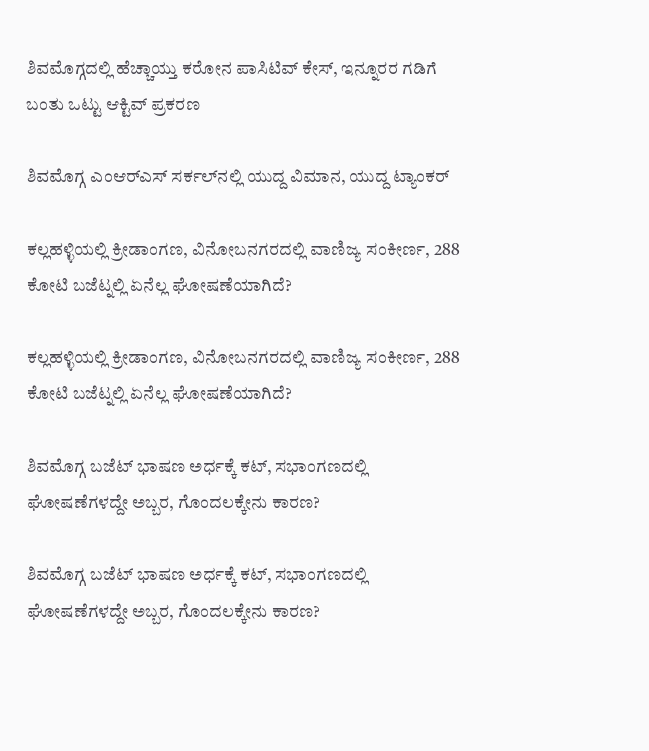ಶಿವಮೊಗ್ಗದಲ್ಲಿ ಹೆಚ್ಚಾಯ್ತು ಕರೋನ ಪಾಸಿಟಿವ್ ಕೇಸ್, ಇನ್ನೂರರ ಗಡಿಗೆ ಬಂತು ಒಟ್ಟು ಆಕ್ಟಿವ್ ಪ್ರಕರಣ

ಶಿವಮೊಗ್ಗ ಎಂಆರ್‌ಎಸ್‌ ಸರ್ಕಲ್‌ನಲ್ಲಿ ಯುದ್ದ ವಿಮಾನ, ಯುದ್ದ ಟ್ಯಾಂಕರ್

ಕಲ್ಲಹಳ್ಳಿಯಲ್ಲಿ ಕ್ರೀಡಾಂಗಣ, ವಿನೋಬನಗರದಲ್ಲಿ ವಾಣಿಜ್ಯ ಸಂಕೀರ್ಣ, 288 ಕೋಟಿ ಬಜೆಟ್ನಲ್ಲಿ ಏನೆಲ್ಲ ಘೋಷಣೆಯಾಗಿದೆ?

ಕಲ್ಲಹಳ್ಳಿಯಲ್ಲಿ ಕ್ರೀಡಾಂಗಣ, ವಿನೋಬನಗರದಲ್ಲಿ ವಾಣಿಜ್ಯ ಸಂಕೀರ್ಣ, 288 ಕೋಟಿ ಬಜೆಟ್ನಲ್ಲಿ ಏನೆಲ್ಲ ಘೋಷಣೆಯಾಗಿದೆ?

ಶಿವಮೊಗ್ಗ ಬಜೆಟ್ ಭಾಷಣ ಅರ್ಧಕ್ಕೆ ಕಟ್, ಸಭಾಂಗಣದಲ್ಲಿ ಘೋಷಣೆಗಳದ್ದೇ ಅಬ್ಬರ, ಗೊಂದಲಕ್ಕೇನು ಕಾರಣ?

ಶಿವಮೊಗ್ಗ ಬಜೆಟ್ ಭಾಷಣ ಅರ್ಧಕ್ಕೆ ಕಟ್, ಸಭಾಂಗಣದಲ್ಲಿ ಘೋಷಣೆಗಳದ್ದೇ ಅಬ್ಬರ, ಗೊಂದಲಕ್ಕೇನು ಕಾರಣ?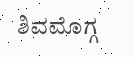ಶಿವಮೊಗ್ಗ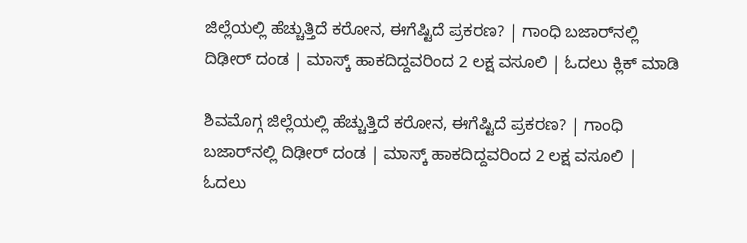ಜಿಲ್ಲೆಯಲ್ಲಿ ಹೆಚ್ಚುತ್ತಿದೆ ಕರೋನ, ಈಗೆಷ್ಟಿದೆ ಪ್ರಕರಣ? | ಗಾಂಧಿ ಬಜಾರ್‌ನಲ್ಲಿ ದಿಢೀರ್ ದಂಡ | ಮಾಸ್ಕ್ ಹಾಕದಿದ್ದವರಿಂದ 2 ಲಕ್ಷ ವಸೂಲಿ | ಓದಲು ಕ್ಲಿಕ್ ಮಾಡಿ

ಶಿವಮೊಗ್ಗ ಜಿಲ್ಲೆಯಲ್ಲಿ ಹೆಚ್ಚುತ್ತಿದೆ ಕರೋನ, ಈಗೆಷ್ಟಿದೆ ಪ್ರಕರಣ? | ಗಾಂಧಿ ಬಜಾರ್‌ನಲ್ಲಿ ದಿಢೀರ್ ದಂಡ | ಮಾಸ್ಕ್ ಹಾಕದಿದ್ದವರಿಂದ 2 ಲಕ್ಷ ವಸೂಲಿ | ಓದಲು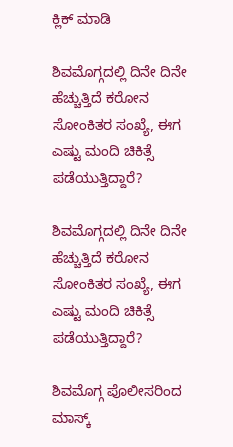ಕ್ಲಿಕ್ ಮಾಡಿ

ಶಿವಮೊಗ್ಗದಲ್ಲಿ ದಿನೇ ದಿನೇ ಹೆಚ್ಚುತ್ತಿದೆ ಕರೋನ ಸೋಂಕಿತರ ಸಂಖ್ಯೆ, ಈಗ ಎಷ್ಟು ಮಂದಿ ಚಿಕಿತ್ಸೆ ಪಡೆಯುತ್ತಿದ್ದಾರೆ?

ಶಿವಮೊಗ್ಗದಲ್ಲಿ ದಿನೇ ದಿನೇ ಹೆಚ್ಚುತ್ತಿದೆ ಕರೋನ ಸೋಂಕಿತರ ಸಂಖ್ಯೆ, ಈಗ ಎಷ್ಟು ಮಂದಿ ಚಿಕಿತ್ಸೆ ಪಡೆಯುತ್ತಿದ್ದಾರೆ?

ಶಿವಮೊಗ್ಗ ಪೊಲೀಸರಿಂದ ಮಾಸ್ಕ್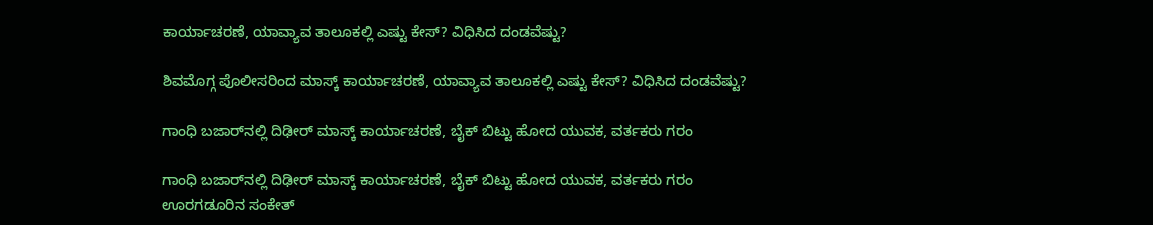ಕಾರ್ಯಾಚರಣೆ, ಯಾವ್ಯಾವ ತಾಲೂಕಲ್ಲಿ ಎಷ್ಟು ಕೇಸ್? ವಿಧಿಸಿದ ದಂಡವೆಷ್ಟು?

ಶಿವಮೊಗ್ಗ ಪೊಲೀಸರಿಂದ ಮಾಸ್ಕ್ ಕಾರ್ಯಾಚರಣೆ, ಯಾವ್ಯಾವ ತಾಲೂಕಲ್ಲಿ ಎಷ್ಟು ಕೇಸ್? ವಿಧಿಸಿದ ದಂಡವೆಷ್ಟು?

ಗಾಂಧಿ ಬಜಾರ್‌ನಲ್ಲಿ ದಿಢೀರ್ ಮಾಸ್ಕ್ ಕಾರ್ಯಾಚರಣೆ, ಬೈಕ್ ಬಿಟ್ಟು ಹೋದ ಯುವಕ, ವರ್ತಕರು ಗರಂ

ಗಾಂಧಿ ಬಜಾರ್‌ನಲ್ಲಿ ದಿಢೀರ್ ಮಾಸ್ಕ್ ಕಾರ್ಯಾಚರಣೆ, ಬೈಕ್ ಬಿಟ್ಟು ಹೋದ ಯುವಕ, ವರ್ತಕರು ಗರಂ
ಊರಗಡೂರಿನ ಸಂಕೇತ್‌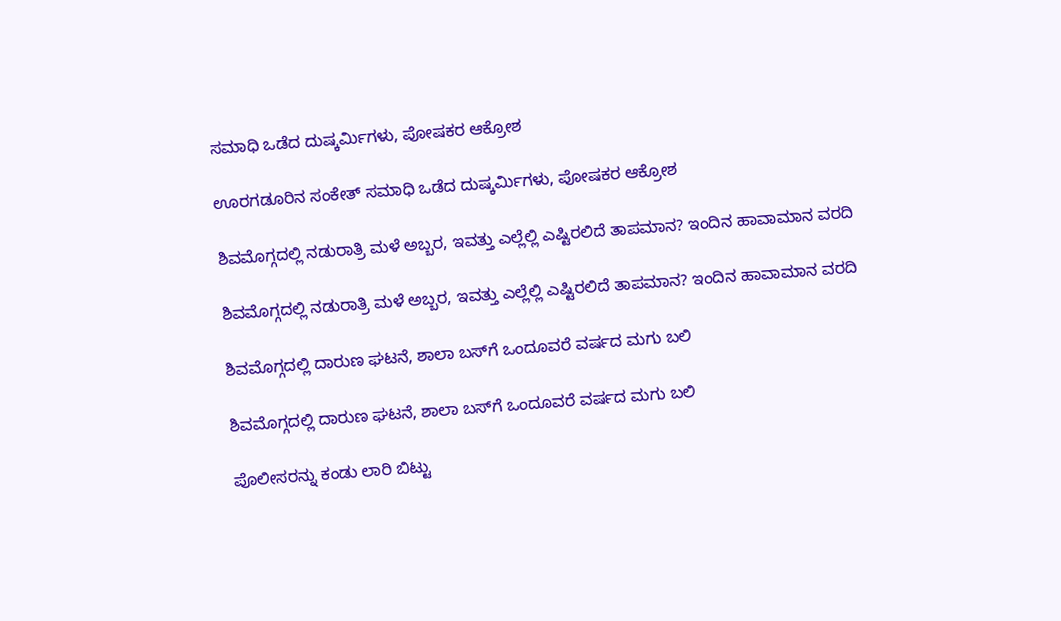ಸಮಾಧಿ ಒಡೆದ ದುಷ್ಕರ್ಮಿಗಳು, ಪೋಷಕರ ಆಕ್ರೋಶ

ಊರಗಡೂರಿನ ಸಂಕೇತ್‌ ಸಮಾಧಿ ಒಡೆದ ದುಷ್ಕರ್ಮಿಗಳು, ಪೋಷಕರ ಆಕ್ರೋಶ

ಶಿವಮೊಗ್ಗದಲ್ಲಿ ನಡುರಾತ್ರಿ ಮಳೆ ಅಬ್ಬರ, ಇವತ್ತು ಎಲ್ಲೆಲ್ಲಿ ಎಷ್ಟಿರಲಿದೆ ತಾಪಮಾನ? ಇಂದಿನ ಹಾವಾಮಾನ ವರದಿ

ಶಿವಮೊಗ್ಗದಲ್ಲಿ ನಡುರಾತ್ರಿ ಮಳೆ ಅಬ್ಬರ, ಇವತ್ತು ಎಲ್ಲೆಲ್ಲಿ ಎಷ್ಟಿರಲಿದೆ ತಾಪಮಾನ? ಇಂದಿನ ಹಾವಾಮಾನ ವರದಿ

ಶಿವಮೊಗ್ಗದಲ್ಲಿ ದಾರುಣ ಘಟನೆ, ಶಾಲಾ ಬಸ್‌ಗೆ ಒಂದೂವರೆ ವರ್ಷದ ಮಗು ಬಲಿ

ಶಿವಮೊಗ್ಗದಲ್ಲಿ ದಾರುಣ ಘಟನೆ, ಶಾಲಾ ಬಸ್‌ಗೆ ಒಂದೂವರೆ ವರ್ಷದ ಮಗು ಬಲಿ

ಪೊಲೀಸರನ್ನು ಕಂಡು ಲಾರಿ ಬಿಟ್ಟು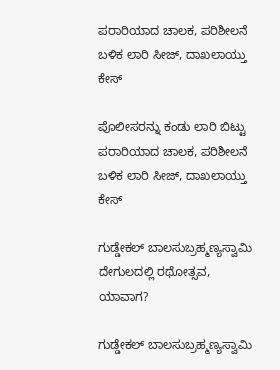ಪರಾರಿಯಾದ ಚಾಲಕ, ಪರಿಶೀಲನೆ ಬಳಿಕ ಲಾರಿ ಸೀಜ್‌, ದಾಖಲಾಯ್ತು ಕೇಸ್

ಪೊಲೀಸರನ್ನು ಕಂಡು ಲಾರಿ ಬಿಟ್ಟು ಪರಾರಿಯಾದ ಚಾಲಕ, ಪರಿಶೀಲನೆ ಬಳಿಕ ಲಾರಿ ಸೀಜ್‌, ದಾಖಲಾಯ್ತು ಕೇಸ್

ಗುಡ್ಡೇಕಲ್‌ ಬಾಲಸುಬ್ರಹ್ಮಣ್ಯಸ್ವಾಮಿ ದೇಗುಲದಲ್ಲಿ ರಥೋತ್ಸವ, ಯಾವಾಗ?

ಗುಡ್ಡೇಕಲ್‌ ಬಾಲಸುಬ್ರಹ್ಮಣ್ಯಸ್ವಾಮಿ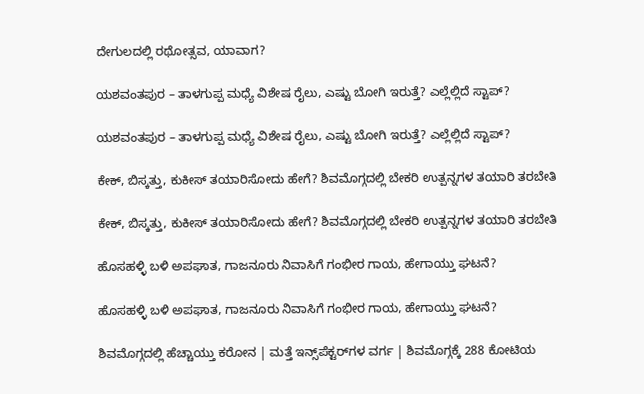ದೇಗುಲದಲ್ಲಿ ರಥೋತ್ಸವ, ಯಾವಾಗ?

ಯಶವಂತಪುರ – ತಾಳಗುಪ್ಪ ಮಧ್ಯೆ ವಿಶೇಷ ರೈಲು, ಎಷ್ಟು ಬೋಗಿ ಇರುತ್ತೆ? ಎಲ್ಲೆಲ್ಲಿದೆ ಸ್ಟಾಪ್?

ಯಶವಂತಪುರ – ತಾಳಗುಪ್ಪ ಮಧ್ಯೆ ವಿಶೇಷ ರೈಲು, ಎಷ್ಟು ಬೋಗಿ ಇರುತ್ತೆ? ಎಲ್ಲೆಲ್ಲಿದೆ ಸ್ಟಾಪ್?

ಕೇಕ್‌, ಬಿಸ್ಕತ್ತು, ಕುಕೀಸ್‌ ತಯಾರಿಸೋದು ಹೇಗೆ? ಶಿವಮೊಗ್ಗದಲ್ಲಿ ಬೇಕರಿ ಉತ್ಪನ್ನಗಳ ತಯಾರಿ ತರಬೇತಿ

ಕೇಕ್‌, ಬಿಸ್ಕತ್ತು, ಕುಕೀಸ್‌ ತಯಾರಿಸೋದು ಹೇಗೆ? ಶಿವಮೊಗ್ಗದಲ್ಲಿ ಬೇಕರಿ ಉತ್ಪನ್ನಗಳ ತಯಾರಿ ತರಬೇತಿ

ಹೊಸಹಳ್ಳಿ ಬಳಿ ಅಪಘಾತ, ಗಾಜನೂರು ನಿವಾಸಿಗೆ ಗಂಭೀರ ಗಾಯ, ಹೇಗಾಯ್ತು ಘಟನೆ?

ಹೊಸಹಳ್ಳಿ ಬಳಿ ಅಪಘಾತ, ಗಾಜನೂರು ನಿವಾಸಿಗೆ ಗಂಭೀರ ಗಾಯ, ಹೇಗಾಯ್ತು ಘಟನೆ?

ಶಿವಮೊಗ್ಗದಲ್ಲಿ ಹೆಚ್ಚಾಯ್ತು ಕರೋನ | ಮತ್ತೆ ಇನ್ಸ್‌ಪೆಕ್ಟರ್‌ಗಳ ವರ್ಗ | ಶಿವಮೊಗ್ಗಕ್ಕೆ 288 ಕೋಟಿಯ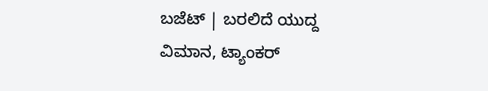ಬಜೆಟ್ | ಬರಲಿದೆ ಯುದ್ದ ವಿಮಾನ, ಟ್ಯಾಂಕರ್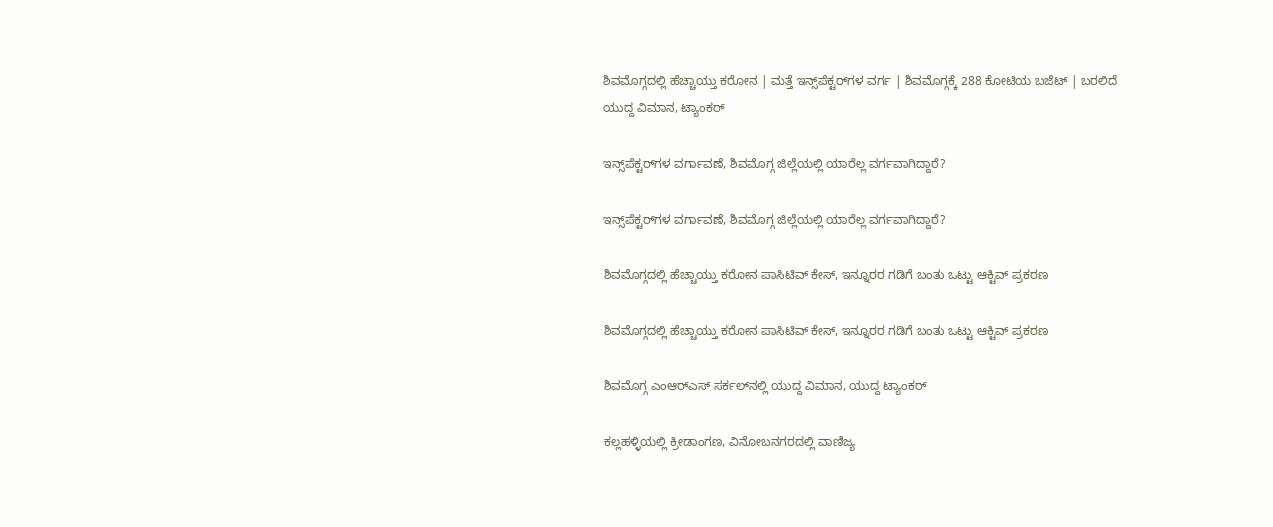ಶಿವಮೊಗ್ಗದಲ್ಲಿ ಹೆಚ್ಚಾಯ್ತು ಕರೋನ | ಮತ್ತೆ ಇನ್ಸ್‌ಪೆಕ್ಟರ್‌ಗಳ ವರ್ಗ | ಶಿವಮೊಗ್ಗಕ್ಕೆ 288 ಕೋಟಿಯ ಬಜೆಟ್ | ಬರಲಿದೆ ಯುದ್ದ ವಿಮಾನ, ಟ್ಯಾಂಕರ್

ಇನ್ಸ್‌ಪೆಕ್ಟರ್‌ಗಳ ವರ್ಗಾವಣೆ, ಶಿವಮೊಗ್ಗ ಜಿಲ್ಲೆಯಲ್ಲಿ ಯಾರೆಲ್ಲ ವರ್ಗವಾಗಿದ್ದಾರೆ?

ಇನ್ಸ್‌ಪೆಕ್ಟರ್‌ಗಳ ವರ್ಗಾವಣೆ, ಶಿವಮೊಗ್ಗ ಜಿಲ್ಲೆಯಲ್ಲಿ ಯಾರೆಲ್ಲ ವರ್ಗವಾಗಿದ್ದಾರೆ?

ಶಿವಮೊಗ್ಗದಲ್ಲಿ ಹೆಚ್ಚಾಯ್ತು ಕರೋನ ಪಾಸಿಟಿವ್ ಕೇಸ್, ಇನ್ನೂರರ ಗಡಿಗೆ ಬಂತು ಒಟ್ಟು ಆಕ್ಟಿವ್ ಪ್ರಕರಣ

ಶಿವಮೊಗ್ಗದಲ್ಲಿ ಹೆಚ್ಚಾಯ್ತು ಕರೋನ ಪಾಸಿಟಿವ್ ಕೇಸ್, ಇನ್ನೂರರ ಗಡಿಗೆ ಬಂತು ಒಟ್ಟು ಆಕ್ಟಿವ್ ಪ್ರಕರಣ

ಶಿವಮೊಗ್ಗ ಎಂಆರ್‌ಎಸ್‌ ಸರ್ಕಲ್‌ನಲ್ಲಿ ಯುದ್ದ ವಿಮಾನ, ಯುದ್ದ ಟ್ಯಾಂಕರ್

ಕಲ್ಲಹಳ್ಳಿಯಲ್ಲಿ ಕ್ರೀಡಾಂಗಣ, ವಿನೋಬನಗರದಲ್ಲಿ ವಾಣಿಜ್ಯ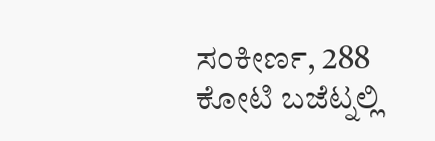ಸಂಕೀರ್ಣ, 288 ಕೋಟಿ ಬಜೆಟ್ನಲ್ಲಿ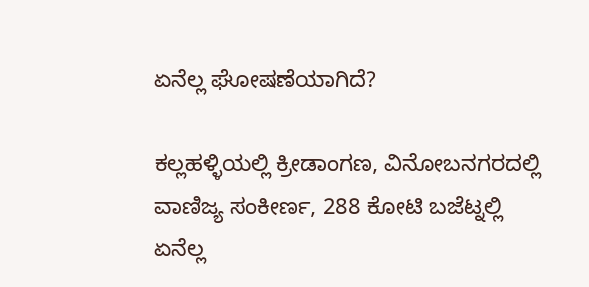ಏನೆಲ್ಲ ಘೋಷಣೆಯಾಗಿದೆ?

ಕಲ್ಲಹಳ್ಳಿಯಲ್ಲಿ ಕ್ರೀಡಾಂಗಣ, ವಿನೋಬನಗರದಲ್ಲಿ ವಾಣಿಜ್ಯ ಸಂಕೀರ್ಣ, 288 ಕೋಟಿ ಬಜೆಟ್ನಲ್ಲಿ ಏನೆಲ್ಲ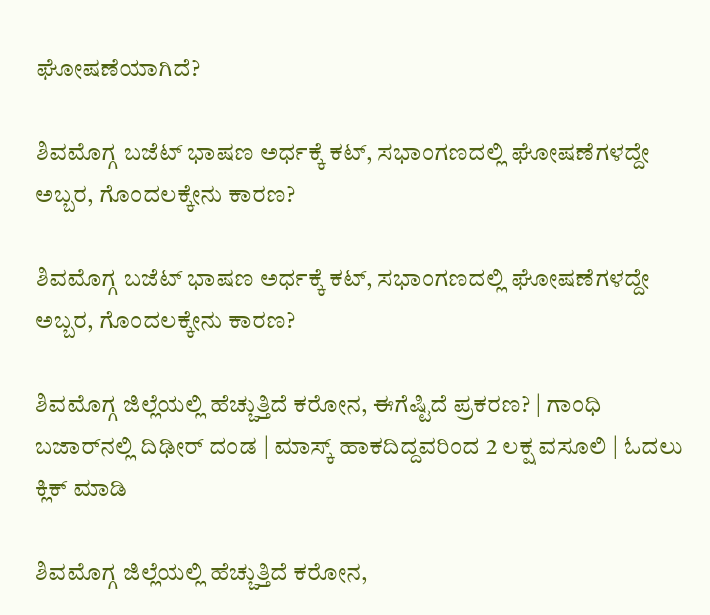ಘೋಷಣೆಯಾಗಿದೆ?

ಶಿವಮೊಗ್ಗ ಬಜೆಟ್ ಭಾಷಣ ಅರ್ಧಕ್ಕೆ ಕಟ್, ಸಭಾಂಗಣದಲ್ಲಿ ಘೋಷಣೆಗಳದ್ದೇ ಅಬ್ಬರ, ಗೊಂದಲಕ್ಕೇನು ಕಾರಣ?

ಶಿವಮೊಗ್ಗ ಬಜೆಟ್ ಭಾಷಣ ಅರ್ಧಕ್ಕೆ ಕಟ್, ಸಭಾಂಗಣದಲ್ಲಿ ಘೋಷಣೆಗಳದ್ದೇ ಅಬ್ಬರ, ಗೊಂದಲಕ್ಕೇನು ಕಾರಣ?

ಶಿವಮೊಗ್ಗ ಜಿಲ್ಲೆಯಲ್ಲಿ ಹೆಚ್ಚುತ್ತಿದೆ ಕರೋನ, ಈಗೆಷ್ಟಿದೆ ಪ್ರಕರಣ? | ಗಾಂಧಿ ಬಜಾರ್‌ನಲ್ಲಿ ದಿಢೀರ್ ದಂಡ | ಮಾಸ್ಕ್ ಹಾಕದಿದ್ದವರಿಂದ 2 ಲಕ್ಷ ವಸೂಲಿ | ಓದಲು ಕ್ಲಿಕ್ ಮಾಡಿ

ಶಿವಮೊಗ್ಗ ಜಿಲ್ಲೆಯಲ್ಲಿ ಹೆಚ್ಚುತ್ತಿದೆ ಕರೋನ,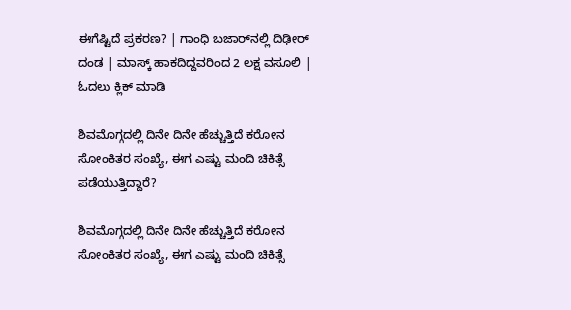ಈಗೆಷ್ಟಿದೆ ಪ್ರಕರಣ? | ಗಾಂಧಿ ಬಜಾರ್‌ನಲ್ಲಿ ದಿಢೀರ್ ದಂಡ | ಮಾಸ್ಕ್ ಹಾಕದಿದ್ದವರಿಂದ 2 ಲಕ್ಷ ವಸೂಲಿ | ಓದಲು ಕ್ಲಿಕ್ ಮಾಡಿ

ಶಿವಮೊಗ್ಗದಲ್ಲಿ ದಿನೇ ದಿನೇ ಹೆಚ್ಚುತ್ತಿದೆ ಕರೋನ ಸೋಂಕಿತರ ಸಂಖ್ಯೆ, ಈಗ ಎಷ್ಟು ಮಂದಿ ಚಿಕಿತ್ಸೆ ಪಡೆಯುತ್ತಿದ್ದಾರೆ?

ಶಿವಮೊಗ್ಗದಲ್ಲಿ ದಿನೇ ದಿನೇ ಹೆಚ್ಚುತ್ತಿದೆ ಕರೋನ ಸೋಂಕಿತರ ಸಂಖ್ಯೆ, ಈಗ ಎಷ್ಟು ಮಂದಿ ಚಿಕಿತ್ಸೆ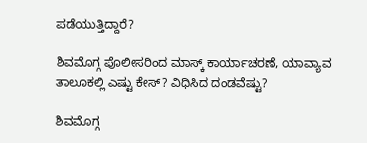ಪಡೆಯುತ್ತಿದ್ದಾರೆ?

ಶಿವಮೊಗ್ಗ ಪೊಲೀಸರಿಂದ ಮಾಸ್ಕ್ ಕಾರ್ಯಾಚರಣೆ, ಯಾವ್ಯಾವ ತಾಲೂಕಲ್ಲಿ ಎಷ್ಟು ಕೇಸ್? ವಿಧಿಸಿದ ದಂಡವೆಷ್ಟು?

ಶಿವಮೊಗ್ಗ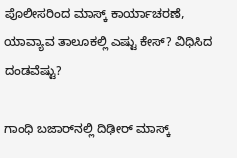ಪೊಲೀಸರಿಂದ ಮಾಸ್ಕ್ ಕಾರ್ಯಾಚರಣೆ, ಯಾವ್ಯಾವ ತಾಲೂಕಲ್ಲಿ ಎಷ್ಟು ಕೇಸ್? ವಿಧಿಸಿದ ದಂಡವೆಷ್ಟು?

ಗಾಂಧಿ ಬಜಾರ್‌ನಲ್ಲಿ ದಿಢೀರ್ ಮಾಸ್ಕ್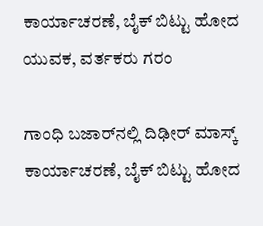ಕಾರ್ಯಾಚರಣೆ, ಬೈಕ್ ಬಿಟ್ಟು ಹೋದ ಯುವಕ, ವರ್ತಕರು ಗರಂ

ಗಾಂಧಿ ಬಜಾರ್‌ನಲ್ಲಿ ದಿಢೀರ್ ಮಾಸ್ಕ್ ಕಾರ್ಯಾಚರಣೆ, ಬೈಕ್ ಬಿಟ್ಟು ಹೋದ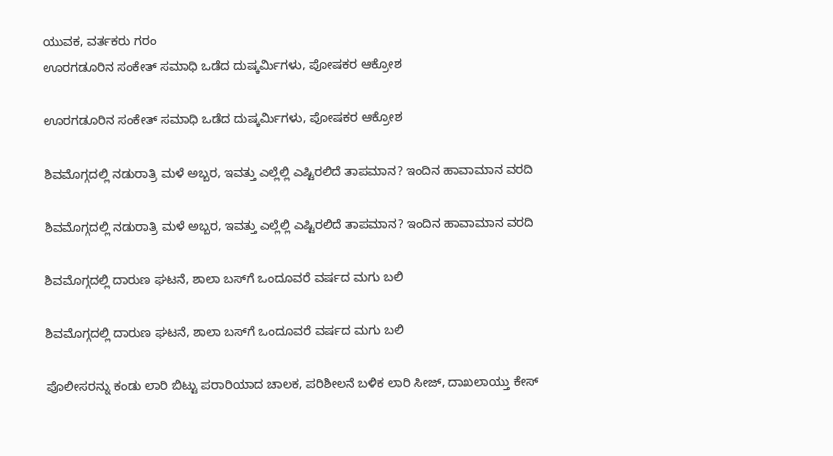ಯುವಕ, ವರ್ತಕರು ಗರಂ
ಊರಗಡೂರಿನ ಸಂಕೇತ್‌ ಸಮಾಧಿ ಒಡೆದ ದುಷ್ಕರ್ಮಿಗಳು, ಪೋಷಕರ ಆಕ್ರೋಶ

ಊರಗಡೂರಿನ ಸಂಕೇತ್‌ ಸಮಾಧಿ ಒಡೆದ ದುಷ್ಕರ್ಮಿಗಳು, ಪೋಷಕರ ಆಕ್ರೋಶ

ಶಿವಮೊಗ್ಗದಲ್ಲಿ ನಡುರಾತ್ರಿ ಮಳೆ ಅಬ್ಬರ, ಇವತ್ತು ಎಲ್ಲೆಲ್ಲಿ ಎಷ್ಟಿರಲಿದೆ ತಾಪಮಾನ? ಇಂದಿನ ಹಾವಾಮಾನ ವರದಿ

ಶಿವಮೊಗ್ಗದಲ್ಲಿ ನಡುರಾತ್ರಿ ಮಳೆ ಅಬ್ಬರ, ಇವತ್ತು ಎಲ್ಲೆಲ್ಲಿ ಎಷ್ಟಿರಲಿದೆ ತಾಪಮಾನ? ಇಂದಿನ ಹಾವಾಮಾನ ವರದಿ

ಶಿವಮೊಗ್ಗದಲ್ಲಿ ದಾರುಣ ಘಟನೆ, ಶಾಲಾ ಬಸ್‌ಗೆ ಒಂದೂವರೆ ವರ್ಷದ ಮಗು ಬಲಿ

ಶಿವಮೊಗ್ಗದಲ್ಲಿ ದಾರುಣ ಘಟನೆ, ಶಾಲಾ ಬಸ್‌ಗೆ ಒಂದೂವರೆ ವರ್ಷದ ಮಗು ಬಲಿ

ಪೊಲೀಸರನ್ನು ಕಂಡು ಲಾರಿ ಬಿಟ್ಟು ಪರಾರಿಯಾದ ಚಾಲಕ, ಪರಿಶೀಲನೆ ಬಳಿಕ ಲಾರಿ ಸೀಜ್‌, ದಾಖಲಾಯ್ತು ಕೇಸ್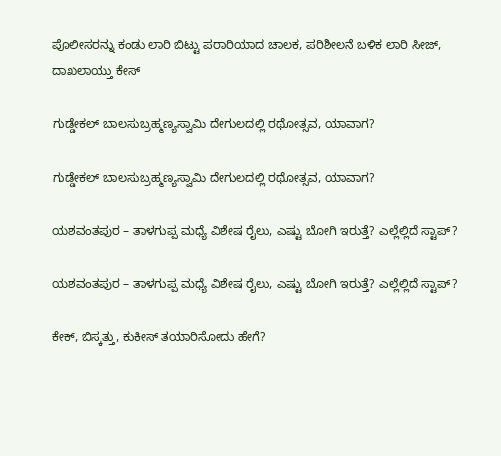ಪೊಲೀಸರನ್ನು ಕಂಡು ಲಾರಿ ಬಿಟ್ಟು ಪರಾರಿಯಾದ ಚಾಲಕ, ಪರಿಶೀಲನೆ ಬಳಿಕ ಲಾರಿ ಸೀಜ್‌, ದಾಖಲಾಯ್ತು ಕೇಸ್

ಗುಡ್ಡೇಕಲ್‌ ಬಾಲಸುಬ್ರಹ್ಮಣ್ಯಸ್ವಾಮಿ ದೇಗುಲದಲ್ಲಿ ರಥೋತ್ಸವ, ಯಾವಾಗ?

ಗುಡ್ಡೇಕಲ್‌ ಬಾಲಸುಬ್ರಹ್ಮಣ್ಯಸ್ವಾಮಿ ದೇಗುಲದಲ್ಲಿ ರಥೋತ್ಸವ, ಯಾವಾಗ?

ಯಶವಂತಪುರ – ತಾಳಗುಪ್ಪ ಮಧ್ಯೆ ವಿಶೇಷ ರೈಲು, ಎಷ್ಟು ಬೋಗಿ ಇರುತ್ತೆ? ಎಲ್ಲೆಲ್ಲಿದೆ ಸ್ಟಾಪ್?

ಯಶವಂತಪುರ – ತಾಳಗುಪ್ಪ ಮಧ್ಯೆ ವಿಶೇಷ ರೈಲು, ಎಷ್ಟು ಬೋಗಿ ಇರುತ್ತೆ? ಎಲ್ಲೆಲ್ಲಿದೆ ಸ್ಟಾಪ್?

ಕೇಕ್‌, ಬಿಸ್ಕತ್ತು, ಕುಕೀಸ್‌ ತಯಾರಿಸೋದು ಹೇಗೆ?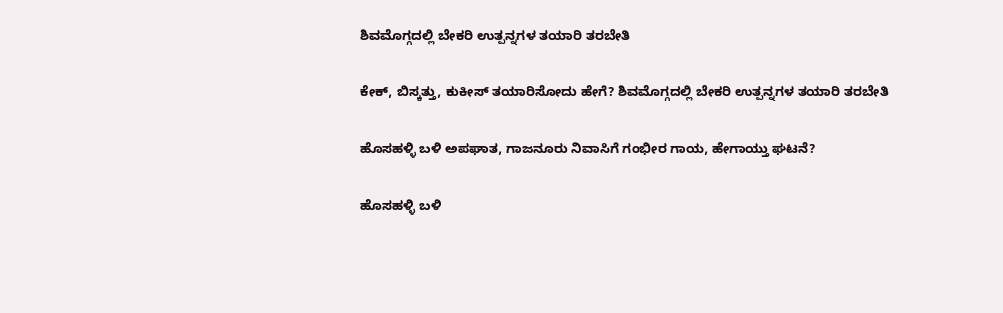ಶಿವಮೊಗ್ಗದಲ್ಲಿ ಬೇಕರಿ ಉತ್ಪನ್ನಗಳ ತಯಾರಿ ತರಬೇತಿ

ಕೇಕ್‌, ಬಿಸ್ಕತ್ತು, ಕುಕೀಸ್‌ ತಯಾರಿಸೋದು ಹೇಗೆ? ಶಿವಮೊಗ್ಗದಲ್ಲಿ ಬೇಕರಿ ಉತ್ಪನ್ನಗಳ ತಯಾರಿ ತರಬೇತಿ

ಹೊಸಹಳ್ಳಿ ಬಳಿ ಅಪಘಾತ, ಗಾಜನೂರು ನಿವಾಸಿಗೆ ಗಂಭೀರ ಗಾಯ, ಹೇಗಾಯ್ತು ಘಟನೆ?

ಹೊಸಹಳ್ಳಿ ಬಳಿ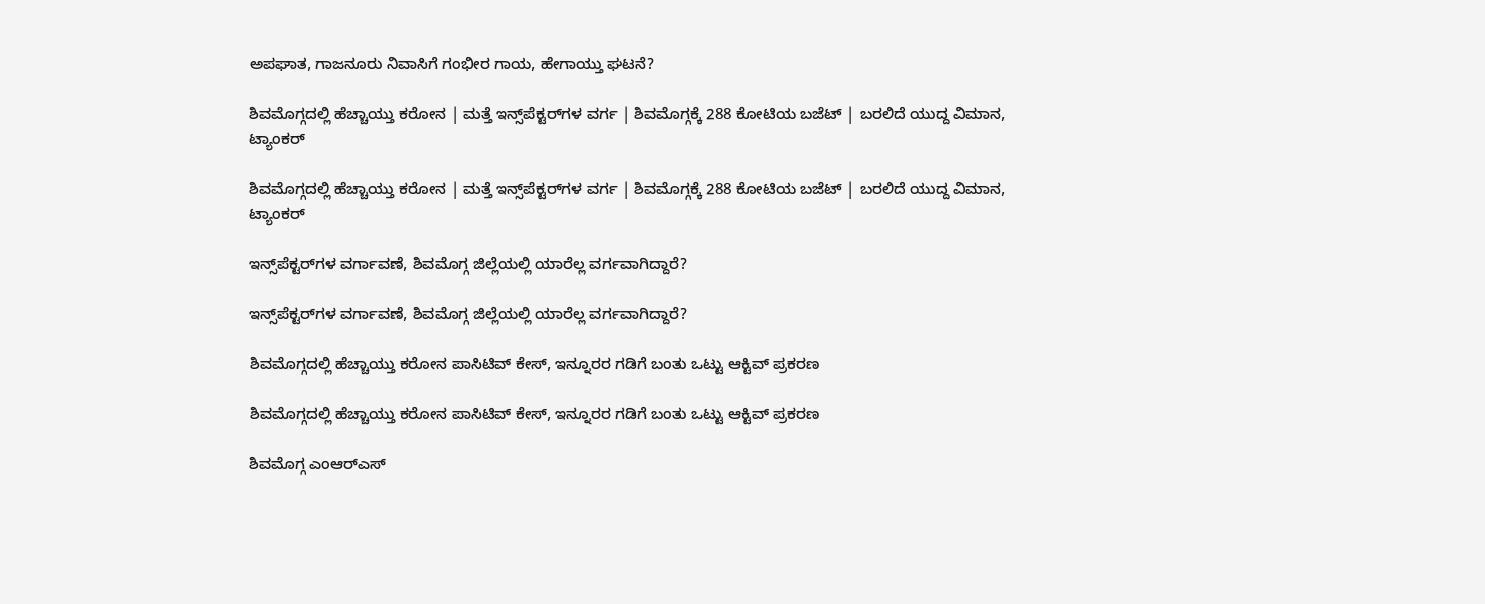ಅಪಘಾತ, ಗಾಜನೂರು ನಿವಾಸಿಗೆ ಗಂಭೀರ ಗಾಯ, ಹೇಗಾಯ್ತು ಘಟನೆ?

ಶಿವಮೊಗ್ಗದಲ್ಲಿ ಹೆಚ್ಚಾಯ್ತು ಕರೋನ | ಮತ್ತೆ ಇನ್ಸ್‌ಪೆಕ್ಟರ್‌ಗಳ ವರ್ಗ | ಶಿವಮೊಗ್ಗಕ್ಕೆ 288 ಕೋಟಿಯ ಬಜೆಟ್ | ಬರಲಿದೆ ಯುದ್ದ ವಿಮಾನ, ಟ್ಯಾಂಕರ್

ಶಿವಮೊಗ್ಗದಲ್ಲಿ ಹೆಚ್ಚಾಯ್ತು ಕರೋನ | ಮತ್ತೆ ಇನ್ಸ್‌ಪೆಕ್ಟರ್‌ಗಳ ವರ್ಗ | ಶಿವಮೊಗ್ಗಕ್ಕೆ 288 ಕೋಟಿಯ ಬಜೆಟ್ | ಬರಲಿದೆ ಯುದ್ದ ವಿಮಾನ, ಟ್ಯಾಂಕರ್

ಇನ್ಸ್‌ಪೆಕ್ಟರ್‌ಗಳ ವರ್ಗಾವಣೆ, ಶಿವಮೊಗ್ಗ ಜಿಲ್ಲೆಯಲ್ಲಿ ಯಾರೆಲ್ಲ ವರ್ಗವಾಗಿದ್ದಾರೆ?

ಇನ್ಸ್‌ಪೆಕ್ಟರ್‌ಗಳ ವರ್ಗಾವಣೆ, ಶಿವಮೊಗ್ಗ ಜಿಲ್ಲೆಯಲ್ಲಿ ಯಾರೆಲ್ಲ ವರ್ಗವಾಗಿದ್ದಾರೆ?

ಶಿವಮೊಗ್ಗದಲ್ಲಿ ಹೆಚ್ಚಾಯ್ತು ಕರೋನ ಪಾಸಿಟಿವ್ ಕೇಸ್, ಇನ್ನೂರರ ಗಡಿಗೆ ಬಂತು ಒಟ್ಟು ಆಕ್ಟಿವ್ ಪ್ರಕರಣ

ಶಿವಮೊಗ್ಗದಲ್ಲಿ ಹೆಚ್ಚಾಯ್ತು ಕರೋನ ಪಾಸಿಟಿವ್ ಕೇಸ್, ಇನ್ನೂರರ ಗಡಿಗೆ ಬಂತು ಒಟ್ಟು ಆಕ್ಟಿವ್ ಪ್ರಕರಣ

ಶಿವಮೊಗ್ಗ ಎಂಆರ್‌ಎಸ್‌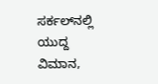ಸರ್ಕಲ್‌ನಲ್ಲಿ ಯುದ್ದ ವಿಮಾನ,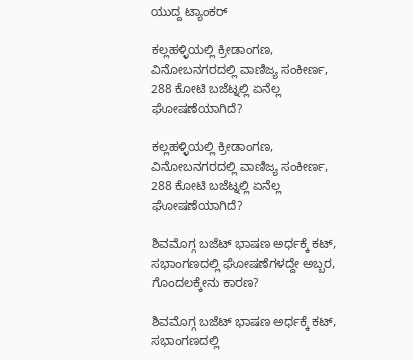ಯುದ್ದ ಟ್ಯಾಂಕರ್

ಕಲ್ಲಹಳ್ಳಿಯಲ್ಲಿ ಕ್ರೀಡಾಂಗಣ, ವಿನೋಬನಗರದಲ್ಲಿ ವಾಣಿಜ್ಯ ಸಂಕೀರ್ಣ, 288 ಕೋಟಿ ಬಜೆಟ್ನಲ್ಲಿ ಏನೆಲ್ಲ ಘೋಷಣೆಯಾಗಿದೆ?

ಕಲ್ಲಹಳ್ಳಿಯಲ್ಲಿ ಕ್ರೀಡಾಂಗಣ, ವಿನೋಬನಗರದಲ್ಲಿ ವಾಣಿಜ್ಯ ಸಂಕೀರ್ಣ, 288 ಕೋಟಿ ಬಜೆಟ್ನಲ್ಲಿ ಏನೆಲ್ಲ ಘೋಷಣೆಯಾಗಿದೆ?

ಶಿವಮೊಗ್ಗ ಬಜೆಟ್ ಭಾಷಣ ಅರ್ಧಕ್ಕೆ ಕಟ್, ಸಭಾಂಗಣದಲ್ಲಿ ಘೋಷಣೆಗಳದ್ದೇ ಅಬ್ಬರ, ಗೊಂದಲಕ್ಕೇನು ಕಾರಣ?

ಶಿವಮೊಗ್ಗ ಬಜೆಟ್ ಭಾಷಣ ಅರ್ಧಕ್ಕೆ ಕಟ್, ಸಭಾಂಗಣದಲ್ಲಿ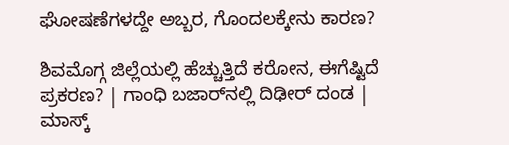ಘೋಷಣೆಗಳದ್ದೇ ಅಬ್ಬರ, ಗೊಂದಲಕ್ಕೇನು ಕಾರಣ?

ಶಿವಮೊಗ್ಗ ಜಿಲ್ಲೆಯಲ್ಲಿ ಹೆಚ್ಚುತ್ತಿದೆ ಕರೋನ, ಈಗೆಷ್ಟಿದೆ ಪ್ರಕರಣ? | ಗಾಂಧಿ ಬಜಾರ್‌ನಲ್ಲಿ ದಿಢೀರ್ ದಂಡ | ಮಾಸ್ಕ್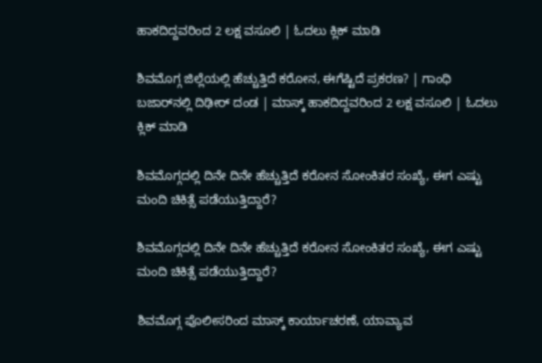ಹಾಕದಿದ್ದವರಿಂದ 2 ಲಕ್ಷ ವಸೂಲಿ | ಓದಲು ಕ್ಲಿಕ್ ಮಾಡಿ

ಶಿವಮೊಗ್ಗ ಜಿಲ್ಲೆಯಲ್ಲಿ ಹೆಚ್ಚುತ್ತಿದೆ ಕರೋನ, ಈಗೆಷ್ಟಿದೆ ಪ್ರಕರಣ? | ಗಾಂಧಿ ಬಜಾರ್‌ನಲ್ಲಿ ದಿಢೀರ್ ದಂಡ | ಮಾಸ್ಕ್ ಹಾಕದಿದ್ದವರಿಂದ 2 ಲಕ್ಷ ವಸೂಲಿ | ಓದಲು ಕ್ಲಿಕ್ ಮಾಡಿ

ಶಿವಮೊಗ್ಗದಲ್ಲಿ ದಿನೇ ದಿನೇ ಹೆಚ್ಚುತ್ತಿದೆ ಕರೋನ ಸೋಂಕಿತರ ಸಂಖ್ಯೆ, ಈಗ ಎಷ್ಟು ಮಂದಿ ಚಿಕಿತ್ಸೆ ಪಡೆಯುತ್ತಿದ್ದಾರೆ?

ಶಿವಮೊಗ್ಗದಲ್ಲಿ ದಿನೇ ದಿನೇ ಹೆಚ್ಚುತ್ತಿದೆ ಕರೋನ ಸೋಂಕಿತರ ಸಂಖ್ಯೆ, ಈಗ ಎಷ್ಟು ಮಂದಿ ಚಿಕಿತ್ಸೆ ಪಡೆಯುತ್ತಿದ್ದಾರೆ?

ಶಿವಮೊಗ್ಗ ಪೊಲೀಸರಿಂದ ಮಾಸ್ಕ್ ಕಾರ್ಯಾಚರಣೆ, ಯಾವ್ಯಾವ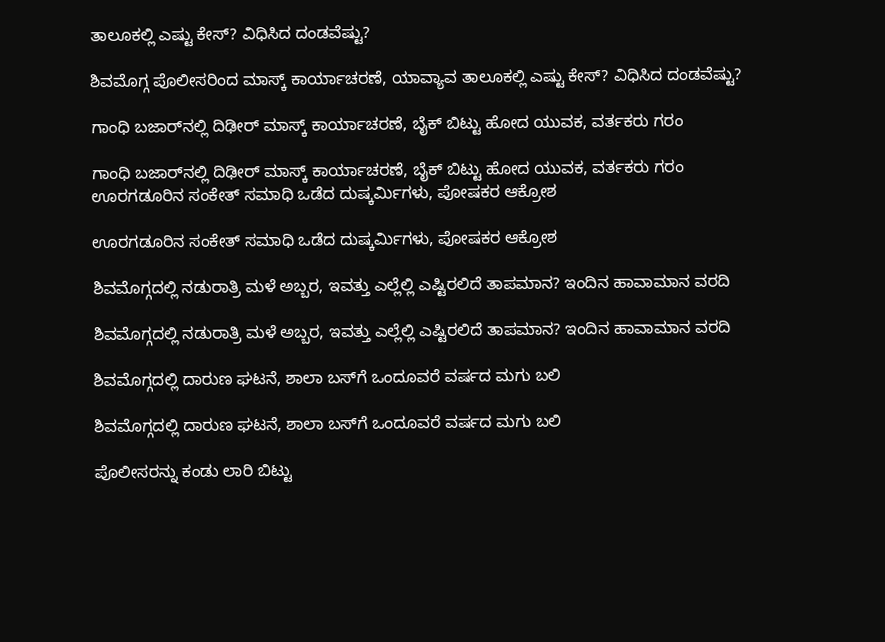ತಾಲೂಕಲ್ಲಿ ಎಷ್ಟು ಕೇಸ್? ವಿಧಿಸಿದ ದಂಡವೆಷ್ಟು?

ಶಿವಮೊಗ್ಗ ಪೊಲೀಸರಿಂದ ಮಾಸ್ಕ್ ಕಾರ್ಯಾಚರಣೆ, ಯಾವ್ಯಾವ ತಾಲೂಕಲ್ಲಿ ಎಷ್ಟು ಕೇಸ್? ವಿಧಿಸಿದ ದಂಡವೆಷ್ಟು?

ಗಾಂಧಿ ಬಜಾರ್‌ನಲ್ಲಿ ದಿಢೀರ್ ಮಾಸ್ಕ್ ಕಾರ್ಯಾಚರಣೆ, ಬೈಕ್ ಬಿಟ್ಟು ಹೋದ ಯುವಕ, ವರ್ತಕರು ಗರಂ

ಗಾಂಧಿ ಬಜಾರ್‌ನಲ್ಲಿ ದಿಢೀರ್ ಮಾಸ್ಕ್ ಕಾರ್ಯಾಚರಣೆ, ಬೈಕ್ ಬಿಟ್ಟು ಹೋದ ಯುವಕ, ವರ್ತಕರು ಗರಂ
ಊರಗಡೂರಿನ ಸಂಕೇತ್‌ ಸಮಾಧಿ ಒಡೆದ ದುಷ್ಕರ್ಮಿಗಳು, ಪೋಷಕರ ಆಕ್ರೋಶ

ಊರಗಡೂರಿನ ಸಂಕೇತ್‌ ಸಮಾಧಿ ಒಡೆದ ದುಷ್ಕರ್ಮಿಗಳು, ಪೋಷಕರ ಆಕ್ರೋಶ

ಶಿವಮೊಗ್ಗದಲ್ಲಿ ನಡುರಾತ್ರಿ ಮಳೆ ಅಬ್ಬರ, ಇವತ್ತು ಎಲ್ಲೆಲ್ಲಿ ಎಷ್ಟಿರಲಿದೆ ತಾಪಮಾನ? ಇಂದಿನ ಹಾವಾಮಾನ ವರದಿ

ಶಿವಮೊಗ್ಗದಲ್ಲಿ ನಡುರಾತ್ರಿ ಮಳೆ ಅಬ್ಬರ, ಇವತ್ತು ಎಲ್ಲೆಲ್ಲಿ ಎಷ್ಟಿರಲಿದೆ ತಾಪಮಾನ? ಇಂದಿನ ಹಾವಾಮಾನ ವರದಿ

ಶಿವಮೊಗ್ಗದಲ್ಲಿ ದಾರುಣ ಘಟನೆ, ಶಾಲಾ ಬಸ್‌ಗೆ ಒಂದೂವರೆ ವರ್ಷದ ಮಗು ಬಲಿ

ಶಿವಮೊಗ್ಗದಲ್ಲಿ ದಾರುಣ ಘಟನೆ, ಶಾಲಾ ಬಸ್‌ಗೆ ಒಂದೂವರೆ ವರ್ಷದ ಮಗು ಬಲಿ

ಪೊಲೀಸರನ್ನು ಕಂಡು ಲಾರಿ ಬಿಟ್ಟು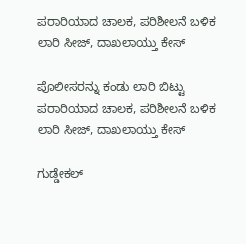ಪರಾರಿಯಾದ ಚಾಲಕ, ಪರಿಶೀಲನೆ ಬಳಿಕ ಲಾರಿ ಸೀಜ್‌, ದಾಖಲಾಯ್ತು ಕೇಸ್

ಪೊಲೀಸರನ್ನು ಕಂಡು ಲಾರಿ ಬಿಟ್ಟು ಪರಾರಿಯಾದ ಚಾಲಕ, ಪರಿಶೀಲನೆ ಬಳಿಕ ಲಾರಿ ಸೀಜ್‌, ದಾಖಲಾಯ್ತು ಕೇಸ್

ಗುಡ್ಡೇಕಲ್‌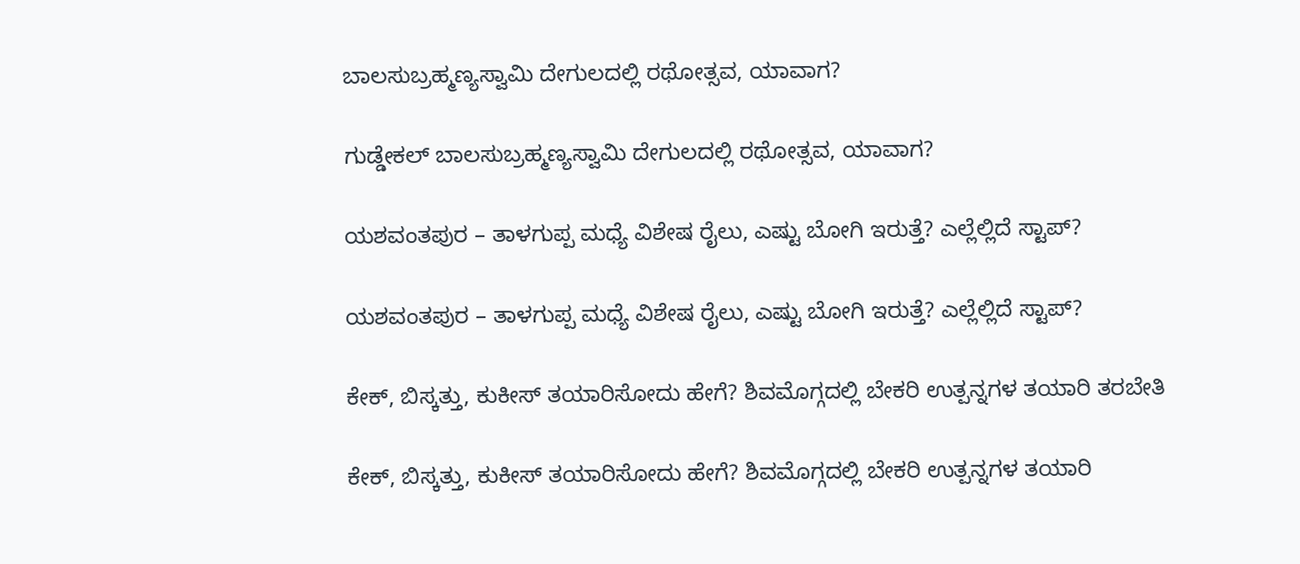ಬಾಲಸುಬ್ರಹ್ಮಣ್ಯಸ್ವಾಮಿ ದೇಗುಲದಲ್ಲಿ ರಥೋತ್ಸವ, ಯಾವಾಗ?

ಗುಡ್ಡೇಕಲ್‌ ಬಾಲಸುಬ್ರಹ್ಮಣ್ಯಸ್ವಾಮಿ ದೇಗುಲದಲ್ಲಿ ರಥೋತ್ಸವ, ಯಾವಾಗ?

ಯಶವಂತಪುರ – ತಾಳಗುಪ್ಪ ಮಧ್ಯೆ ವಿಶೇಷ ರೈಲು, ಎಷ್ಟು ಬೋಗಿ ಇರುತ್ತೆ? ಎಲ್ಲೆಲ್ಲಿದೆ ಸ್ಟಾಪ್?

ಯಶವಂತಪುರ – ತಾಳಗುಪ್ಪ ಮಧ್ಯೆ ವಿಶೇಷ ರೈಲು, ಎಷ್ಟು ಬೋಗಿ ಇರುತ್ತೆ? ಎಲ್ಲೆಲ್ಲಿದೆ ಸ್ಟಾಪ್?

ಕೇಕ್‌, ಬಿಸ್ಕತ್ತು, ಕುಕೀಸ್‌ ತಯಾರಿಸೋದು ಹೇಗೆ? ಶಿವಮೊಗ್ಗದಲ್ಲಿ ಬೇಕರಿ ಉತ್ಪನ್ನಗಳ ತಯಾರಿ ತರಬೇತಿ

ಕೇಕ್‌, ಬಿಸ್ಕತ್ತು, ಕುಕೀಸ್‌ ತಯಾರಿಸೋದು ಹೇಗೆ? ಶಿವಮೊಗ್ಗದಲ್ಲಿ ಬೇಕರಿ ಉತ್ಪನ್ನಗಳ ತಯಾರಿ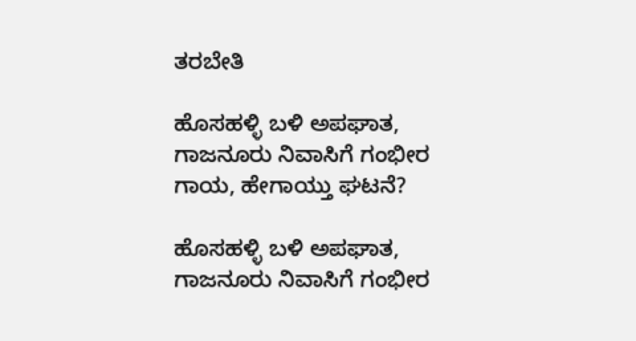ತರಬೇತಿ

ಹೊಸಹಳ್ಳಿ ಬಳಿ ಅಪಘಾತ, ಗಾಜನೂರು ನಿವಾಸಿಗೆ ಗಂಭೀರ ಗಾಯ, ಹೇಗಾಯ್ತು ಘಟನೆ?

ಹೊಸಹಳ್ಳಿ ಬಳಿ ಅಪಘಾತ, ಗಾಜನೂರು ನಿವಾಸಿಗೆ ಗಂಭೀರ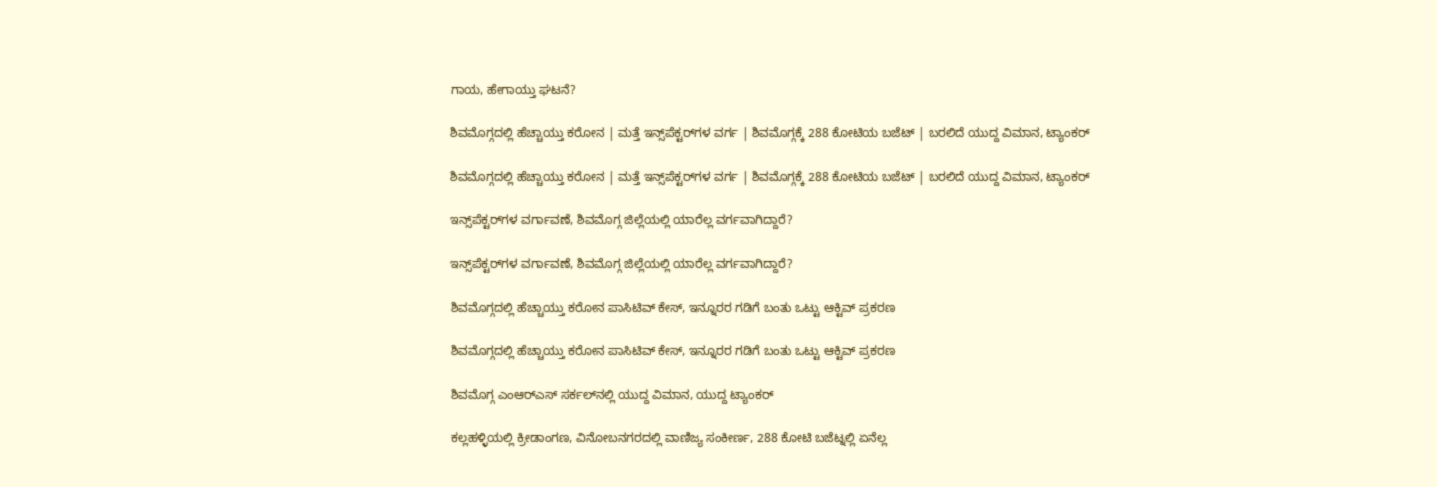ಗಾಯ, ಹೇಗಾಯ್ತು ಘಟನೆ?

ಶಿವಮೊಗ್ಗದಲ್ಲಿ ಹೆಚ್ಚಾಯ್ತು ಕರೋನ | ಮತ್ತೆ ಇನ್ಸ್‌ಪೆಕ್ಟರ್‌ಗಳ ವರ್ಗ | ಶಿವಮೊಗ್ಗಕ್ಕೆ 288 ಕೋಟಿಯ ಬಜೆಟ್ | ಬರಲಿದೆ ಯುದ್ದ ವಿಮಾನ, ಟ್ಯಾಂಕರ್

ಶಿವಮೊಗ್ಗದಲ್ಲಿ ಹೆಚ್ಚಾಯ್ತು ಕರೋನ | ಮತ್ತೆ ಇನ್ಸ್‌ಪೆಕ್ಟರ್‌ಗಳ ವರ್ಗ | ಶಿವಮೊಗ್ಗಕ್ಕೆ 288 ಕೋಟಿಯ ಬಜೆಟ್ | ಬರಲಿದೆ ಯುದ್ದ ವಿಮಾನ, ಟ್ಯಾಂಕರ್

ಇನ್ಸ್‌ಪೆಕ್ಟರ್‌ಗಳ ವರ್ಗಾವಣೆ, ಶಿವಮೊಗ್ಗ ಜಿಲ್ಲೆಯಲ್ಲಿ ಯಾರೆಲ್ಲ ವರ್ಗವಾಗಿದ್ದಾರೆ?

ಇನ್ಸ್‌ಪೆಕ್ಟರ್‌ಗಳ ವರ್ಗಾವಣೆ, ಶಿವಮೊಗ್ಗ ಜಿಲ್ಲೆಯಲ್ಲಿ ಯಾರೆಲ್ಲ ವರ್ಗವಾಗಿದ್ದಾರೆ?

ಶಿವಮೊಗ್ಗದಲ್ಲಿ ಹೆಚ್ಚಾಯ್ತು ಕರೋನ ಪಾಸಿಟಿವ್ ಕೇಸ್, ಇನ್ನೂರರ ಗಡಿಗೆ ಬಂತು ಒಟ್ಟು ಆಕ್ಟಿವ್ ಪ್ರಕರಣ

ಶಿವಮೊಗ್ಗದಲ್ಲಿ ಹೆಚ್ಚಾಯ್ತು ಕರೋನ ಪಾಸಿಟಿವ್ ಕೇಸ್, ಇನ್ನೂರರ ಗಡಿಗೆ ಬಂತು ಒಟ್ಟು ಆಕ್ಟಿವ್ ಪ್ರಕರಣ

ಶಿವಮೊಗ್ಗ ಎಂಆರ್‌ಎಸ್‌ ಸರ್ಕಲ್‌ನಲ್ಲಿ ಯುದ್ದ ವಿಮಾನ, ಯುದ್ದ ಟ್ಯಾಂಕರ್

ಕಲ್ಲಹಳ್ಳಿಯಲ್ಲಿ ಕ್ರೀಡಾಂಗಣ, ವಿನೋಬನಗರದಲ್ಲಿ ವಾಣಿಜ್ಯ ಸಂಕೀರ್ಣ, 288 ಕೋಟಿ ಬಜೆಟ್ನಲ್ಲಿ ಏನೆಲ್ಲ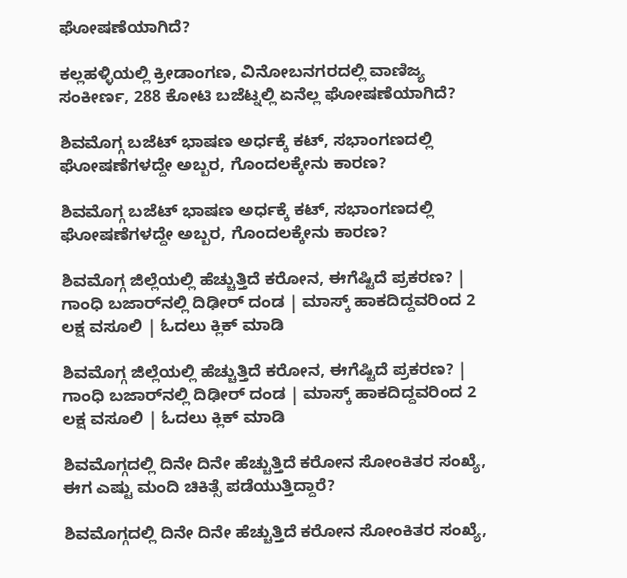ಘೋಷಣೆಯಾಗಿದೆ?

ಕಲ್ಲಹಳ್ಳಿಯಲ್ಲಿ ಕ್ರೀಡಾಂಗಣ, ವಿನೋಬನಗರದಲ್ಲಿ ವಾಣಿಜ್ಯ ಸಂಕೀರ್ಣ, 288 ಕೋಟಿ ಬಜೆಟ್ನಲ್ಲಿ ಏನೆಲ್ಲ ಘೋಷಣೆಯಾಗಿದೆ?

ಶಿವಮೊಗ್ಗ ಬಜೆಟ್ ಭಾಷಣ ಅರ್ಧಕ್ಕೆ ಕಟ್, ಸಭಾಂಗಣದಲ್ಲಿ ಘೋಷಣೆಗಳದ್ದೇ ಅಬ್ಬರ, ಗೊಂದಲಕ್ಕೇನು ಕಾರಣ?

ಶಿವಮೊಗ್ಗ ಬಜೆಟ್ ಭಾಷಣ ಅರ್ಧಕ್ಕೆ ಕಟ್, ಸಭಾಂಗಣದಲ್ಲಿ ಘೋಷಣೆಗಳದ್ದೇ ಅಬ್ಬರ, ಗೊಂದಲಕ್ಕೇನು ಕಾರಣ?

ಶಿವಮೊಗ್ಗ ಜಿಲ್ಲೆಯಲ್ಲಿ ಹೆಚ್ಚುತ್ತಿದೆ ಕರೋನ, ಈಗೆಷ್ಟಿದೆ ಪ್ರಕರಣ? | ಗಾಂಧಿ ಬಜಾರ್‌ನಲ್ಲಿ ದಿಢೀರ್ ದಂಡ | ಮಾಸ್ಕ್ ಹಾಕದಿದ್ದವರಿಂದ 2 ಲಕ್ಷ ವಸೂಲಿ | ಓದಲು ಕ್ಲಿಕ್ ಮಾಡಿ

ಶಿವಮೊಗ್ಗ ಜಿಲ್ಲೆಯಲ್ಲಿ ಹೆಚ್ಚುತ್ತಿದೆ ಕರೋನ, ಈಗೆಷ್ಟಿದೆ ಪ್ರಕರಣ? | ಗಾಂಧಿ ಬಜಾರ್‌ನಲ್ಲಿ ದಿಢೀರ್ ದಂಡ | ಮಾಸ್ಕ್ ಹಾಕದಿದ್ದವರಿಂದ 2 ಲಕ್ಷ ವಸೂಲಿ | ಓದಲು ಕ್ಲಿಕ್ ಮಾಡಿ

ಶಿವಮೊಗ್ಗದಲ್ಲಿ ದಿನೇ ದಿನೇ ಹೆಚ್ಚುತ್ತಿದೆ ಕರೋನ ಸೋಂಕಿತರ ಸಂಖ್ಯೆ, ಈಗ ಎಷ್ಟು ಮಂದಿ ಚಿಕಿತ್ಸೆ ಪಡೆಯುತ್ತಿದ್ದಾರೆ?

ಶಿವಮೊಗ್ಗದಲ್ಲಿ ದಿನೇ ದಿನೇ ಹೆಚ್ಚುತ್ತಿದೆ ಕರೋನ ಸೋಂಕಿತರ ಸಂಖ್ಯೆ,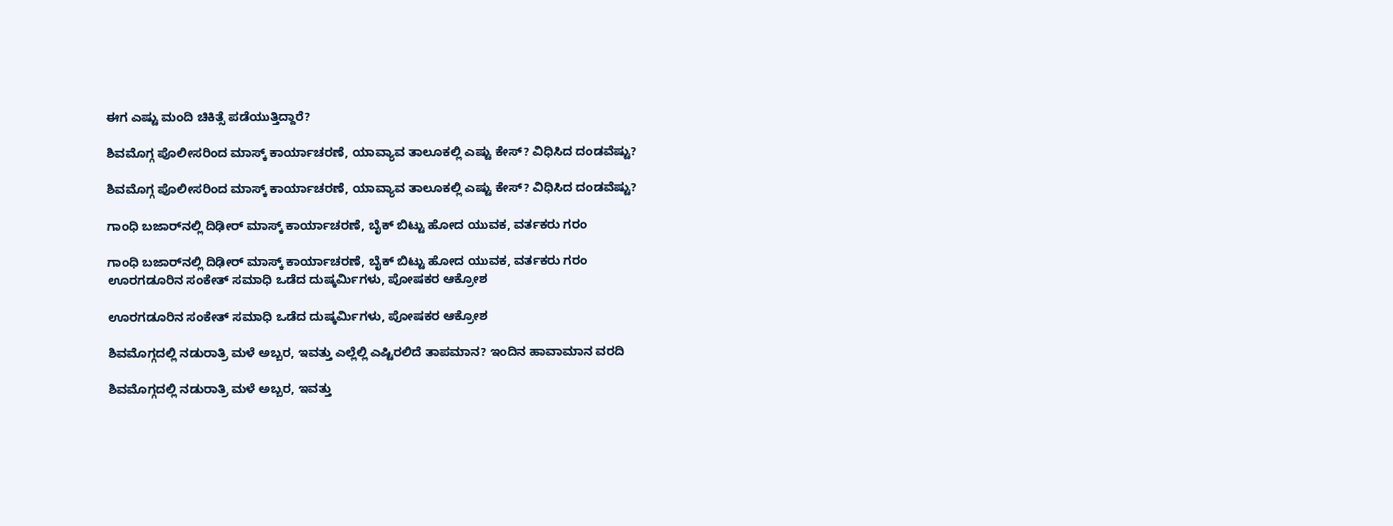ಈಗ ಎಷ್ಟು ಮಂದಿ ಚಿಕಿತ್ಸೆ ಪಡೆಯುತ್ತಿದ್ದಾರೆ?

ಶಿವಮೊಗ್ಗ ಪೊಲೀಸರಿಂದ ಮಾಸ್ಕ್ ಕಾರ್ಯಾಚರಣೆ, ಯಾವ್ಯಾವ ತಾಲೂಕಲ್ಲಿ ಎಷ್ಟು ಕೇಸ್? ವಿಧಿಸಿದ ದಂಡವೆಷ್ಟು?

ಶಿವಮೊಗ್ಗ ಪೊಲೀಸರಿಂದ ಮಾಸ್ಕ್ ಕಾರ್ಯಾಚರಣೆ, ಯಾವ್ಯಾವ ತಾಲೂಕಲ್ಲಿ ಎಷ್ಟು ಕೇಸ್? ವಿಧಿಸಿದ ದಂಡವೆಷ್ಟು?

ಗಾಂಧಿ ಬಜಾರ್‌ನಲ್ಲಿ ದಿಢೀರ್ ಮಾಸ್ಕ್ ಕಾರ್ಯಾಚರಣೆ, ಬೈಕ್ ಬಿಟ್ಟು ಹೋದ ಯುವಕ, ವರ್ತಕರು ಗರಂ

ಗಾಂಧಿ ಬಜಾರ್‌ನಲ್ಲಿ ದಿಢೀರ್ ಮಾಸ್ಕ್ ಕಾರ್ಯಾಚರಣೆ, ಬೈಕ್ ಬಿಟ್ಟು ಹೋದ ಯುವಕ, ವರ್ತಕರು ಗರಂ
ಊರಗಡೂರಿನ ಸಂಕೇತ್‌ ಸಮಾಧಿ ಒಡೆದ ದುಷ್ಕರ್ಮಿಗಳು, ಪೋಷಕರ ಆಕ್ರೋಶ

ಊರಗಡೂರಿನ ಸಂಕೇತ್‌ ಸಮಾಧಿ ಒಡೆದ ದುಷ್ಕರ್ಮಿಗಳು, ಪೋಷಕರ ಆಕ್ರೋಶ

ಶಿವಮೊಗ್ಗದಲ್ಲಿ ನಡುರಾತ್ರಿ ಮಳೆ ಅಬ್ಬರ, ಇವತ್ತು ಎಲ್ಲೆಲ್ಲಿ ಎಷ್ಟಿರಲಿದೆ ತಾಪಮಾನ? ಇಂದಿನ ಹಾವಾಮಾನ ವರದಿ

ಶಿವಮೊಗ್ಗದಲ್ಲಿ ನಡುರಾತ್ರಿ ಮಳೆ ಅಬ್ಬರ, ಇವತ್ತು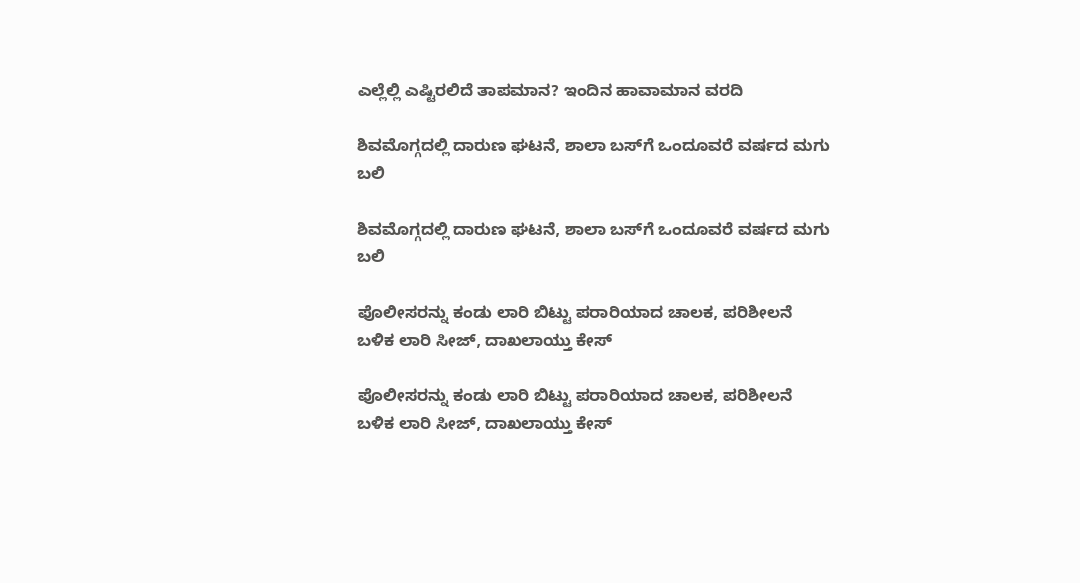ಎಲ್ಲೆಲ್ಲಿ ಎಷ್ಟಿರಲಿದೆ ತಾಪಮಾನ? ಇಂದಿನ ಹಾವಾಮಾನ ವರದಿ

ಶಿವಮೊಗ್ಗದಲ್ಲಿ ದಾರುಣ ಘಟನೆ, ಶಾಲಾ ಬಸ್‌ಗೆ ಒಂದೂವರೆ ವರ್ಷದ ಮಗು ಬಲಿ

ಶಿವಮೊಗ್ಗದಲ್ಲಿ ದಾರುಣ ಘಟನೆ, ಶಾಲಾ ಬಸ್‌ಗೆ ಒಂದೂವರೆ ವರ್ಷದ ಮಗು ಬಲಿ

ಪೊಲೀಸರನ್ನು ಕಂಡು ಲಾರಿ ಬಿಟ್ಟು ಪರಾರಿಯಾದ ಚಾಲಕ, ಪರಿಶೀಲನೆ ಬಳಿಕ ಲಾರಿ ಸೀಜ್‌, ದಾಖಲಾಯ್ತು ಕೇಸ್

ಪೊಲೀಸರನ್ನು ಕಂಡು ಲಾರಿ ಬಿಟ್ಟು ಪರಾರಿಯಾದ ಚಾಲಕ, ಪರಿಶೀಲನೆ ಬಳಿಕ ಲಾರಿ ಸೀಜ್‌, ದಾಖಲಾಯ್ತು ಕೇಸ್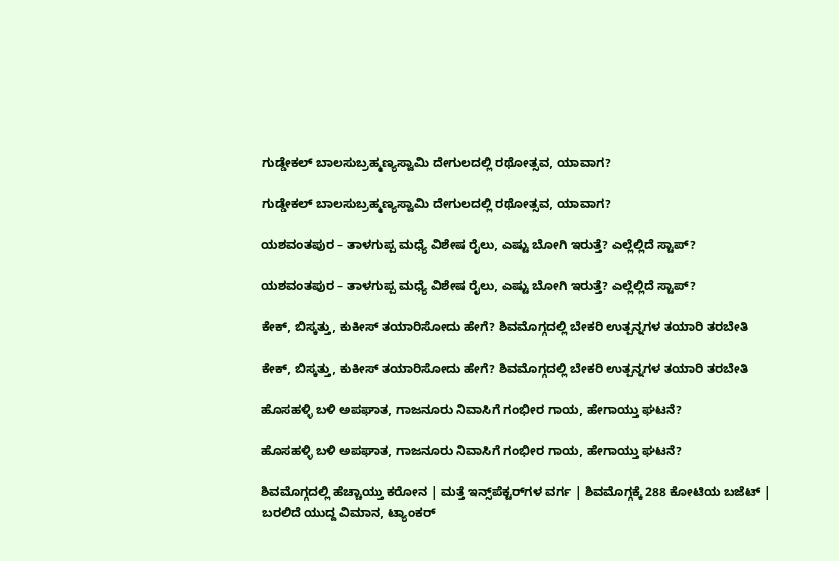ಗುಡ್ಡೇಕಲ್‌ ಬಾಲಸುಬ್ರಹ್ಮಣ್ಯಸ್ವಾಮಿ ದೇಗುಲದಲ್ಲಿ ರಥೋತ್ಸವ, ಯಾವಾಗ?

ಗುಡ್ಡೇಕಲ್‌ ಬಾಲಸುಬ್ರಹ್ಮಣ್ಯಸ್ವಾಮಿ ದೇಗುಲದಲ್ಲಿ ರಥೋತ್ಸವ, ಯಾವಾಗ?

ಯಶವಂತಪುರ – ತಾಳಗುಪ್ಪ ಮಧ್ಯೆ ವಿಶೇಷ ರೈಲು, ಎಷ್ಟು ಬೋಗಿ ಇರುತ್ತೆ? ಎಲ್ಲೆಲ್ಲಿದೆ ಸ್ಟಾಪ್?

ಯಶವಂತಪುರ – ತಾಳಗುಪ್ಪ ಮಧ್ಯೆ ವಿಶೇಷ ರೈಲು, ಎಷ್ಟು ಬೋಗಿ ಇರುತ್ತೆ? ಎಲ್ಲೆಲ್ಲಿದೆ ಸ್ಟಾಪ್?

ಕೇಕ್‌, ಬಿಸ್ಕತ್ತು, ಕುಕೀಸ್‌ ತಯಾರಿಸೋದು ಹೇಗೆ? ಶಿವಮೊಗ್ಗದಲ್ಲಿ ಬೇಕರಿ ಉತ್ಪನ್ನಗಳ ತಯಾರಿ ತರಬೇತಿ

ಕೇಕ್‌, ಬಿಸ್ಕತ್ತು, ಕುಕೀಸ್‌ ತಯಾರಿಸೋದು ಹೇಗೆ? ಶಿವಮೊಗ್ಗದಲ್ಲಿ ಬೇಕರಿ ಉತ್ಪನ್ನಗಳ ತಯಾರಿ ತರಬೇತಿ

ಹೊಸಹಳ್ಳಿ ಬಳಿ ಅಪಘಾತ, ಗಾಜನೂರು ನಿವಾಸಿಗೆ ಗಂಭೀರ ಗಾಯ, ಹೇಗಾಯ್ತು ಘಟನೆ?

ಹೊಸಹಳ್ಳಿ ಬಳಿ ಅಪಘಾತ, ಗಾಜನೂರು ನಿವಾಸಿಗೆ ಗಂಭೀರ ಗಾಯ, ಹೇಗಾಯ್ತು ಘಟನೆ?

ಶಿವಮೊಗ್ಗದಲ್ಲಿ ಹೆಚ್ಚಾಯ್ತು ಕರೋನ | ಮತ್ತೆ ಇನ್ಸ್‌ಪೆಕ್ಟರ್‌ಗಳ ವರ್ಗ | ಶಿವಮೊಗ್ಗಕ್ಕೆ 288 ಕೋಟಿಯ ಬಜೆಟ್ | ಬರಲಿದೆ ಯುದ್ದ ವಿಮಾನ, ಟ್ಯಾಂಕರ್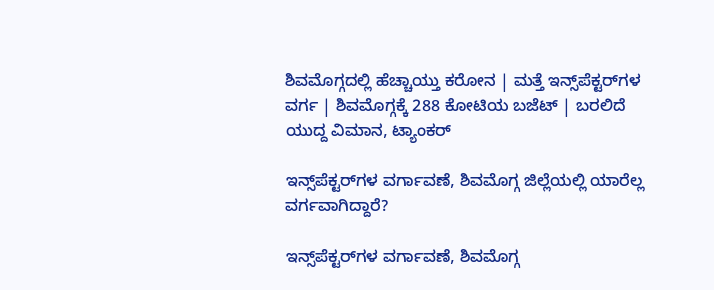ಶಿವಮೊಗ್ಗದಲ್ಲಿ ಹೆಚ್ಚಾಯ್ತು ಕರೋನ | ಮತ್ತೆ ಇನ್ಸ್‌ಪೆಕ್ಟರ್‌ಗಳ ವರ್ಗ | ಶಿವಮೊಗ್ಗಕ್ಕೆ 288 ಕೋಟಿಯ ಬಜೆಟ್ | ಬರಲಿದೆ ಯುದ್ದ ವಿಮಾನ, ಟ್ಯಾಂಕರ್

ಇನ್ಸ್‌ಪೆಕ್ಟರ್‌ಗಳ ವರ್ಗಾವಣೆ, ಶಿವಮೊಗ್ಗ ಜಿಲ್ಲೆಯಲ್ಲಿ ಯಾರೆಲ್ಲ ವರ್ಗವಾಗಿದ್ದಾರೆ?

ಇನ್ಸ್‌ಪೆಕ್ಟರ್‌ಗಳ ವರ್ಗಾವಣೆ, ಶಿವಮೊಗ್ಗ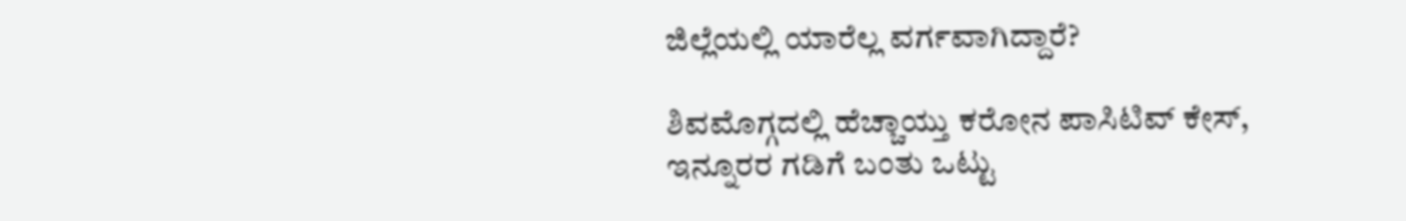ಜಿಲ್ಲೆಯಲ್ಲಿ ಯಾರೆಲ್ಲ ವರ್ಗವಾಗಿದ್ದಾರೆ?

ಶಿವಮೊಗ್ಗದಲ್ಲಿ ಹೆಚ್ಚಾಯ್ತು ಕರೋನ ಪಾಸಿಟಿವ್ ಕೇಸ್, ಇನ್ನೂರರ ಗಡಿಗೆ ಬಂತು ಒಟ್ಟು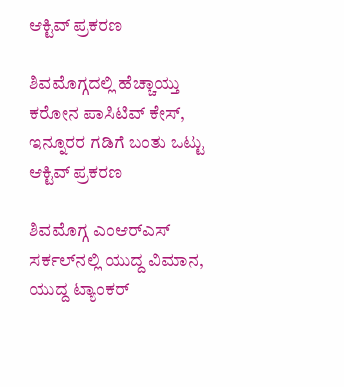ಆಕ್ಟಿವ್ ಪ್ರಕರಣ

ಶಿವಮೊಗ್ಗದಲ್ಲಿ ಹೆಚ್ಚಾಯ್ತು ಕರೋನ ಪಾಸಿಟಿವ್ ಕೇಸ್, ಇನ್ನೂರರ ಗಡಿಗೆ ಬಂತು ಒಟ್ಟು ಆಕ್ಟಿವ್ ಪ್ರಕರಣ

ಶಿವಮೊಗ್ಗ ಎಂಆರ್‌ಎಸ್‌ ಸರ್ಕಲ್‌ನಲ್ಲಿ ಯುದ್ದ ವಿಮಾನ, ಯುದ್ದ ಟ್ಯಾಂಕರ್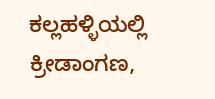ಕಲ್ಲಹಳ್ಳಿಯಲ್ಲಿ ಕ್ರೀಡಾಂಗಣ,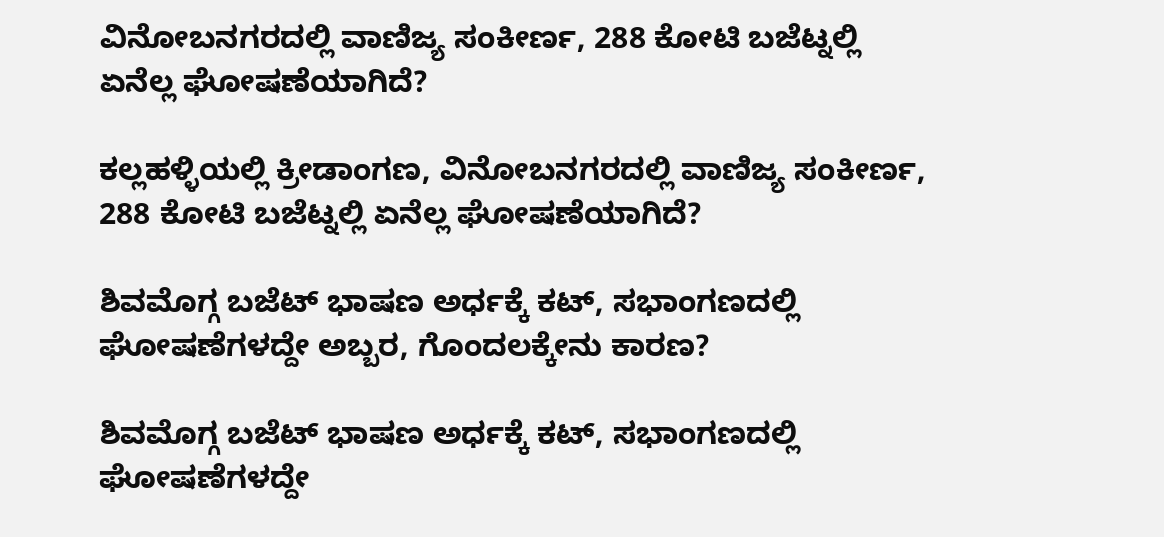ವಿನೋಬನಗರದಲ್ಲಿ ವಾಣಿಜ್ಯ ಸಂಕೀರ್ಣ, 288 ಕೋಟಿ ಬಜೆಟ್ನಲ್ಲಿ ಏನೆಲ್ಲ ಘೋಷಣೆಯಾಗಿದೆ?

ಕಲ್ಲಹಳ್ಳಿಯಲ್ಲಿ ಕ್ರೀಡಾಂಗಣ, ವಿನೋಬನಗರದಲ್ಲಿ ವಾಣಿಜ್ಯ ಸಂಕೀರ್ಣ, 288 ಕೋಟಿ ಬಜೆಟ್ನಲ್ಲಿ ಏನೆಲ್ಲ ಘೋಷಣೆಯಾಗಿದೆ?

ಶಿವಮೊಗ್ಗ ಬಜೆಟ್ ಭಾಷಣ ಅರ್ಧಕ್ಕೆ ಕಟ್, ಸಭಾಂಗಣದಲ್ಲಿ ಘೋಷಣೆಗಳದ್ದೇ ಅಬ್ಬರ, ಗೊಂದಲಕ್ಕೇನು ಕಾರಣ?

ಶಿವಮೊಗ್ಗ ಬಜೆಟ್ ಭಾಷಣ ಅರ್ಧಕ್ಕೆ ಕಟ್, ಸಭಾಂಗಣದಲ್ಲಿ ಘೋಷಣೆಗಳದ್ದೇ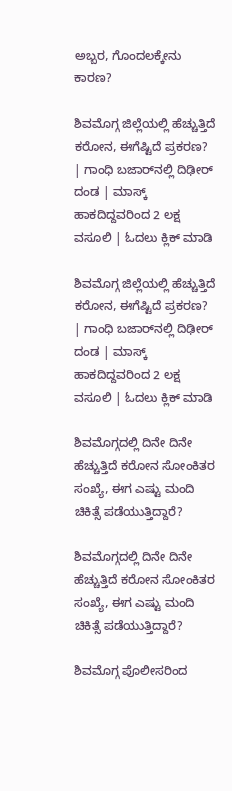ಅಬ್ಬರ, ಗೊಂದಲಕ್ಕೇನು ಕಾರಣ?

ಶಿವಮೊಗ್ಗ ಜಿಲ್ಲೆಯಲ್ಲಿ ಹೆಚ್ಚುತ್ತಿದೆ ಕರೋನ, ಈಗೆಷ್ಟಿದೆ ಪ್ರಕರಣ? | ಗಾಂಧಿ ಬಜಾರ್‌ನಲ್ಲಿ ದಿಢೀರ್ ದಂಡ | ಮಾಸ್ಕ್ ಹಾಕದಿದ್ದವರಿಂದ 2 ಲಕ್ಷ ವಸೂಲಿ | ಓದಲು ಕ್ಲಿಕ್ ಮಾಡಿ

ಶಿವಮೊಗ್ಗ ಜಿಲ್ಲೆಯಲ್ಲಿ ಹೆಚ್ಚುತ್ತಿದೆ ಕರೋನ, ಈಗೆಷ್ಟಿದೆ ಪ್ರಕರಣ? | ಗಾಂಧಿ ಬಜಾರ್‌ನಲ್ಲಿ ದಿಢೀರ್ ದಂಡ | ಮಾಸ್ಕ್ ಹಾಕದಿದ್ದವರಿಂದ 2 ಲಕ್ಷ ವಸೂಲಿ | ಓದಲು ಕ್ಲಿಕ್ ಮಾಡಿ

ಶಿವಮೊಗ್ಗದಲ್ಲಿ ದಿನೇ ದಿನೇ ಹೆಚ್ಚುತ್ತಿದೆ ಕರೋನ ಸೋಂಕಿತರ ಸಂಖ್ಯೆ, ಈಗ ಎಷ್ಟು ಮಂದಿ ಚಿಕಿತ್ಸೆ ಪಡೆಯುತ್ತಿದ್ದಾರೆ?

ಶಿವಮೊಗ್ಗದಲ್ಲಿ ದಿನೇ ದಿನೇ ಹೆಚ್ಚುತ್ತಿದೆ ಕರೋನ ಸೋಂಕಿತರ ಸಂಖ್ಯೆ, ಈಗ ಎಷ್ಟು ಮಂದಿ ಚಿಕಿತ್ಸೆ ಪಡೆಯುತ್ತಿದ್ದಾರೆ?

ಶಿವಮೊಗ್ಗ ಪೊಲೀಸರಿಂದ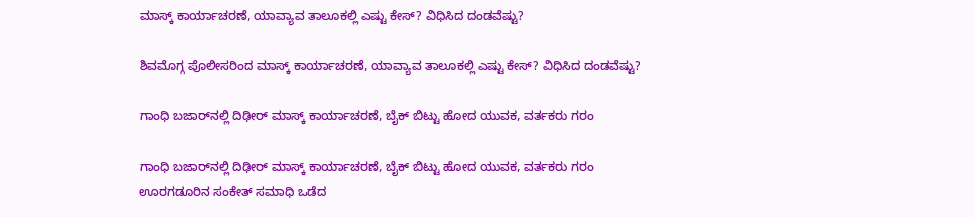ಮಾಸ್ಕ್ ಕಾರ್ಯಾಚರಣೆ, ಯಾವ್ಯಾವ ತಾಲೂಕಲ್ಲಿ ಎಷ್ಟು ಕೇಸ್? ವಿಧಿಸಿದ ದಂಡವೆಷ್ಟು?

ಶಿವಮೊಗ್ಗ ಪೊಲೀಸರಿಂದ ಮಾಸ್ಕ್ ಕಾರ್ಯಾಚರಣೆ, ಯಾವ್ಯಾವ ತಾಲೂಕಲ್ಲಿ ಎಷ್ಟು ಕೇಸ್? ವಿಧಿಸಿದ ದಂಡವೆಷ್ಟು?

ಗಾಂಧಿ ಬಜಾರ್‌ನಲ್ಲಿ ದಿಢೀರ್ ಮಾಸ್ಕ್ ಕಾರ್ಯಾಚರಣೆ, ಬೈಕ್ ಬಿಟ್ಟು ಹೋದ ಯುವಕ, ವರ್ತಕರು ಗರಂ

ಗಾಂಧಿ ಬಜಾರ್‌ನಲ್ಲಿ ದಿಢೀರ್ ಮಾಸ್ಕ್ ಕಾರ್ಯಾಚರಣೆ, ಬೈಕ್ ಬಿಟ್ಟು ಹೋದ ಯುವಕ, ವರ್ತಕರು ಗರಂ
ಊರಗಡೂರಿನ ಸಂಕೇತ್‌ ಸಮಾಧಿ ಒಡೆದ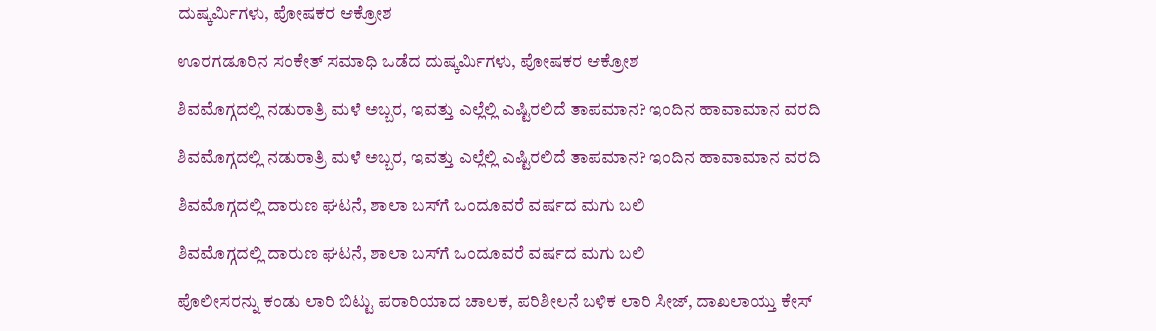ದುಷ್ಕರ್ಮಿಗಳು, ಪೋಷಕರ ಆಕ್ರೋಶ

ಊರಗಡೂರಿನ ಸಂಕೇತ್‌ ಸಮಾಧಿ ಒಡೆದ ದುಷ್ಕರ್ಮಿಗಳು, ಪೋಷಕರ ಆಕ್ರೋಶ

ಶಿವಮೊಗ್ಗದಲ್ಲಿ ನಡುರಾತ್ರಿ ಮಳೆ ಅಬ್ಬರ, ಇವತ್ತು ಎಲ್ಲೆಲ್ಲಿ ಎಷ್ಟಿರಲಿದೆ ತಾಪಮಾನ? ಇಂದಿನ ಹಾವಾಮಾನ ವರದಿ

ಶಿವಮೊಗ್ಗದಲ್ಲಿ ನಡುರಾತ್ರಿ ಮಳೆ ಅಬ್ಬರ, ಇವತ್ತು ಎಲ್ಲೆಲ್ಲಿ ಎಷ್ಟಿರಲಿದೆ ತಾಪಮಾನ? ಇಂದಿನ ಹಾವಾಮಾನ ವರದಿ

ಶಿವಮೊಗ್ಗದಲ್ಲಿ ದಾರುಣ ಘಟನೆ, ಶಾಲಾ ಬಸ್‌ಗೆ ಒಂದೂವರೆ ವರ್ಷದ ಮಗು ಬಲಿ

ಶಿವಮೊಗ್ಗದಲ್ಲಿ ದಾರುಣ ಘಟನೆ, ಶಾಲಾ ಬಸ್‌ಗೆ ಒಂದೂವರೆ ವರ್ಷದ ಮಗು ಬಲಿ

ಪೊಲೀಸರನ್ನು ಕಂಡು ಲಾರಿ ಬಿಟ್ಟು ಪರಾರಿಯಾದ ಚಾಲಕ, ಪರಿಶೀಲನೆ ಬಳಿಕ ಲಾರಿ ಸೀಜ್‌, ದಾಖಲಾಯ್ತು ಕೇಸ್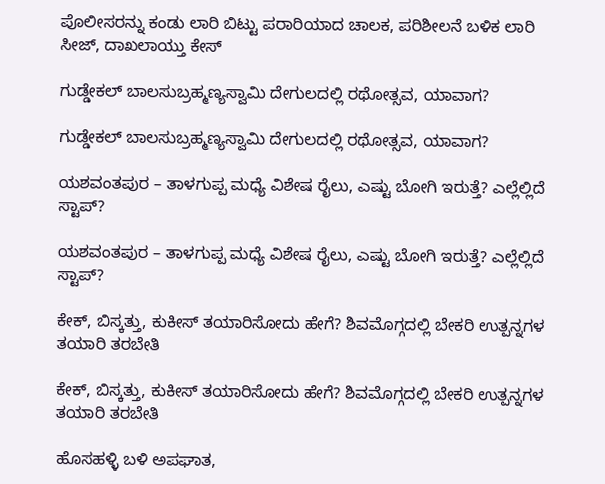ಪೊಲೀಸರನ್ನು ಕಂಡು ಲಾರಿ ಬಿಟ್ಟು ಪರಾರಿಯಾದ ಚಾಲಕ, ಪರಿಶೀಲನೆ ಬಳಿಕ ಲಾರಿ ಸೀಜ್‌, ದಾಖಲಾಯ್ತು ಕೇಸ್

ಗುಡ್ಡೇಕಲ್‌ ಬಾಲಸುಬ್ರಹ್ಮಣ್ಯಸ್ವಾಮಿ ದೇಗುಲದಲ್ಲಿ ರಥೋತ್ಸವ, ಯಾವಾಗ?

ಗುಡ್ಡೇಕಲ್‌ ಬಾಲಸುಬ್ರಹ್ಮಣ್ಯಸ್ವಾಮಿ ದೇಗುಲದಲ್ಲಿ ರಥೋತ್ಸವ, ಯಾವಾಗ?

ಯಶವಂತಪುರ – ತಾಳಗುಪ್ಪ ಮಧ್ಯೆ ವಿಶೇಷ ರೈಲು, ಎಷ್ಟು ಬೋಗಿ ಇರುತ್ತೆ? ಎಲ್ಲೆಲ್ಲಿದೆ ಸ್ಟಾಪ್?

ಯಶವಂತಪುರ – ತಾಳಗುಪ್ಪ ಮಧ್ಯೆ ವಿಶೇಷ ರೈಲು, ಎಷ್ಟು ಬೋಗಿ ಇರುತ್ತೆ? ಎಲ್ಲೆಲ್ಲಿದೆ ಸ್ಟಾಪ್?

ಕೇಕ್‌, ಬಿಸ್ಕತ್ತು, ಕುಕೀಸ್‌ ತಯಾರಿಸೋದು ಹೇಗೆ? ಶಿವಮೊಗ್ಗದಲ್ಲಿ ಬೇಕರಿ ಉತ್ಪನ್ನಗಳ ತಯಾರಿ ತರಬೇತಿ

ಕೇಕ್‌, ಬಿಸ್ಕತ್ತು, ಕುಕೀಸ್‌ ತಯಾರಿಸೋದು ಹೇಗೆ? ಶಿವಮೊಗ್ಗದಲ್ಲಿ ಬೇಕರಿ ಉತ್ಪನ್ನಗಳ ತಯಾರಿ ತರಬೇತಿ

ಹೊಸಹಳ್ಳಿ ಬಳಿ ಅಪಘಾತ,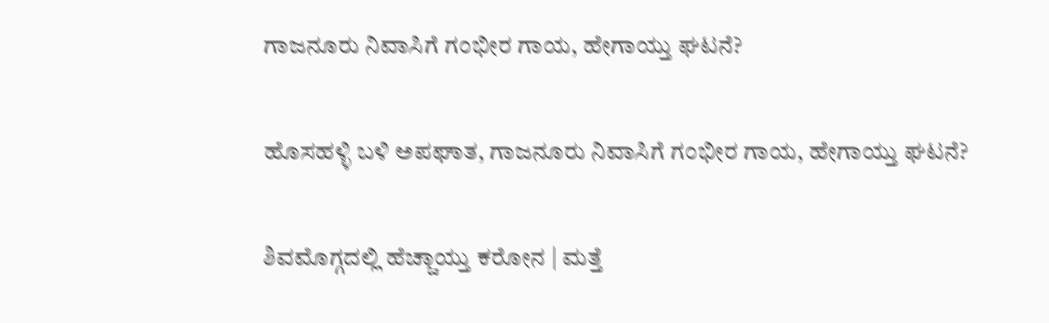ಗಾಜನೂರು ನಿವಾಸಿಗೆ ಗಂಭೀರ ಗಾಯ, ಹೇಗಾಯ್ತು ಘಟನೆ?

ಹೊಸಹಳ್ಳಿ ಬಳಿ ಅಪಘಾತ, ಗಾಜನೂರು ನಿವಾಸಿಗೆ ಗಂಭೀರ ಗಾಯ, ಹೇಗಾಯ್ತು ಘಟನೆ?

ಶಿವಮೊಗ್ಗದಲ್ಲಿ ಹೆಚ್ಚಾಯ್ತು ಕರೋನ | ಮತ್ತೆ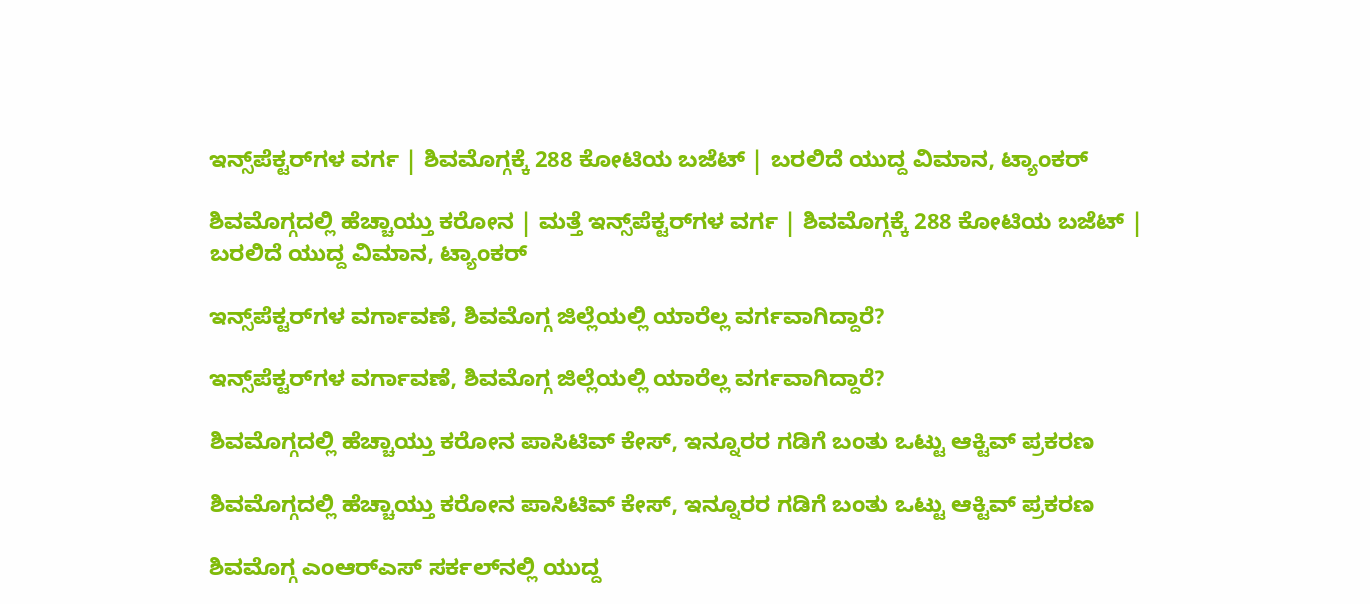ಇನ್ಸ್‌ಪೆಕ್ಟರ್‌ಗಳ ವರ್ಗ | ಶಿವಮೊಗ್ಗಕ್ಕೆ 288 ಕೋಟಿಯ ಬಜೆಟ್ | ಬರಲಿದೆ ಯುದ್ದ ವಿಮಾನ, ಟ್ಯಾಂಕರ್

ಶಿವಮೊಗ್ಗದಲ್ಲಿ ಹೆಚ್ಚಾಯ್ತು ಕರೋನ | ಮತ್ತೆ ಇನ್ಸ್‌ಪೆಕ್ಟರ್‌ಗಳ ವರ್ಗ | ಶಿವಮೊಗ್ಗಕ್ಕೆ 288 ಕೋಟಿಯ ಬಜೆಟ್ | ಬರಲಿದೆ ಯುದ್ದ ವಿಮಾನ, ಟ್ಯಾಂಕರ್

ಇನ್ಸ್‌ಪೆಕ್ಟರ್‌ಗಳ ವರ್ಗಾವಣೆ, ಶಿವಮೊಗ್ಗ ಜಿಲ್ಲೆಯಲ್ಲಿ ಯಾರೆಲ್ಲ ವರ್ಗವಾಗಿದ್ದಾರೆ?

ಇನ್ಸ್‌ಪೆಕ್ಟರ್‌ಗಳ ವರ್ಗಾವಣೆ, ಶಿವಮೊಗ್ಗ ಜಿಲ್ಲೆಯಲ್ಲಿ ಯಾರೆಲ್ಲ ವರ್ಗವಾಗಿದ್ದಾರೆ?

ಶಿವಮೊಗ್ಗದಲ್ಲಿ ಹೆಚ್ಚಾಯ್ತು ಕರೋನ ಪಾಸಿಟಿವ್ ಕೇಸ್, ಇನ್ನೂರರ ಗಡಿಗೆ ಬಂತು ಒಟ್ಟು ಆಕ್ಟಿವ್ ಪ್ರಕರಣ

ಶಿವಮೊಗ್ಗದಲ್ಲಿ ಹೆಚ್ಚಾಯ್ತು ಕರೋನ ಪಾಸಿಟಿವ್ ಕೇಸ್, ಇನ್ನೂರರ ಗಡಿಗೆ ಬಂತು ಒಟ್ಟು ಆಕ್ಟಿವ್ ಪ್ರಕರಣ

ಶಿವಮೊಗ್ಗ ಎಂಆರ್‌ಎಸ್‌ ಸರ್ಕಲ್‌ನಲ್ಲಿ ಯುದ್ದ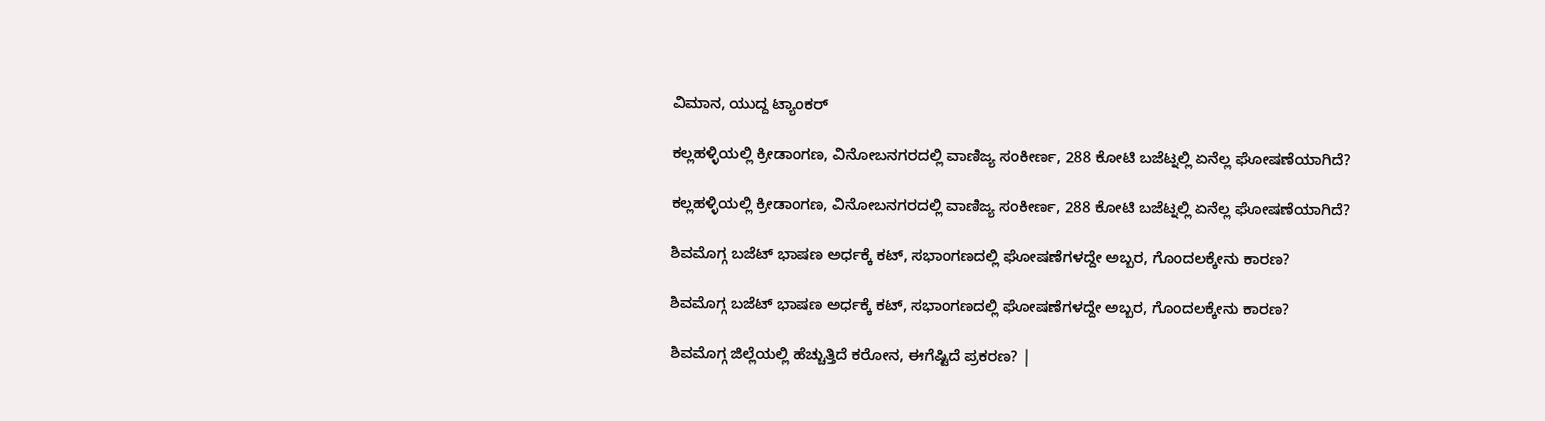ವಿಮಾನ, ಯುದ್ದ ಟ್ಯಾಂಕರ್

ಕಲ್ಲಹಳ್ಳಿಯಲ್ಲಿ ಕ್ರೀಡಾಂಗಣ, ವಿನೋಬನಗರದಲ್ಲಿ ವಾಣಿಜ್ಯ ಸಂಕೀರ್ಣ, 288 ಕೋಟಿ ಬಜೆಟ್ನಲ್ಲಿ ಏನೆಲ್ಲ ಘೋಷಣೆಯಾಗಿದೆ?

ಕಲ್ಲಹಳ್ಳಿಯಲ್ಲಿ ಕ್ರೀಡಾಂಗಣ, ವಿನೋಬನಗರದಲ್ಲಿ ವಾಣಿಜ್ಯ ಸಂಕೀರ್ಣ, 288 ಕೋಟಿ ಬಜೆಟ್ನಲ್ಲಿ ಏನೆಲ್ಲ ಘೋಷಣೆಯಾಗಿದೆ?

ಶಿವಮೊಗ್ಗ ಬಜೆಟ್ ಭಾಷಣ ಅರ್ಧಕ್ಕೆ ಕಟ್, ಸಭಾಂಗಣದಲ್ಲಿ ಘೋಷಣೆಗಳದ್ದೇ ಅಬ್ಬರ, ಗೊಂದಲಕ್ಕೇನು ಕಾರಣ?

ಶಿವಮೊಗ್ಗ ಬಜೆಟ್ ಭಾಷಣ ಅರ್ಧಕ್ಕೆ ಕಟ್, ಸಭಾಂಗಣದಲ್ಲಿ ಘೋಷಣೆಗಳದ್ದೇ ಅಬ್ಬರ, ಗೊಂದಲಕ್ಕೇನು ಕಾರಣ?

ಶಿವಮೊಗ್ಗ ಜಿಲ್ಲೆಯಲ್ಲಿ ಹೆಚ್ಚುತ್ತಿದೆ ಕರೋನ, ಈಗೆಷ್ಟಿದೆ ಪ್ರಕರಣ? |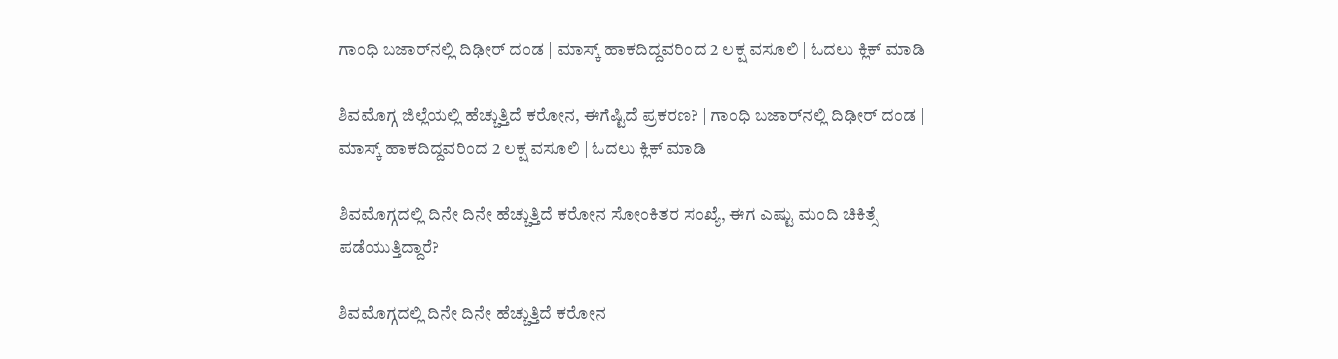ಗಾಂಧಿ ಬಜಾರ್‌ನಲ್ಲಿ ದಿಢೀರ್ ದಂಡ | ಮಾಸ್ಕ್ ಹಾಕದಿದ್ದವರಿಂದ 2 ಲಕ್ಷ ವಸೂಲಿ | ಓದಲು ಕ್ಲಿಕ್ ಮಾಡಿ

ಶಿವಮೊಗ್ಗ ಜಿಲ್ಲೆಯಲ್ಲಿ ಹೆಚ್ಚುತ್ತಿದೆ ಕರೋನ, ಈಗೆಷ್ಟಿದೆ ಪ್ರಕರಣ? | ಗಾಂಧಿ ಬಜಾರ್‌ನಲ್ಲಿ ದಿಢೀರ್ ದಂಡ | ಮಾಸ್ಕ್ ಹಾಕದಿದ್ದವರಿಂದ 2 ಲಕ್ಷ ವಸೂಲಿ | ಓದಲು ಕ್ಲಿಕ್ ಮಾಡಿ

ಶಿವಮೊಗ್ಗದಲ್ಲಿ ದಿನೇ ದಿನೇ ಹೆಚ್ಚುತ್ತಿದೆ ಕರೋನ ಸೋಂಕಿತರ ಸಂಖ್ಯೆ, ಈಗ ಎಷ್ಟು ಮಂದಿ ಚಿಕಿತ್ಸೆ ಪಡೆಯುತ್ತಿದ್ದಾರೆ?

ಶಿವಮೊಗ್ಗದಲ್ಲಿ ದಿನೇ ದಿನೇ ಹೆಚ್ಚುತ್ತಿದೆ ಕರೋನ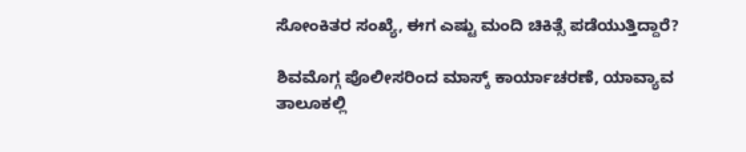ಸೋಂಕಿತರ ಸಂಖ್ಯೆ, ಈಗ ಎಷ್ಟು ಮಂದಿ ಚಿಕಿತ್ಸೆ ಪಡೆಯುತ್ತಿದ್ದಾರೆ?

ಶಿವಮೊಗ್ಗ ಪೊಲೀಸರಿಂದ ಮಾಸ್ಕ್ ಕಾರ್ಯಾಚರಣೆ, ಯಾವ್ಯಾವ ತಾಲೂಕಲ್ಲಿ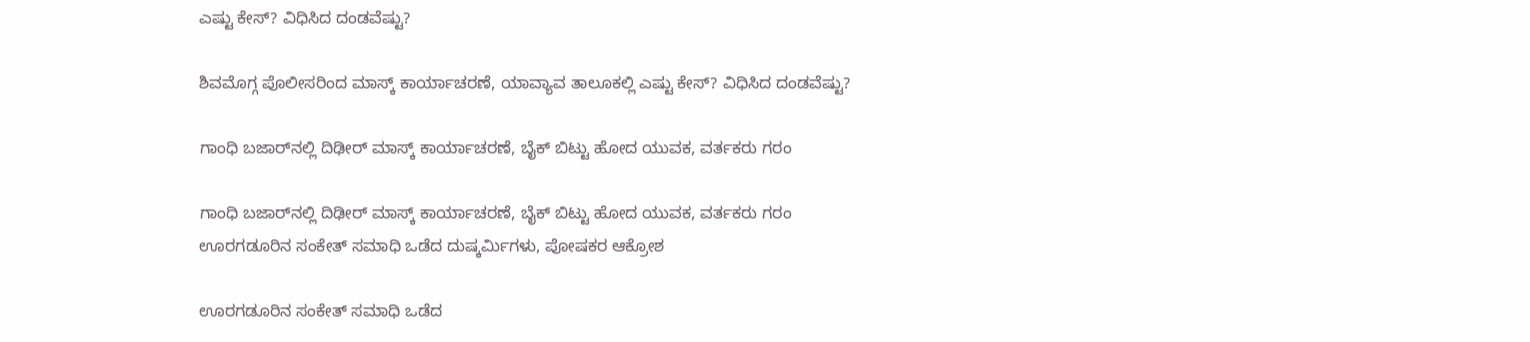ಎಷ್ಟು ಕೇಸ್? ವಿಧಿಸಿದ ದಂಡವೆಷ್ಟು?

ಶಿವಮೊಗ್ಗ ಪೊಲೀಸರಿಂದ ಮಾಸ್ಕ್ ಕಾರ್ಯಾಚರಣೆ, ಯಾವ್ಯಾವ ತಾಲೂಕಲ್ಲಿ ಎಷ್ಟು ಕೇಸ್? ವಿಧಿಸಿದ ದಂಡವೆಷ್ಟು?

ಗಾಂಧಿ ಬಜಾರ್‌ನಲ್ಲಿ ದಿಢೀರ್ ಮಾಸ್ಕ್ ಕಾರ್ಯಾಚರಣೆ, ಬೈಕ್ ಬಿಟ್ಟು ಹೋದ ಯುವಕ, ವರ್ತಕರು ಗರಂ

ಗಾಂಧಿ ಬಜಾರ್‌ನಲ್ಲಿ ದಿಢೀರ್ ಮಾಸ್ಕ್ ಕಾರ್ಯಾಚರಣೆ, ಬೈಕ್ ಬಿಟ್ಟು ಹೋದ ಯುವಕ, ವರ್ತಕರು ಗರಂ
ಊರಗಡೂರಿನ ಸಂಕೇತ್‌ ಸಮಾಧಿ ಒಡೆದ ದುಷ್ಕರ್ಮಿಗಳು, ಪೋಷಕರ ಆಕ್ರೋಶ

ಊರಗಡೂರಿನ ಸಂಕೇತ್‌ ಸಮಾಧಿ ಒಡೆದ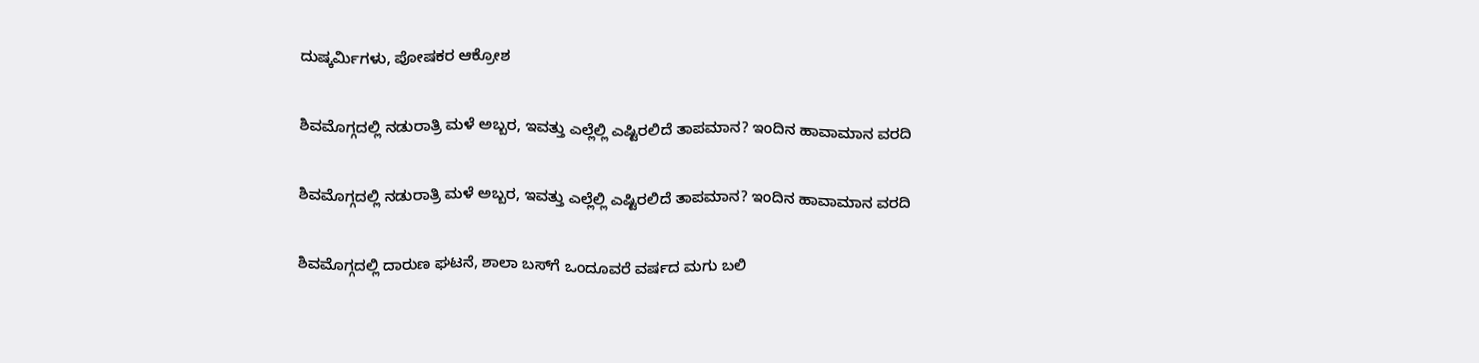ದುಷ್ಕರ್ಮಿಗಳು, ಪೋಷಕರ ಆಕ್ರೋಶ

ಶಿವಮೊಗ್ಗದಲ್ಲಿ ನಡುರಾತ್ರಿ ಮಳೆ ಅಬ್ಬರ, ಇವತ್ತು ಎಲ್ಲೆಲ್ಲಿ ಎಷ್ಟಿರಲಿದೆ ತಾಪಮಾನ? ಇಂದಿನ ಹಾವಾಮಾನ ವರದಿ

ಶಿವಮೊಗ್ಗದಲ್ಲಿ ನಡುರಾತ್ರಿ ಮಳೆ ಅಬ್ಬರ, ಇವತ್ತು ಎಲ್ಲೆಲ್ಲಿ ಎಷ್ಟಿರಲಿದೆ ತಾಪಮಾನ? ಇಂದಿನ ಹಾವಾಮಾನ ವರದಿ

ಶಿವಮೊಗ್ಗದಲ್ಲಿ ದಾರುಣ ಘಟನೆ, ಶಾಲಾ ಬಸ್‌ಗೆ ಒಂದೂವರೆ ವರ್ಷದ ಮಗು ಬಲಿ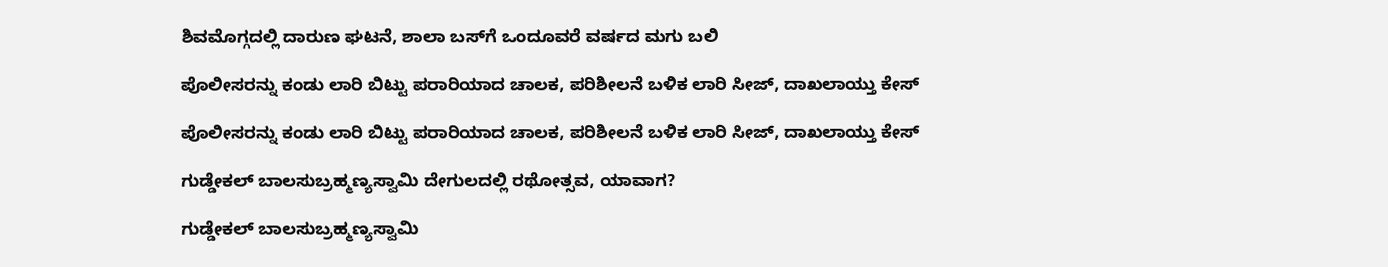ಶಿವಮೊಗ್ಗದಲ್ಲಿ ದಾರುಣ ಘಟನೆ, ಶಾಲಾ ಬಸ್‌ಗೆ ಒಂದೂವರೆ ವರ್ಷದ ಮಗು ಬಲಿ

ಪೊಲೀಸರನ್ನು ಕಂಡು ಲಾರಿ ಬಿಟ್ಟು ಪರಾರಿಯಾದ ಚಾಲಕ, ಪರಿಶೀಲನೆ ಬಳಿಕ ಲಾರಿ ಸೀಜ್‌, ದಾಖಲಾಯ್ತು ಕೇಸ್

ಪೊಲೀಸರನ್ನು ಕಂಡು ಲಾರಿ ಬಿಟ್ಟು ಪರಾರಿಯಾದ ಚಾಲಕ, ಪರಿಶೀಲನೆ ಬಳಿಕ ಲಾರಿ ಸೀಜ್‌, ದಾಖಲಾಯ್ತು ಕೇಸ್

ಗುಡ್ಡೇಕಲ್‌ ಬಾಲಸುಬ್ರಹ್ಮಣ್ಯಸ್ವಾಮಿ ದೇಗುಲದಲ್ಲಿ ರಥೋತ್ಸವ, ಯಾವಾಗ?

ಗುಡ್ಡೇಕಲ್‌ ಬಾಲಸುಬ್ರಹ್ಮಣ್ಯಸ್ವಾಮಿ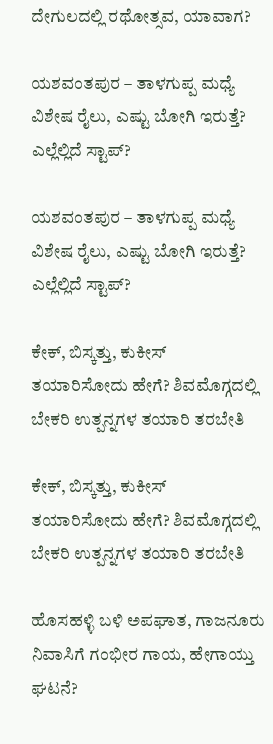ದೇಗುಲದಲ್ಲಿ ರಥೋತ್ಸವ, ಯಾವಾಗ?

ಯಶವಂತಪುರ – ತಾಳಗುಪ್ಪ ಮಧ್ಯೆ ವಿಶೇಷ ರೈಲು, ಎಷ್ಟು ಬೋಗಿ ಇರುತ್ತೆ? ಎಲ್ಲೆಲ್ಲಿದೆ ಸ್ಟಾಪ್?

ಯಶವಂತಪುರ – ತಾಳಗುಪ್ಪ ಮಧ್ಯೆ ವಿಶೇಷ ರೈಲು, ಎಷ್ಟು ಬೋಗಿ ಇರುತ್ತೆ? ಎಲ್ಲೆಲ್ಲಿದೆ ಸ್ಟಾಪ್?

ಕೇಕ್‌, ಬಿಸ್ಕತ್ತು, ಕುಕೀಸ್‌ ತಯಾರಿಸೋದು ಹೇಗೆ? ಶಿವಮೊಗ್ಗದಲ್ಲಿ ಬೇಕರಿ ಉತ್ಪನ್ನಗಳ ತಯಾರಿ ತರಬೇತಿ

ಕೇಕ್‌, ಬಿಸ್ಕತ್ತು, ಕುಕೀಸ್‌ ತಯಾರಿಸೋದು ಹೇಗೆ? ಶಿವಮೊಗ್ಗದಲ್ಲಿ ಬೇಕರಿ ಉತ್ಪನ್ನಗಳ ತಯಾರಿ ತರಬೇತಿ

ಹೊಸಹಳ್ಳಿ ಬಳಿ ಅಪಘಾತ, ಗಾಜನೂರು ನಿವಾಸಿಗೆ ಗಂಭೀರ ಗಾಯ, ಹೇಗಾಯ್ತು ಘಟನೆ?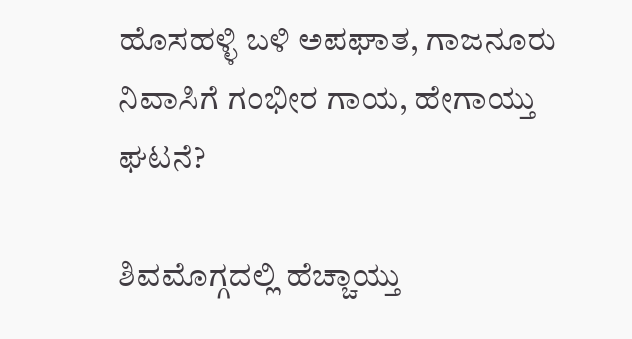ಹೊಸಹಳ್ಳಿ ಬಳಿ ಅಪಘಾತ, ಗಾಜನೂರು ನಿವಾಸಿಗೆ ಗಂಭೀರ ಗಾಯ, ಹೇಗಾಯ್ತು ಘಟನೆ?

ಶಿವಮೊಗ್ಗದಲ್ಲಿ ಹೆಚ್ಚಾಯ್ತು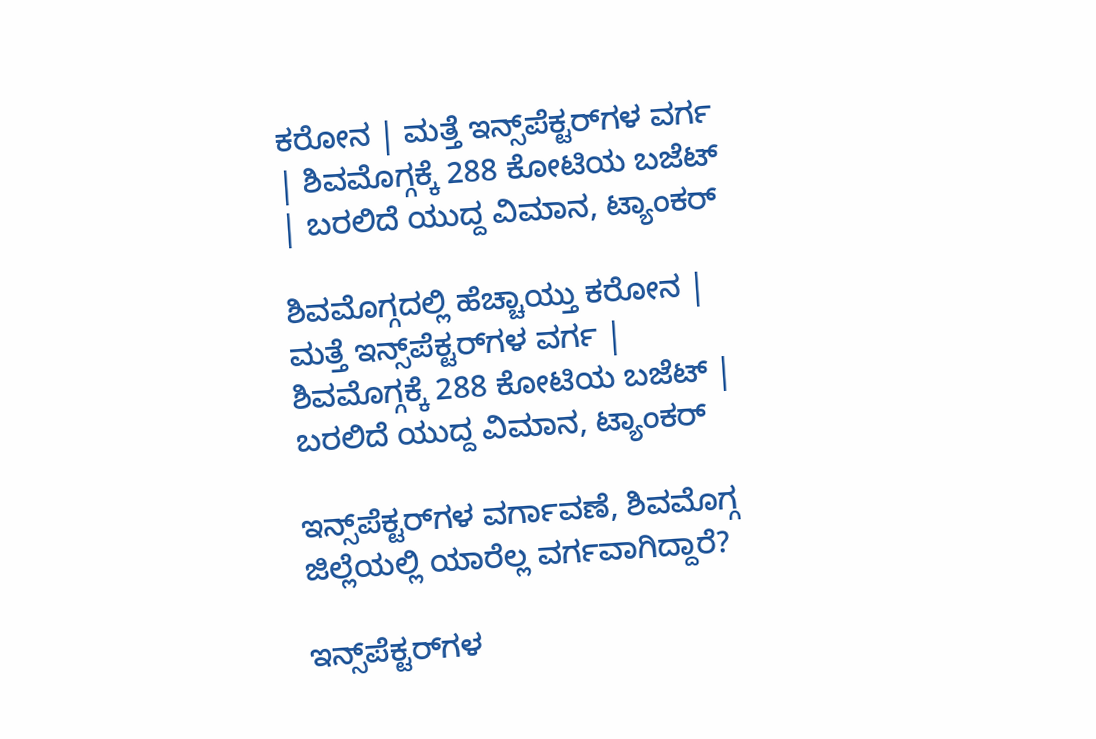ಕರೋನ | ಮತ್ತೆ ಇನ್ಸ್‌ಪೆಕ್ಟರ್‌ಗಳ ವರ್ಗ | ಶಿವಮೊಗ್ಗಕ್ಕೆ 288 ಕೋಟಿಯ ಬಜೆಟ್ | ಬರಲಿದೆ ಯುದ್ದ ವಿಮಾನ, ಟ್ಯಾಂಕರ್

ಶಿವಮೊಗ್ಗದಲ್ಲಿ ಹೆಚ್ಚಾಯ್ತು ಕರೋನ | ಮತ್ತೆ ಇನ್ಸ್‌ಪೆಕ್ಟರ್‌ಗಳ ವರ್ಗ | ಶಿವಮೊಗ್ಗಕ್ಕೆ 288 ಕೋಟಿಯ ಬಜೆಟ್ | ಬರಲಿದೆ ಯುದ್ದ ವಿಮಾನ, ಟ್ಯಾಂಕರ್

ಇನ್ಸ್‌ಪೆಕ್ಟರ್‌ಗಳ ವರ್ಗಾವಣೆ, ಶಿವಮೊಗ್ಗ ಜಿಲ್ಲೆಯಲ್ಲಿ ಯಾರೆಲ್ಲ ವರ್ಗವಾಗಿದ್ದಾರೆ?

ಇನ್ಸ್‌ಪೆಕ್ಟರ್‌ಗಳ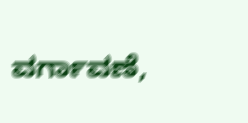ವರ್ಗಾವಣೆ,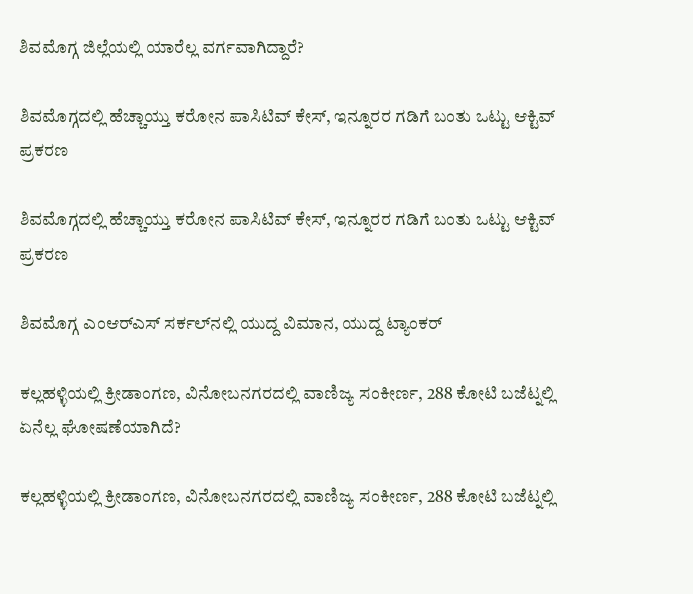ಶಿವಮೊಗ್ಗ ಜಿಲ್ಲೆಯಲ್ಲಿ ಯಾರೆಲ್ಲ ವರ್ಗವಾಗಿದ್ದಾರೆ?

ಶಿವಮೊಗ್ಗದಲ್ಲಿ ಹೆಚ್ಚಾಯ್ತು ಕರೋನ ಪಾಸಿಟಿವ್ ಕೇಸ್, ಇನ್ನೂರರ ಗಡಿಗೆ ಬಂತು ಒಟ್ಟು ಆಕ್ಟಿವ್ ಪ್ರಕರಣ

ಶಿವಮೊಗ್ಗದಲ್ಲಿ ಹೆಚ್ಚಾಯ್ತು ಕರೋನ ಪಾಸಿಟಿವ್ ಕೇಸ್, ಇನ್ನೂರರ ಗಡಿಗೆ ಬಂತು ಒಟ್ಟು ಆಕ್ಟಿವ್ ಪ್ರಕರಣ

ಶಿವಮೊಗ್ಗ ಎಂಆರ್‌ಎಸ್‌ ಸರ್ಕಲ್‌ನಲ್ಲಿ ಯುದ್ದ ವಿಮಾನ, ಯುದ್ದ ಟ್ಯಾಂಕರ್

ಕಲ್ಲಹಳ್ಳಿಯಲ್ಲಿ ಕ್ರೀಡಾಂಗಣ, ವಿನೋಬನಗರದಲ್ಲಿ ವಾಣಿಜ್ಯ ಸಂಕೀರ್ಣ, 288 ಕೋಟಿ ಬಜೆಟ್ನಲ್ಲಿ ಏನೆಲ್ಲ ಘೋಷಣೆಯಾಗಿದೆ?

ಕಲ್ಲಹಳ್ಳಿಯಲ್ಲಿ ಕ್ರೀಡಾಂಗಣ, ವಿನೋಬನಗರದಲ್ಲಿ ವಾಣಿಜ್ಯ ಸಂಕೀರ್ಣ, 288 ಕೋಟಿ ಬಜೆಟ್ನಲ್ಲಿ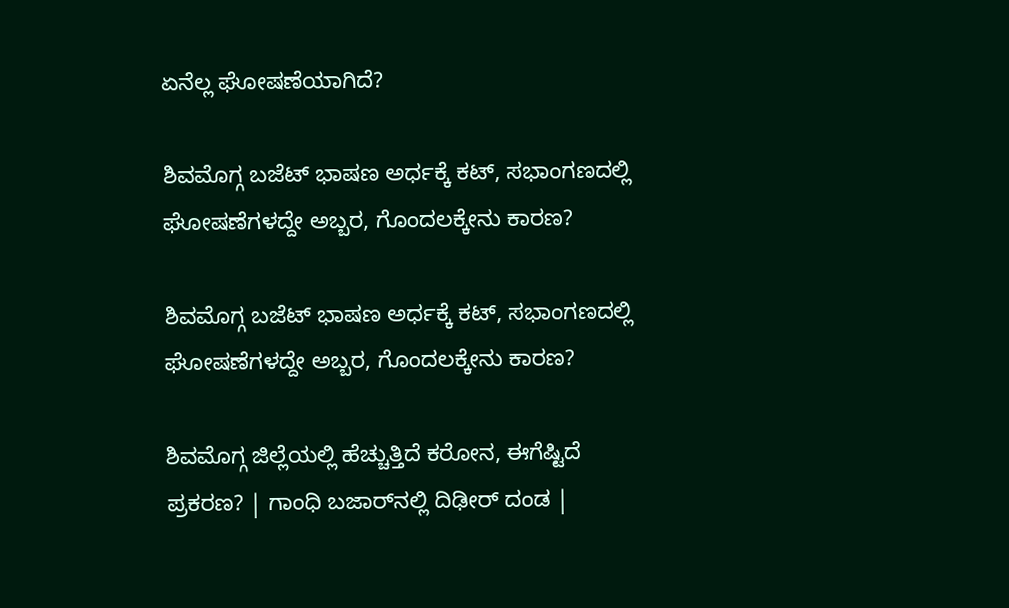ಏನೆಲ್ಲ ಘೋಷಣೆಯಾಗಿದೆ?

ಶಿವಮೊಗ್ಗ ಬಜೆಟ್ ಭಾಷಣ ಅರ್ಧಕ್ಕೆ ಕಟ್, ಸಭಾಂಗಣದಲ್ಲಿ ಘೋಷಣೆಗಳದ್ದೇ ಅಬ್ಬರ, ಗೊಂದಲಕ್ಕೇನು ಕಾರಣ?

ಶಿವಮೊಗ್ಗ ಬಜೆಟ್ ಭಾಷಣ ಅರ್ಧಕ್ಕೆ ಕಟ್, ಸಭಾಂಗಣದಲ್ಲಿ ಘೋಷಣೆಗಳದ್ದೇ ಅಬ್ಬರ, ಗೊಂದಲಕ್ಕೇನು ಕಾರಣ?

ಶಿವಮೊಗ್ಗ ಜಿಲ್ಲೆಯಲ್ಲಿ ಹೆಚ್ಚುತ್ತಿದೆ ಕರೋನ, ಈಗೆಷ್ಟಿದೆ ಪ್ರಕರಣ? | ಗಾಂಧಿ ಬಜಾರ್‌ನಲ್ಲಿ ದಿಢೀರ್ ದಂಡ |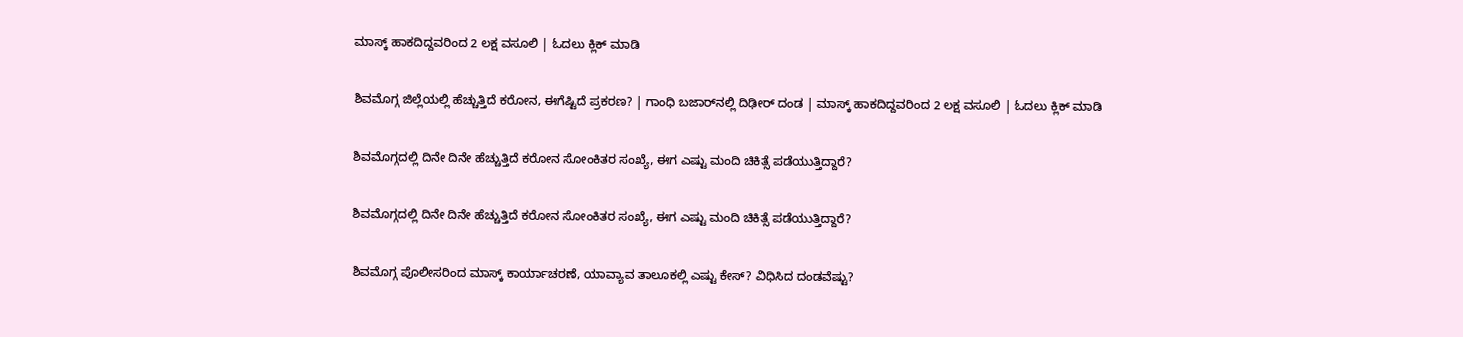ಮಾಸ್ಕ್ ಹಾಕದಿದ್ದವರಿಂದ 2 ಲಕ್ಷ ವಸೂಲಿ | ಓದಲು ಕ್ಲಿಕ್ ಮಾಡಿ

ಶಿವಮೊಗ್ಗ ಜಿಲ್ಲೆಯಲ್ಲಿ ಹೆಚ್ಚುತ್ತಿದೆ ಕರೋನ, ಈಗೆಷ್ಟಿದೆ ಪ್ರಕರಣ? | ಗಾಂಧಿ ಬಜಾರ್‌ನಲ್ಲಿ ದಿಢೀರ್ ದಂಡ | ಮಾಸ್ಕ್ ಹಾಕದಿದ್ದವರಿಂದ 2 ಲಕ್ಷ ವಸೂಲಿ | ಓದಲು ಕ್ಲಿಕ್ ಮಾಡಿ

ಶಿವಮೊಗ್ಗದಲ್ಲಿ ದಿನೇ ದಿನೇ ಹೆಚ್ಚುತ್ತಿದೆ ಕರೋನ ಸೋಂಕಿತರ ಸಂಖ್ಯೆ, ಈಗ ಎಷ್ಟು ಮಂದಿ ಚಿಕಿತ್ಸೆ ಪಡೆಯುತ್ತಿದ್ದಾರೆ?

ಶಿವಮೊಗ್ಗದಲ್ಲಿ ದಿನೇ ದಿನೇ ಹೆಚ್ಚುತ್ತಿದೆ ಕರೋನ ಸೋಂಕಿತರ ಸಂಖ್ಯೆ, ಈಗ ಎಷ್ಟು ಮಂದಿ ಚಿಕಿತ್ಸೆ ಪಡೆಯುತ್ತಿದ್ದಾರೆ?

ಶಿವಮೊಗ್ಗ ಪೊಲೀಸರಿಂದ ಮಾಸ್ಕ್ ಕಾರ್ಯಾಚರಣೆ, ಯಾವ್ಯಾವ ತಾಲೂಕಲ್ಲಿ ಎಷ್ಟು ಕೇಸ್? ವಿಧಿಸಿದ ದಂಡವೆಷ್ಟು?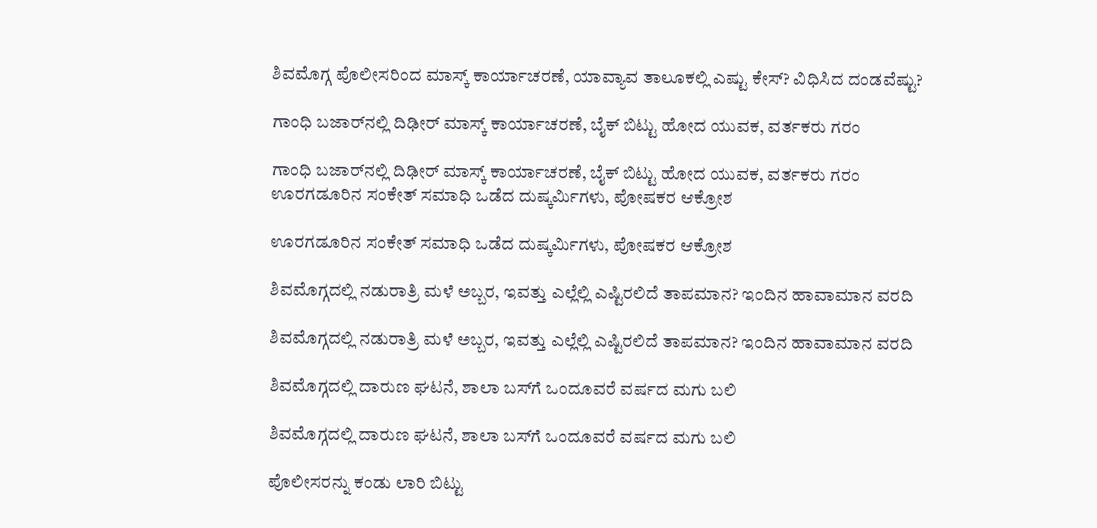ಶಿವಮೊಗ್ಗ ಪೊಲೀಸರಿಂದ ಮಾಸ್ಕ್ ಕಾರ್ಯಾಚರಣೆ, ಯಾವ್ಯಾವ ತಾಲೂಕಲ್ಲಿ ಎಷ್ಟು ಕೇಸ್? ವಿಧಿಸಿದ ದಂಡವೆಷ್ಟು?

ಗಾಂಧಿ ಬಜಾರ್‌ನಲ್ಲಿ ದಿಢೀರ್ ಮಾಸ್ಕ್ ಕಾರ್ಯಾಚರಣೆ, ಬೈಕ್ ಬಿಟ್ಟು ಹೋದ ಯುವಕ, ವರ್ತಕರು ಗರಂ

ಗಾಂಧಿ ಬಜಾರ್‌ನಲ್ಲಿ ದಿಢೀರ್ ಮಾಸ್ಕ್ ಕಾರ್ಯಾಚರಣೆ, ಬೈಕ್ ಬಿಟ್ಟು ಹೋದ ಯುವಕ, ವರ್ತಕರು ಗರಂ
ಊರಗಡೂರಿನ ಸಂಕೇತ್‌ ಸಮಾಧಿ ಒಡೆದ ದುಷ್ಕರ್ಮಿಗಳು, ಪೋಷಕರ ಆಕ್ರೋಶ

ಊರಗಡೂರಿನ ಸಂಕೇತ್‌ ಸಮಾಧಿ ಒಡೆದ ದುಷ್ಕರ್ಮಿಗಳು, ಪೋಷಕರ ಆಕ್ರೋಶ

ಶಿವಮೊಗ್ಗದಲ್ಲಿ ನಡುರಾತ್ರಿ ಮಳೆ ಅಬ್ಬರ, ಇವತ್ತು ಎಲ್ಲೆಲ್ಲಿ ಎಷ್ಟಿರಲಿದೆ ತಾಪಮಾನ? ಇಂದಿನ ಹಾವಾಮಾನ ವರದಿ

ಶಿವಮೊಗ್ಗದಲ್ಲಿ ನಡುರಾತ್ರಿ ಮಳೆ ಅಬ್ಬರ, ಇವತ್ತು ಎಲ್ಲೆಲ್ಲಿ ಎಷ್ಟಿರಲಿದೆ ತಾಪಮಾನ? ಇಂದಿನ ಹಾವಾಮಾನ ವರದಿ

ಶಿವಮೊಗ್ಗದಲ್ಲಿ ದಾರುಣ ಘಟನೆ, ಶಾಲಾ ಬಸ್‌ಗೆ ಒಂದೂವರೆ ವರ್ಷದ ಮಗು ಬಲಿ

ಶಿವಮೊಗ್ಗದಲ್ಲಿ ದಾರುಣ ಘಟನೆ, ಶಾಲಾ ಬಸ್‌ಗೆ ಒಂದೂವರೆ ವರ್ಷದ ಮಗು ಬಲಿ

ಪೊಲೀಸರನ್ನು ಕಂಡು ಲಾರಿ ಬಿಟ್ಟು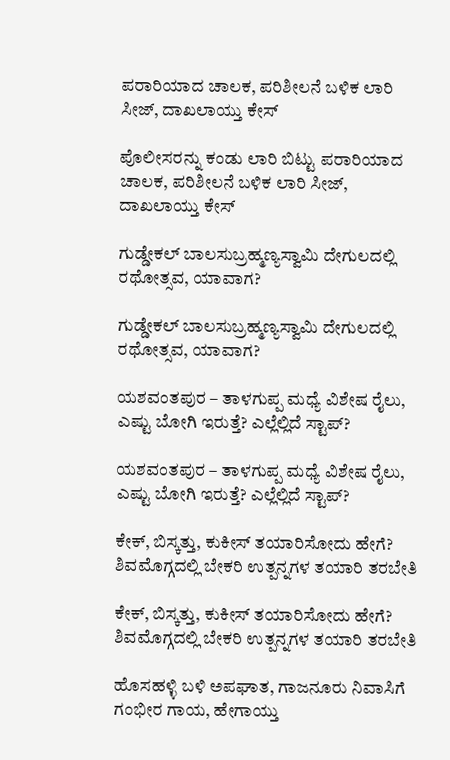ಪರಾರಿಯಾದ ಚಾಲಕ, ಪರಿಶೀಲನೆ ಬಳಿಕ ಲಾರಿ ಸೀಜ್‌, ದಾಖಲಾಯ್ತು ಕೇಸ್

ಪೊಲೀಸರನ್ನು ಕಂಡು ಲಾರಿ ಬಿಟ್ಟು ಪರಾರಿಯಾದ ಚಾಲಕ, ಪರಿಶೀಲನೆ ಬಳಿಕ ಲಾರಿ ಸೀಜ್‌, ದಾಖಲಾಯ್ತು ಕೇಸ್

ಗುಡ್ಡೇಕಲ್‌ ಬಾಲಸುಬ್ರಹ್ಮಣ್ಯಸ್ವಾಮಿ ದೇಗುಲದಲ್ಲಿ ರಥೋತ್ಸವ, ಯಾವಾಗ?

ಗುಡ್ಡೇಕಲ್‌ ಬಾಲಸುಬ್ರಹ್ಮಣ್ಯಸ್ವಾಮಿ ದೇಗುಲದಲ್ಲಿ ರಥೋತ್ಸವ, ಯಾವಾಗ?

ಯಶವಂತಪುರ – ತಾಳಗುಪ್ಪ ಮಧ್ಯೆ ವಿಶೇಷ ರೈಲು, ಎಷ್ಟು ಬೋಗಿ ಇರುತ್ತೆ? ಎಲ್ಲೆಲ್ಲಿದೆ ಸ್ಟಾಪ್?

ಯಶವಂತಪುರ – ತಾಳಗುಪ್ಪ ಮಧ್ಯೆ ವಿಶೇಷ ರೈಲು, ಎಷ್ಟು ಬೋಗಿ ಇರುತ್ತೆ? ಎಲ್ಲೆಲ್ಲಿದೆ ಸ್ಟಾಪ್?

ಕೇಕ್‌, ಬಿಸ್ಕತ್ತು, ಕುಕೀಸ್‌ ತಯಾರಿಸೋದು ಹೇಗೆ? ಶಿವಮೊಗ್ಗದಲ್ಲಿ ಬೇಕರಿ ಉತ್ಪನ್ನಗಳ ತಯಾರಿ ತರಬೇತಿ

ಕೇಕ್‌, ಬಿಸ್ಕತ್ತು, ಕುಕೀಸ್‌ ತಯಾರಿಸೋದು ಹೇಗೆ? ಶಿವಮೊಗ್ಗದಲ್ಲಿ ಬೇಕರಿ ಉತ್ಪನ್ನಗಳ ತಯಾರಿ ತರಬೇತಿ

ಹೊಸಹಳ್ಳಿ ಬಳಿ ಅಪಘಾತ, ಗಾಜನೂರು ನಿವಾಸಿಗೆ ಗಂಭೀರ ಗಾಯ, ಹೇಗಾಯ್ತು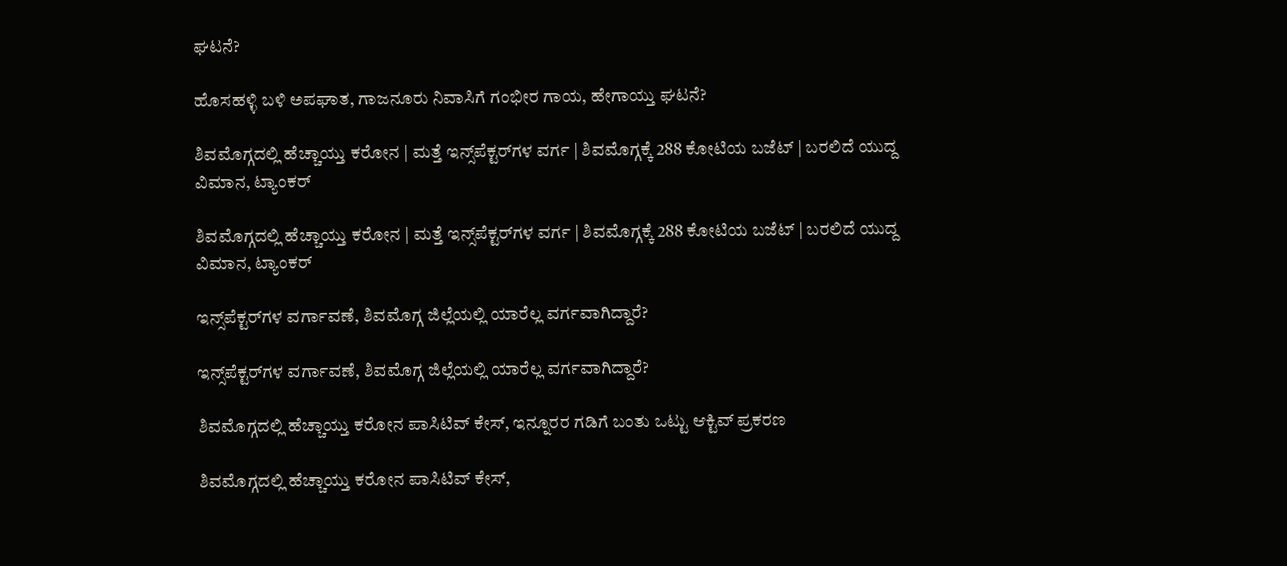ಘಟನೆ?

ಹೊಸಹಳ್ಳಿ ಬಳಿ ಅಪಘಾತ, ಗಾಜನೂರು ನಿವಾಸಿಗೆ ಗಂಭೀರ ಗಾಯ, ಹೇಗಾಯ್ತು ಘಟನೆ?

ಶಿವಮೊಗ್ಗದಲ್ಲಿ ಹೆಚ್ಚಾಯ್ತು ಕರೋನ | ಮತ್ತೆ ಇನ್ಸ್‌ಪೆಕ್ಟರ್‌ಗಳ ವರ್ಗ | ಶಿವಮೊಗ್ಗಕ್ಕೆ 288 ಕೋಟಿಯ ಬಜೆಟ್ | ಬರಲಿದೆ ಯುದ್ದ ವಿಮಾನ, ಟ್ಯಾಂಕರ್

ಶಿವಮೊಗ್ಗದಲ್ಲಿ ಹೆಚ್ಚಾಯ್ತು ಕರೋನ | ಮತ್ತೆ ಇನ್ಸ್‌ಪೆಕ್ಟರ್‌ಗಳ ವರ್ಗ | ಶಿವಮೊಗ್ಗಕ್ಕೆ 288 ಕೋಟಿಯ ಬಜೆಟ್ | ಬರಲಿದೆ ಯುದ್ದ ವಿಮಾನ, ಟ್ಯಾಂಕರ್

ಇನ್ಸ್‌ಪೆಕ್ಟರ್‌ಗಳ ವರ್ಗಾವಣೆ, ಶಿವಮೊಗ್ಗ ಜಿಲ್ಲೆಯಲ್ಲಿ ಯಾರೆಲ್ಲ ವರ್ಗವಾಗಿದ್ದಾರೆ?

ಇನ್ಸ್‌ಪೆಕ್ಟರ್‌ಗಳ ವರ್ಗಾವಣೆ, ಶಿವಮೊಗ್ಗ ಜಿಲ್ಲೆಯಲ್ಲಿ ಯಾರೆಲ್ಲ ವರ್ಗವಾಗಿದ್ದಾರೆ?

ಶಿವಮೊಗ್ಗದಲ್ಲಿ ಹೆಚ್ಚಾಯ್ತು ಕರೋನ ಪಾಸಿಟಿವ್ ಕೇಸ್, ಇನ್ನೂರರ ಗಡಿಗೆ ಬಂತು ಒಟ್ಟು ಆಕ್ಟಿವ್ ಪ್ರಕರಣ

ಶಿವಮೊಗ್ಗದಲ್ಲಿ ಹೆಚ್ಚಾಯ್ತು ಕರೋನ ಪಾಸಿಟಿವ್ ಕೇಸ್,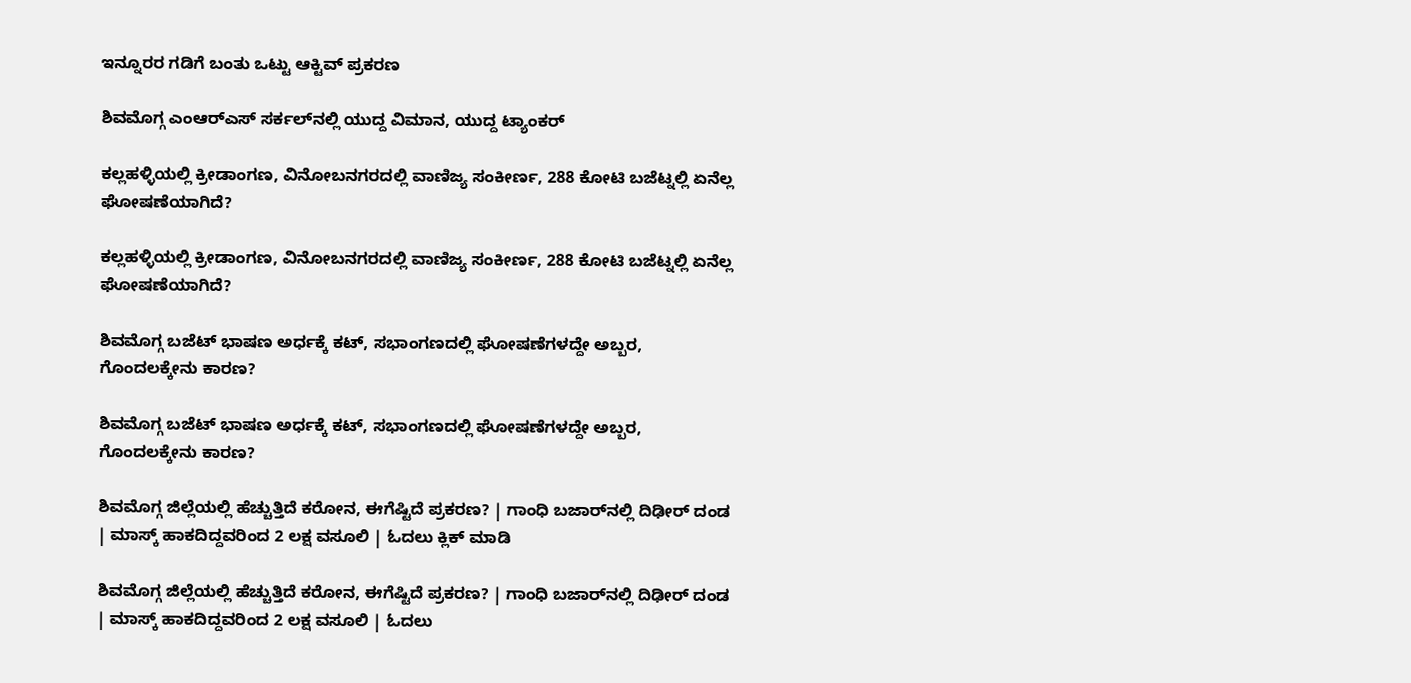ಇನ್ನೂರರ ಗಡಿಗೆ ಬಂತು ಒಟ್ಟು ಆಕ್ಟಿವ್ ಪ್ರಕರಣ

ಶಿವಮೊಗ್ಗ ಎಂಆರ್‌ಎಸ್‌ ಸರ್ಕಲ್‌ನಲ್ಲಿ ಯುದ್ದ ವಿಮಾನ, ಯುದ್ದ ಟ್ಯಾಂಕರ್

ಕಲ್ಲಹಳ್ಳಿಯಲ್ಲಿ ಕ್ರೀಡಾಂಗಣ, ವಿನೋಬನಗರದಲ್ಲಿ ವಾಣಿಜ್ಯ ಸಂಕೀರ್ಣ, 288 ಕೋಟಿ ಬಜೆಟ್ನಲ್ಲಿ ಏನೆಲ್ಲ ಘೋಷಣೆಯಾಗಿದೆ?

ಕಲ್ಲಹಳ್ಳಿಯಲ್ಲಿ ಕ್ರೀಡಾಂಗಣ, ವಿನೋಬನಗರದಲ್ಲಿ ವಾಣಿಜ್ಯ ಸಂಕೀರ್ಣ, 288 ಕೋಟಿ ಬಜೆಟ್ನಲ್ಲಿ ಏನೆಲ್ಲ ಘೋಷಣೆಯಾಗಿದೆ?

ಶಿವಮೊಗ್ಗ ಬಜೆಟ್ ಭಾಷಣ ಅರ್ಧಕ್ಕೆ ಕಟ್, ಸಭಾಂಗಣದಲ್ಲಿ ಘೋಷಣೆಗಳದ್ದೇ ಅಬ್ಬರ, ಗೊಂದಲಕ್ಕೇನು ಕಾರಣ?

ಶಿವಮೊಗ್ಗ ಬಜೆಟ್ ಭಾಷಣ ಅರ್ಧಕ್ಕೆ ಕಟ್, ಸಭಾಂಗಣದಲ್ಲಿ ಘೋಷಣೆಗಳದ್ದೇ ಅಬ್ಬರ, ಗೊಂದಲಕ್ಕೇನು ಕಾರಣ?

ಶಿವಮೊಗ್ಗ ಜಿಲ್ಲೆಯಲ್ಲಿ ಹೆಚ್ಚುತ್ತಿದೆ ಕರೋನ, ಈಗೆಷ್ಟಿದೆ ಪ್ರಕರಣ? | ಗಾಂಧಿ ಬಜಾರ್‌ನಲ್ಲಿ ದಿಢೀರ್ ದಂಡ | ಮಾಸ್ಕ್ ಹಾಕದಿದ್ದವರಿಂದ 2 ಲಕ್ಷ ವಸೂಲಿ | ಓದಲು ಕ್ಲಿಕ್ ಮಾಡಿ

ಶಿವಮೊಗ್ಗ ಜಿಲ್ಲೆಯಲ್ಲಿ ಹೆಚ್ಚುತ್ತಿದೆ ಕರೋನ, ಈಗೆಷ್ಟಿದೆ ಪ್ರಕರಣ? | ಗಾಂಧಿ ಬಜಾರ್‌ನಲ್ಲಿ ದಿಢೀರ್ ದಂಡ | ಮಾಸ್ಕ್ ಹಾಕದಿದ್ದವರಿಂದ 2 ಲಕ್ಷ ವಸೂಲಿ | ಓದಲು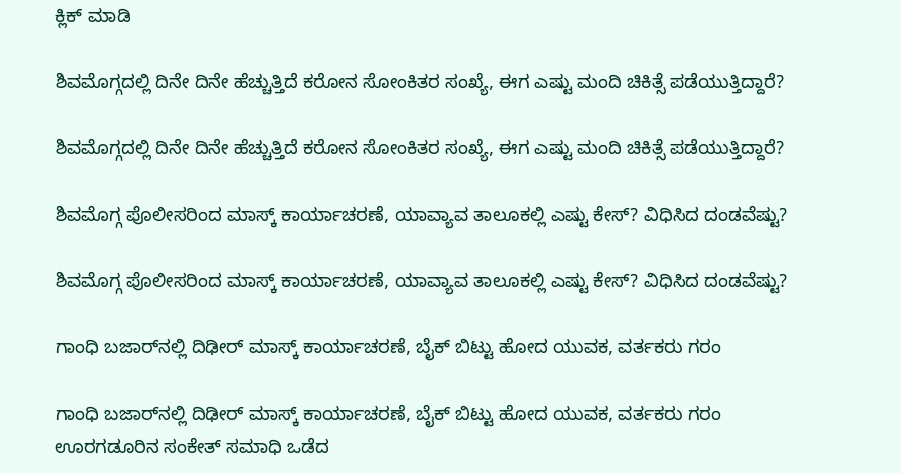ಕ್ಲಿಕ್ ಮಾಡಿ

ಶಿವಮೊಗ್ಗದಲ್ಲಿ ದಿನೇ ದಿನೇ ಹೆಚ್ಚುತ್ತಿದೆ ಕರೋನ ಸೋಂಕಿತರ ಸಂಖ್ಯೆ, ಈಗ ಎಷ್ಟು ಮಂದಿ ಚಿಕಿತ್ಸೆ ಪಡೆಯುತ್ತಿದ್ದಾರೆ?

ಶಿವಮೊಗ್ಗದಲ್ಲಿ ದಿನೇ ದಿನೇ ಹೆಚ್ಚುತ್ತಿದೆ ಕರೋನ ಸೋಂಕಿತರ ಸಂಖ್ಯೆ, ಈಗ ಎಷ್ಟು ಮಂದಿ ಚಿಕಿತ್ಸೆ ಪಡೆಯುತ್ತಿದ್ದಾರೆ?

ಶಿವಮೊಗ್ಗ ಪೊಲೀಸರಿಂದ ಮಾಸ್ಕ್ ಕಾರ್ಯಾಚರಣೆ, ಯಾವ್ಯಾವ ತಾಲೂಕಲ್ಲಿ ಎಷ್ಟು ಕೇಸ್? ವಿಧಿಸಿದ ದಂಡವೆಷ್ಟು?

ಶಿವಮೊಗ್ಗ ಪೊಲೀಸರಿಂದ ಮಾಸ್ಕ್ ಕಾರ್ಯಾಚರಣೆ, ಯಾವ್ಯಾವ ತಾಲೂಕಲ್ಲಿ ಎಷ್ಟು ಕೇಸ್? ವಿಧಿಸಿದ ದಂಡವೆಷ್ಟು?

ಗಾಂಧಿ ಬಜಾರ್‌ನಲ್ಲಿ ದಿಢೀರ್ ಮಾಸ್ಕ್ ಕಾರ್ಯಾಚರಣೆ, ಬೈಕ್ ಬಿಟ್ಟು ಹೋದ ಯುವಕ, ವರ್ತಕರು ಗರಂ

ಗಾಂಧಿ ಬಜಾರ್‌ನಲ್ಲಿ ದಿಢೀರ್ ಮಾಸ್ಕ್ ಕಾರ್ಯಾಚರಣೆ, ಬೈಕ್ ಬಿಟ್ಟು ಹೋದ ಯುವಕ, ವರ್ತಕರು ಗರಂ
ಊರಗಡೂರಿನ ಸಂಕೇತ್‌ ಸಮಾಧಿ ಒಡೆದ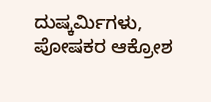ದುಷ್ಕರ್ಮಿಗಳು, ಪೋಷಕರ ಆಕ್ರೋಶ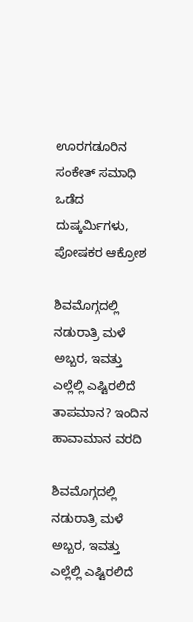ಊರಗಡೂರಿನ ಸಂಕೇತ್‌ ಸಮಾಧಿ ಒಡೆದ ದುಷ್ಕರ್ಮಿಗಳು, ಪೋಷಕರ ಆಕ್ರೋಶ

ಶಿವಮೊಗ್ಗದಲ್ಲಿ ನಡುರಾತ್ರಿ ಮಳೆ ಅಬ್ಬರ, ಇವತ್ತು ಎಲ್ಲೆಲ್ಲಿ ಎಷ್ಟಿರಲಿದೆ ತಾಪಮಾನ? ಇಂದಿನ ಹಾವಾಮಾನ ವರದಿ

ಶಿವಮೊಗ್ಗದಲ್ಲಿ ನಡುರಾತ್ರಿ ಮಳೆ ಅಬ್ಬರ, ಇವತ್ತು ಎಲ್ಲೆಲ್ಲಿ ಎಷ್ಟಿರಲಿದೆ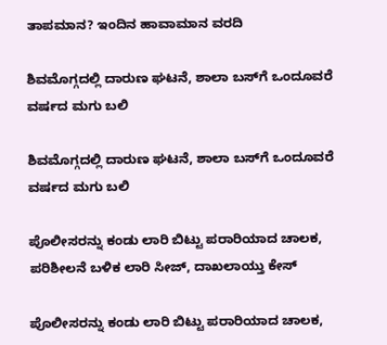ತಾಪಮಾನ? ಇಂದಿನ ಹಾವಾಮಾನ ವರದಿ

ಶಿವಮೊಗ್ಗದಲ್ಲಿ ದಾರುಣ ಘಟನೆ, ಶಾಲಾ ಬಸ್‌ಗೆ ಒಂದೂವರೆ ವರ್ಷದ ಮಗು ಬಲಿ

ಶಿವಮೊಗ್ಗದಲ್ಲಿ ದಾರುಣ ಘಟನೆ, ಶಾಲಾ ಬಸ್‌ಗೆ ಒಂದೂವರೆ ವರ್ಷದ ಮಗು ಬಲಿ

ಪೊಲೀಸರನ್ನು ಕಂಡು ಲಾರಿ ಬಿಟ್ಟು ಪರಾರಿಯಾದ ಚಾಲಕ, ಪರಿಶೀಲನೆ ಬಳಿಕ ಲಾರಿ ಸೀಜ್‌, ದಾಖಲಾಯ್ತು ಕೇಸ್

ಪೊಲೀಸರನ್ನು ಕಂಡು ಲಾರಿ ಬಿಟ್ಟು ಪರಾರಿಯಾದ ಚಾಲಕ,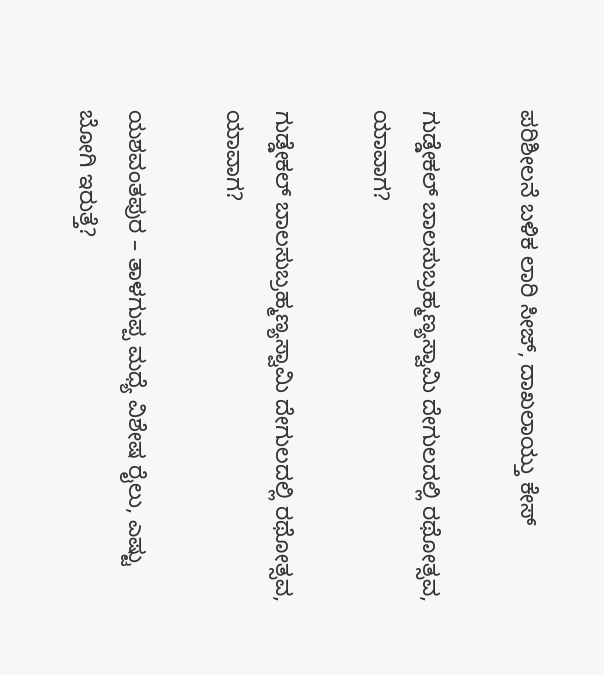ಪರಿಶೀಲನೆ ಬಳಿಕ ಲಾರಿ ಸೀಜ್‌, ದಾಖಲಾಯ್ತು ಕೇಸ್

ಗುಡ್ಡೇಕಲ್‌ ಬಾಲಸುಬ್ರಹ್ಮಣ್ಯಸ್ವಾಮಿ ದೇಗುಲದಲ್ಲಿ ರಥೋತ್ಸವ, ಯಾವಾಗ?

ಗುಡ್ಡೇಕಲ್‌ ಬಾಲಸುಬ್ರಹ್ಮಣ್ಯಸ್ವಾಮಿ ದೇಗುಲದಲ್ಲಿ ರಥೋತ್ಸವ, ಯಾವಾಗ?

ಯಶವಂತಪುರ – ತಾಳಗುಪ್ಪ ಮಧ್ಯೆ ವಿಶೇಷ ರೈಲು, ಎಷ್ಟು ಬೋಗಿ ಇರುತ್ತೆ?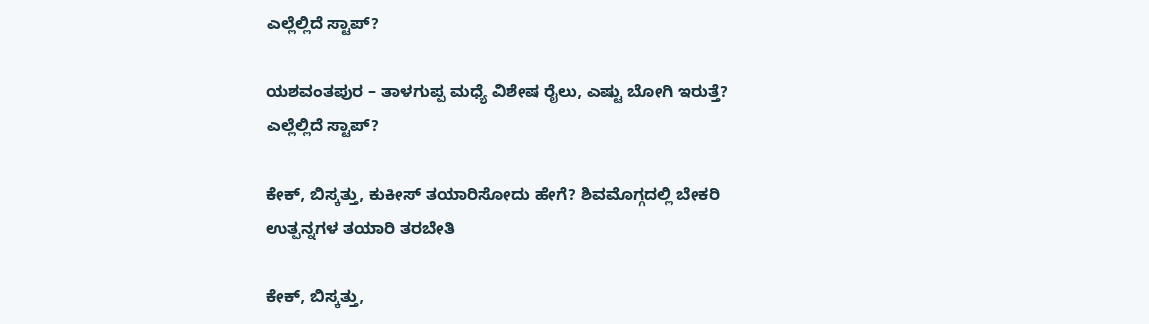ಎಲ್ಲೆಲ್ಲಿದೆ ಸ್ಟಾಪ್?

ಯಶವಂತಪುರ – ತಾಳಗುಪ್ಪ ಮಧ್ಯೆ ವಿಶೇಷ ರೈಲು, ಎಷ್ಟು ಬೋಗಿ ಇರುತ್ತೆ? ಎಲ್ಲೆಲ್ಲಿದೆ ಸ್ಟಾಪ್?

ಕೇಕ್‌, ಬಿಸ್ಕತ್ತು, ಕುಕೀಸ್‌ ತಯಾರಿಸೋದು ಹೇಗೆ? ಶಿವಮೊಗ್ಗದಲ್ಲಿ ಬೇಕರಿ ಉತ್ಪನ್ನಗಳ ತಯಾರಿ ತರಬೇತಿ

ಕೇಕ್‌, ಬಿಸ್ಕತ್ತು,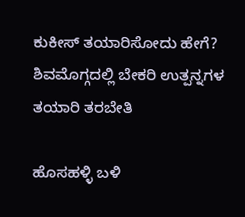ಕುಕೀಸ್‌ ತಯಾರಿಸೋದು ಹೇಗೆ? ಶಿವಮೊಗ್ಗದಲ್ಲಿ ಬೇಕರಿ ಉತ್ಪನ್ನಗಳ ತಯಾರಿ ತರಬೇತಿ

ಹೊಸಹಳ್ಳಿ ಬಳಿ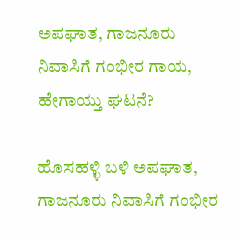ಅಪಘಾತ, ಗಾಜನೂರು ನಿವಾಸಿಗೆ ಗಂಭೀರ ಗಾಯ, ಹೇಗಾಯ್ತು ಘಟನೆ?

ಹೊಸಹಳ್ಳಿ ಬಳಿ ಅಪಘಾತ, ಗಾಜನೂರು ನಿವಾಸಿಗೆ ಗಂಭೀರ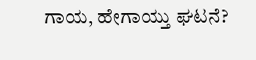ಗಾಯ, ಹೇಗಾಯ್ತು ಘಟನೆ?